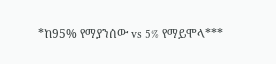*ከ95% የማያንሰው vs 5% የማይሞላ***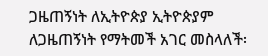ጋዜጠኝነት ለኢትዮጵያ ኢትዮጵያም ለጋዜጠኝነት የማትመች አገር መስላለች፡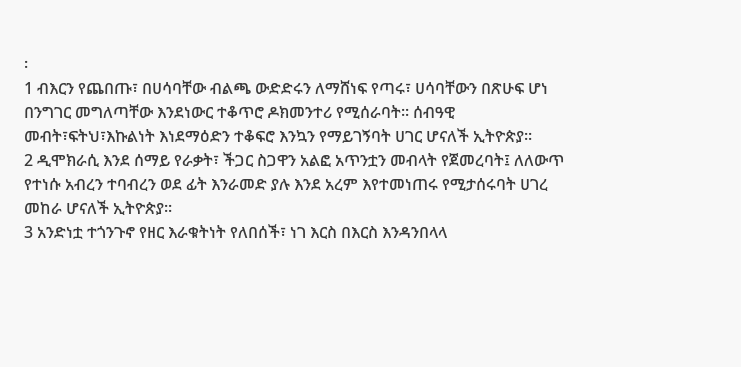፡
1 ብእርን የጨበጡ፣ በሀሳባቸው ብልጫ ውድድሩን ለማሸነፍ የጣሩ፣ ሀሳባቸውን በጽሁፍ ሆነ በንግገር መግለጣቸው እንደነውር ተቆጥሮ ዶክመንተሪ የሚሰራባት፡፡ ሰብዓዊ መብት፣ፍትህ፣እኩልነት እነደማዕድን ተቆፍሮ እንኳን የማይገኝባት ሀገር ሆናለች ኢትዮጵያ፡፡
2 ዲሞክራሲ እንደ ሰማይ የራቃት፣ ችጋር ስጋዋን አልፎ አጥንቷን መብላት የጀመረባት፤ ለለውጥ የተነሱ አብረን ተባብረን ወደ ፊት እንራመድ ያሉ እንደ አረም እየተመነጠሩ የሚታሰሩባት ሀገረ መከራ ሆናለች ኢትዮጵያ፡፡
3 አንድነቷ ተጎንጉኖ የዘር እራቁትነት የለበሰች፣ ነገ እርስ በእርስ እንዳንበላላ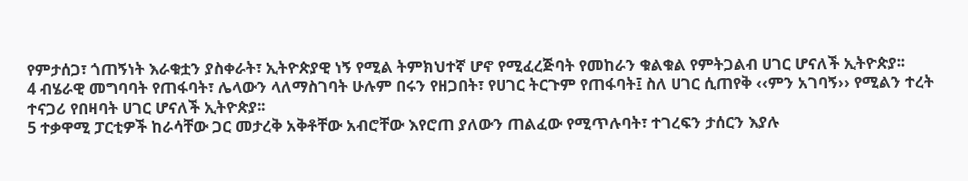የምታሰጋ፣ ጎጠኝነት እራቁቷን ያስቀራት፣ ኢትዮጵያዊ ነኝ የሚል ትምክህተኛ ሆኖ የሚፈረጅባት የመከራን ቁልቁል የምትጋልብ ሀገር ሆናለች ኢትዮጵያ፡፡
4 ብሄራዊ መግባባት የጠፋባት፣ ሌላውን ላለማስገባት ሁሉም በሩን የዘጋበት፣ የሀገር ትርጉም የጠፋባት፤ ስለ ሀገር ሲጠየቅ ‹‹ምን አገባኝ›› የሚልን ተረት ተናጋሪ የበዛባት ሀገር ሆናለች ኢትዮጵያ፡፡
5 ተቃዋሚ ፓርቲዎች ከራሳቸው ጋር መታረቅ አቅቶቸው አብሮቸው እየሮጠ ያለውን ጠልፈው የሚጥሉባት፣ ተገረፍን ታሰርን እያሉ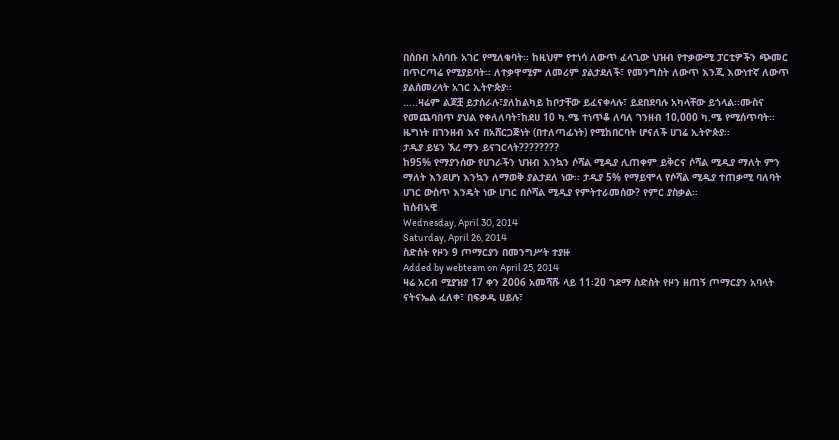በሰበብ አስባቡ አገር የሚለቁባት፡፡ ከዚህም የተነሳ ለውጥ ፈላጊው ህዝብ የተቃውሚ ፓርቲዎችን ጭመር በጥርጣሬ የሚያይባት፡፡ ለተቃዋሚም ለመሪም ያልታደለች፣ የመንግስት ለውጥ እንጂ እውነተኛ ለውጥ ያልሰመረላት አገር ኢትዮጵያ፡፡
…..ዛሬም ልጆቿ ይታሰራሉ፣ያለከልካይ ከቦታቸው ይፈናቀላሉ፣ ይደበደባሉ አካላቸው ይጎላል፡፡ሙስና የመጨባበጥ ያህል የቀለለባት፣ከደሀ 10 ካ.ሜ ተነጥቆ ለባለ ገንዘብ 10,000 ካ.ሜ የሚሰጥባት፡፡
ዜግነት በገንዘብ እና በአሸርጋጅነት (በተለጣፊነት) የሚከበርባት ሆናለች ሀገሬ ኢትዮጵያ፡፡
ታዲያ ይሄን ኧረ ማን ይናገርላት????????
ከ95% የማያንሰው የሀገራችን ህዝብ እንኳን ሶሻል ሚዲያ ሊጠቀም ይቅርና ሶሻል ሚዲያ ማለት ምን ማለት እንደሆነ እንኳን ለማወቅ ያልታደለ ነው፡፡ ታዲያ 5% የማይሞላ የሶሻል ሚዲያ ተጠቃሚ ባለባት ሀገር ውስጥ እንዴት ነው ሀገር በሶሻል ሚዲያ የምትተራመሰው? የምር ያስቃል፡፡
ከሰብኣዊ
Wednesday, April 30, 2014
Saturday, April 26, 2014
ስድስት የዞን 9 ጦማርያን በመንግሥት ተያዙ
Added by webteam on April 25, 2014
ዛሬ አርብ ሚያዝያ 17 ቀን 2006 አመሻሹ ላይ 11፡20 ገደማ ስድስት የዞን ዘጠኝ ጦማርያን አባላት ናትናኤል ፈለቀ፣ በፍቃዱ ሀይሉ፣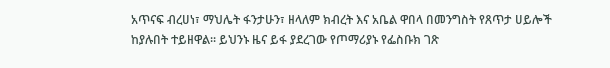አጥናፍ ብረሀነ፣ ማህሌት ፋንታሁን፣ ዘላለም ክብረት እና አቤል ዋበላ በመንግስት የጸጥታ ሀይሎች ከያሉበት ተይዘዋል፡፡ ይህንኑ ዜና ይፋ ያደረገው የጦማሪያኑ የፌስቡክ ገጽ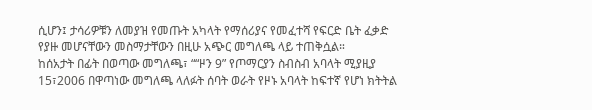ሲሆን፤ ታሳሪዎቹን ለመያዝ የመጡት አካላት የማሰሪያና የመፈተሻ የፍርድ ቤት ፈቃድ የያዙ መሆናቸውን መስማታቸውን በዚሁ አጭር መግለጫ ላይ ተጠቅሷል።
ከሰአታት በፊት በወጣው መግለጫ፣ ““ዞን 9” የጦማርያን ስብስብ አባላት ሚያዚያ 15፣2006 በዋጣነው መግለጫ ላለፉት ሰባት ወራት የዞኑ አባላት ከፍተኛ የሆነ ክትትል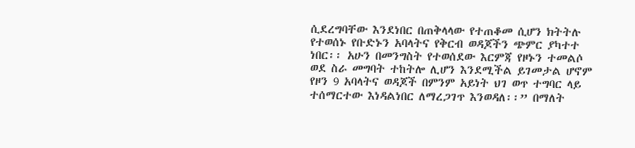ሲደረግባቸው እንደነበር በጠቅላላው የተጠቆመ ሲሆን ክትትሉ የተወሰኑ የቡድኑን አባላትና የቅርብ ወዳጆችን ጭምር ያካተተ ነበር፡፡ አሁን በመንግስት የተወሰደው እርምጃ የዞኑን ተመልሶ ወደ ስራ መግባት ተከትሎ ሊሆን እንደሚችል ይገመታል ሆኖም የዞን 9 አባላትና ወዳጆች በምንም አይነት ህገ ወጥ ተግባር ላይ ተሰማርተው እነዳልነበር ለማረጋገጥ እንወዳለ፡፡” በማለት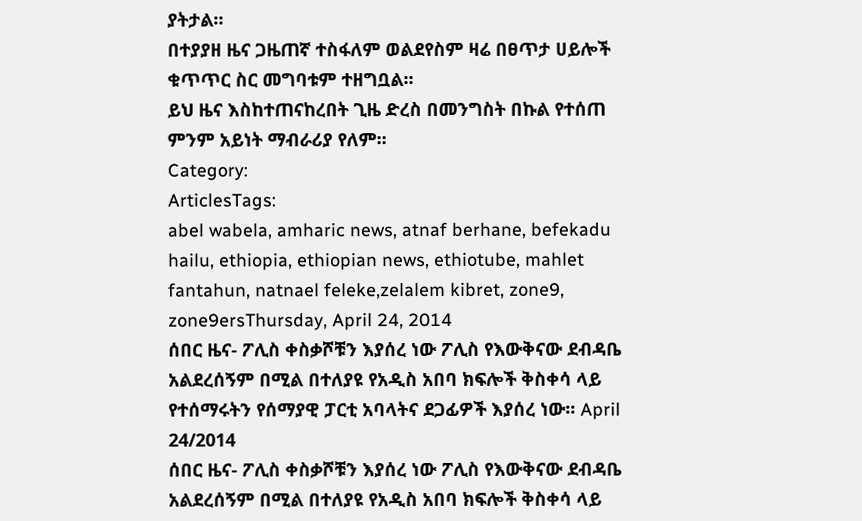ያትታል።
በተያያዘ ዜና ጋዜጠኛ ተስፋለም ወልደየስም ዛሬ በፀጥታ ሀይሎች ቁጥጥር ስር መግባቱም ተዘግቧል።
ይህ ዜና እስከተጠናከረበት ጊዜ ድረስ በመንግስት በኩል የተሰጠ ምንም አይነት ማብራሪያ የለም።
Category:
ArticlesTags:
abel wabela, amharic news, atnaf berhane, befekadu hailu, ethiopia, ethiopian news, ethiotube, mahlet fantahun, natnael feleke,zelalem kibret, zone9, zone9ersThursday, April 24, 2014
ሰበር ዜና- ፖሊስ ቀስቃሾቹን እያሰረ ነው ፖሊስ የእውቅናው ደብዳቤ አልደረሰኝም በሚል በተለያዩ የአዲስ አበባ ክፍሎች ቅስቀሳ ላይ የተሰማሩትን የሰማያዊ ፓርቲ አባላትና ደጋፊዎች እያሰረ ነው፡፡ April 24/2014
ሰበር ዜና- ፖሊስ ቀስቃሾቹን እያሰረ ነው ፖሊስ የእውቅናው ደብዳቤ አልደረሰኝም በሚል በተለያዩ የአዲስ አበባ ክፍሎች ቅስቀሳ ላይ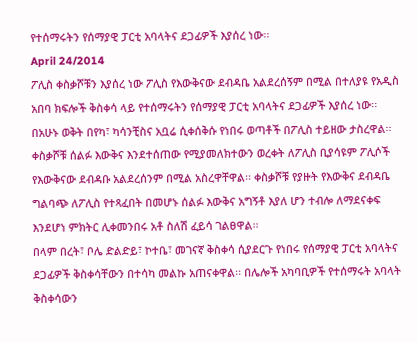የተሰማሩትን የሰማያዊ ፓርቲ አባላትና ደጋፊዎች እያሰረ ነው፡፡
April 24/2014
ፖሊስ ቀስቃሾቹን እያሰረ ነው ፖሊስ የእውቅናው ደብዳቤ አልደረሰኝም በሚል በተለያዩ የአዲስ አበባ ክፍሎች ቅስቀሳ ላይ የተሰማሩትን የሰማያዊ ፓርቲ አባላትና ደጋፊዎች እያሰረ ነው፡፡ በአሁኑ ወቅት በየካ፣ ካሳንቺስና አቧሬ ሲቀሰቅሱ የነበሩ ወጣቶች በፖሊስ ተይዘው ታስረዋል፡፡ ቀስቃሾቹ ሰልፉ እውቅና እንደተሰጠው የሚያመለክተውን ወረቀት ለፖሊስ ቢያሳዩም ፖሊሶች የእውቅናው ደብዳቡ አልደረሰንም በሚል አስረዋቸዋል፡፡ ቀስቃሾቹ የያዙት የእውቅና ደብዳቤ ግልባጭ ለፖሊስ የተጻፈበት በመሆኑ ሰልፉ እውቅና አግኝቶ እያለ ሆን ተብሎ ለማደናቀፍ እንደሆነ ምክትር ሊቀመንበሩ አቶ ስለሽ ፈይሳ ገልፀዋል፡፡
በላም በረት፣ ቦሌ ድልድይ፣ ኮተቤ፣ መገናኛ ቅስቀሳ ሲያደርጉ የነበሩ የሰማያዊ ፓርቲ አባላትና ደጋፊዎች ቅስቀሳቸውን በተሳካ መልኩ አጠናቀዋል፡፡ በሌሎች አካባቢዎች የተሰማሩት አባላት ቅስቀሳውን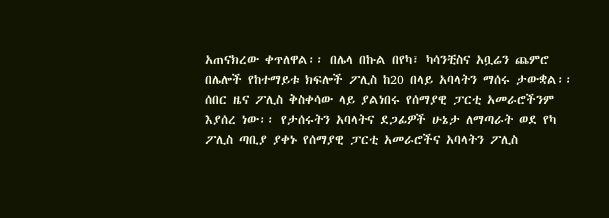አጠናክረው ቀጥለዋል፡፡ በሌላ በኩል በየካ፣ ካሳንቺስና አቧሬን ጨምሮ በሌሎች የከተማይቱ ክፍሎች ፖሊስ ከ20 በላይ አባላትን ማሰሩ ታውቋል፡፡
ሰበር ዜና ፖሊስ ቅስቀሳው ላይ ያልነበሩ የሰማያዊ ፓርቲ አመራሮችንም እያሰረ ነው፡፡ የታሰሩትን አባላትና ደጋፊዎች ሁኔታ ለማጣራት ወደ የካ ፖሊስ ጣቢያ ያቀኑ የሰማያዊ ፓርቲ አመራሮችና አባላትን ፖሊስ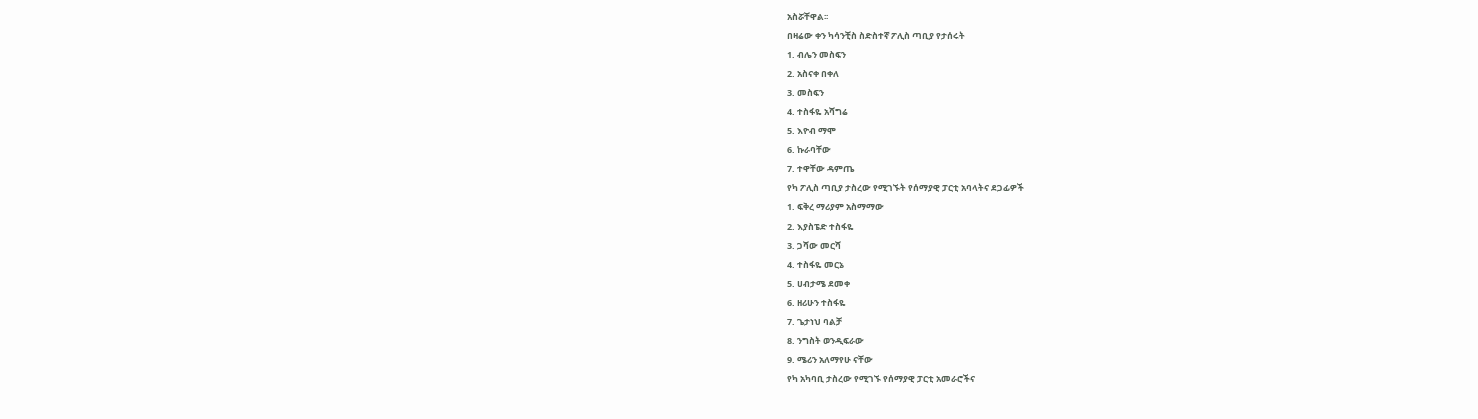አስሯቸዋል፡፡
በዛሬው ቀን ካሳንቺስ ስድስተኛ ፖሊስ ጣቢያ የታሰሩት
1. ብሌን መስፍን
2. አስናቀ በቀለ
3. መስፍን
4. ተስፋዬ አሻግሬ
5. እዮብ ማሞ
6. ኩራባቸው
7. ተዋቸው ዳምጤ
የካ ፖሊስ ጣቢያ ታስረው የሚገኙት የሰማያዊ ፓርቲ አባላትና ደጋፊዎች
1. ፍቅረ ማሪያም አስማማው
2. እያስፔድ ተስፋዬ
3. ጋሻው መርሻ
4. ተስፋዬ መርኔ
5. ሀብታሜ ደመቀ
6. ዘሪሁን ተስፋዬ
7. ጌታነህ ባልቻ
8. ንግስት ወንዲፍራው
9. ሜሪን አለማየሁ ናቸው
የካ አካባቢ ታስረው የሚገኙ የሰማያዊ ፓርቲ አመራሮችና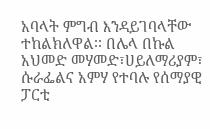አባላት ምግብ እንዳይገባላቸው ተከልክለዋል፡፡ በሌላ በኩል አህመድ መሃመድ፣ሀይለማሪያም፣ ሱራፌልና አምሃ የተባሉ የሰማያዊ ፓርቲ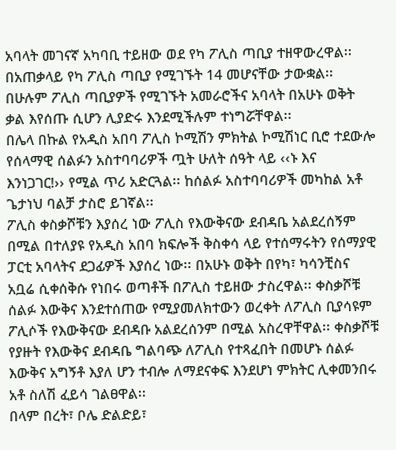አባላት መገናኛ አካባቢ ተይዘው ወደ የካ ፖሊስ ጣቢያ ተዘዋውረዋል፡፡ በአጠቃላይ የካ ፖሊስ ጣቢያ የሚገኙት 14 መሆናቸው ታውቋል፡፡ በሁሉም ፖሊስ ጣቢያዎች የሚገኙት አመራሮችና አባላት በአሁኑ ወቅት ቃል እየሰጡ ሲሆን ሊያድሩ እንደሚችሉም ተነግሯቸዋል፡፡
በሌላ በኩል የአዲስ አበባ ፖሊስ ኮሚሽን ምክትል ኮሚሽነር ቢሮ ተደውሎ የሰላማዊ ሰልፉን አስተባባሪዎች ጧት ሁለት ሰዓት ላይ ‹‹ኑ እና እንነጋገር!›› የሚል ጥሪ አድርጓል፡፡ ከሰልፉ አስተባባሪዎች መካከል አቶ ጌታነህ ባልቻ ታስሮ ይገኛል፡፡
ፖሊስ ቀስቃሾቹን እያሰረ ነው ፖሊስ የእውቅናው ደብዳቤ አልደረሰኝም በሚል በተለያዩ የአዲስ አበባ ክፍሎች ቅስቀሳ ላይ የተሰማሩትን የሰማያዊ ፓርቲ አባላትና ደጋፊዎች እያሰረ ነው፡፡ በአሁኑ ወቅት በየካ፣ ካሳንቺስና አቧሬ ሲቀሰቅሱ የነበሩ ወጣቶች በፖሊስ ተይዘው ታስረዋል፡፡ ቀስቃሾቹ ሰልፉ እውቅና እንደተሰጠው የሚያመለክተውን ወረቀት ለፖሊስ ቢያሳዩም ፖሊሶች የእውቅናው ደብዳቡ አልደረሰንም በሚል አስረዋቸዋል፡፡ ቀስቃሾቹ የያዙት የእውቅና ደብዳቤ ግልባጭ ለፖሊስ የተጻፈበት በመሆኑ ሰልፉ እውቅና አግኝቶ እያለ ሆን ተብሎ ለማደናቀፍ እንደሆነ ምክትር ሊቀመንበሩ አቶ ስለሽ ፈይሳ ገልፀዋል፡፡
በላም በረት፣ ቦሌ ድልድይ፣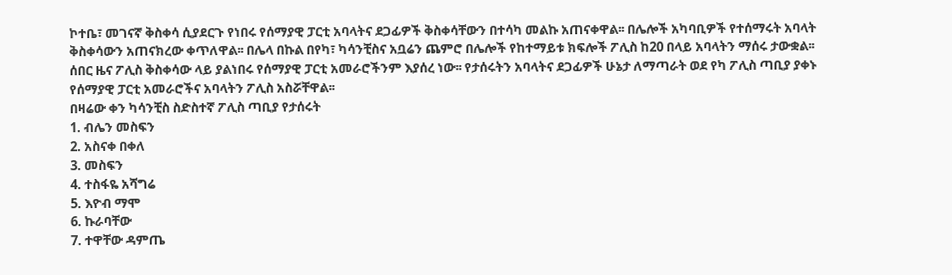ኮተቤ፣ መገናኛ ቅስቀሳ ሲያደርጉ የነበሩ የሰማያዊ ፓርቲ አባላትና ደጋፊዎች ቅስቀሳቸውን በተሳካ መልኩ አጠናቀዋል፡፡ በሌሎች አካባቢዎች የተሰማሩት አባላት ቅስቀሳውን አጠናክረው ቀጥለዋል፡፡ በሌላ በኩል በየካ፣ ካሳንቺስና አቧሬን ጨምሮ በሌሎች የከተማይቱ ክፍሎች ፖሊስ ከ20 በላይ አባላትን ማሰሩ ታውቋል፡፡
ሰበር ዜና ፖሊስ ቅስቀሳው ላይ ያልነበሩ የሰማያዊ ፓርቲ አመራሮችንም እያሰረ ነው፡፡ የታሰሩትን አባላትና ደጋፊዎች ሁኔታ ለማጣራት ወደ የካ ፖሊስ ጣቢያ ያቀኑ የሰማያዊ ፓርቲ አመራሮችና አባላትን ፖሊስ አስሯቸዋል፡፡
በዛሬው ቀን ካሳንቺስ ስድስተኛ ፖሊስ ጣቢያ የታሰሩት
1. ብሌን መስፍን
2. አስናቀ በቀለ
3. መስፍን
4. ተስፋዬ አሻግሬ
5. እዮብ ማሞ
6. ኩራባቸው
7. ተዋቸው ዳምጤ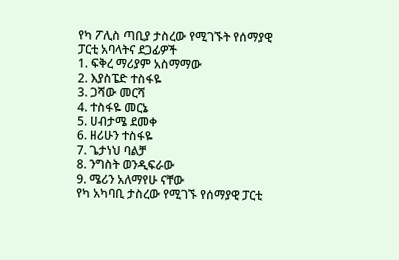የካ ፖሊስ ጣቢያ ታስረው የሚገኙት የሰማያዊ ፓርቲ አባላትና ደጋፊዎች
1. ፍቅረ ማሪያም አስማማው
2. እያስፔድ ተስፋዬ
3. ጋሻው መርሻ
4. ተስፋዬ መርኔ
5. ሀብታሜ ደመቀ
6. ዘሪሁን ተስፋዬ
7. ጌታነህ ባልቻ
8. ንግስት ወንዲፍራው
9. ሜሪን አለማየሁ ናቸው
የካ አካባቢ ታስረው የሚገኙ የሰማያዊ ፓርቲ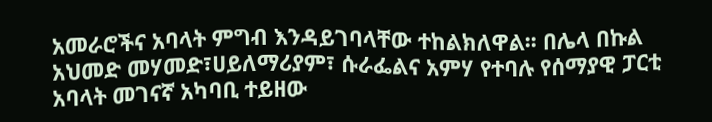አመራሮችና አባላት ምግብ እንዳይገባላቸው ተከልክለዋል፡፡ በሌላ በኩል አህመድ መሃመድ፣ሀይለማሪያም፣ ሱራፌልና አምሃ የተባሉ የሰማያዊ ፓርቲ አባላት መገናኛ አካባቢ ተይዘው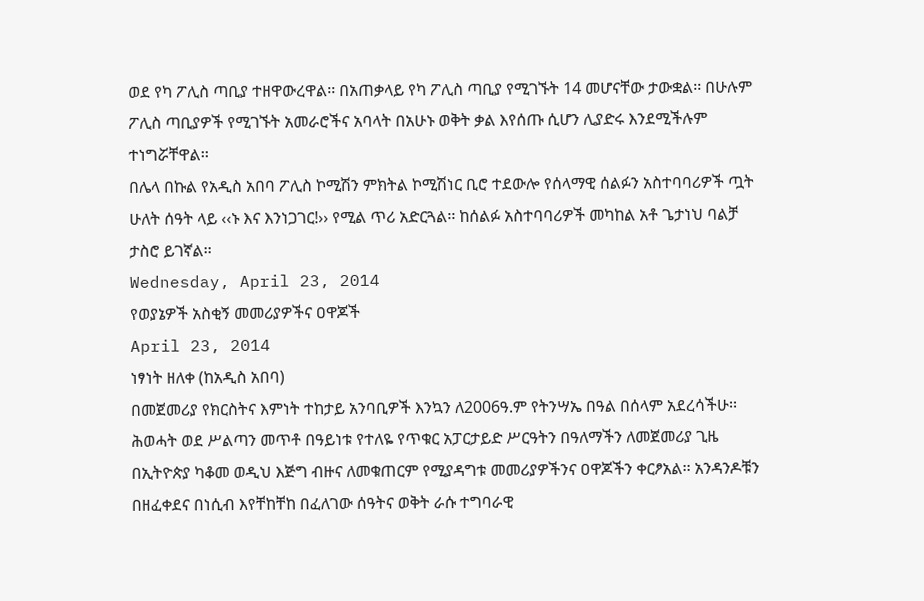ወደ የካ ፖሊስ ጣቢያ ተዘዋውረዋል፡፡ በአጠቃላይ የካ ፖሊስ ጣቢያ የሚገኙት 14 መሆናቸው ታውቋል፡፡ በሁሉም ፖሊስ ጣቢያዎች የሚገኙት አመራሮችና አባላት በአሁኑ ወቅት ቃል እየሰጡ ሲሆን ሊያድሩ እንደሚችሉም ተነግሯቸዋል፡፡
በሌላ በኩል የአዲስ አበባ ፖሊስ ኮሚሽን ምክትል ኮሚሽነር ቢሮ ተደውሎ የሰላማዊ ሰልፉን አስተባባሪዎች ጧት ሁለት ሰዓት ላይ ‹‹ኑ እና እንነጋገር!›› የሚል ጥሪ አድርጓል፡፡ ከሰልፉ አስተባባሪዎች መካከል አቶ ጌታነህ ባልቻ ታስሮ ይገኛል፡፡
Wednesday, April 23, 2014
የወያኔዎች አስቂኝ መመሪያዎችና ዐዋጆች
April 23, 2014
ነፃነት ዘለቀ (ከአዲስ አበባ)
በመጀመሪያ የክርስትና እምነት ተከታይ አንባቢዎች እንኳን ለ2006ዓ.ም የትንሣኤ በዓል በሰላም አደረሳችሁ፡፡
ሕወሓት ወደ ሥልጣን መጥቶ በዓይነቱ የተለዬ የጥቁር አፓርታይድ ሥርዓትን በዓለማችን ለመጀመሪያ ጊዜ በኢትዮጵያ ካቆመ ወዲህ እጅግ ብዙና ለመቁጠርም የሚያዳግቱ መመሪያዎችንና ዐዋጆችን ቀርፆአል፡፡ አንዳንዶቹን በዘፈቀደና በነሲብ እየቸከቸከ በፈለገው ሰዓትና ወቅት ራሱ ተግባራዊ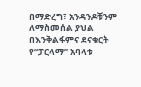በማድረግ፣ አንዳንዶቹንም ለማስመሰል ያህል በእንቅልፋምና ደናቁርት የ“ፓርላማ” አባላቱ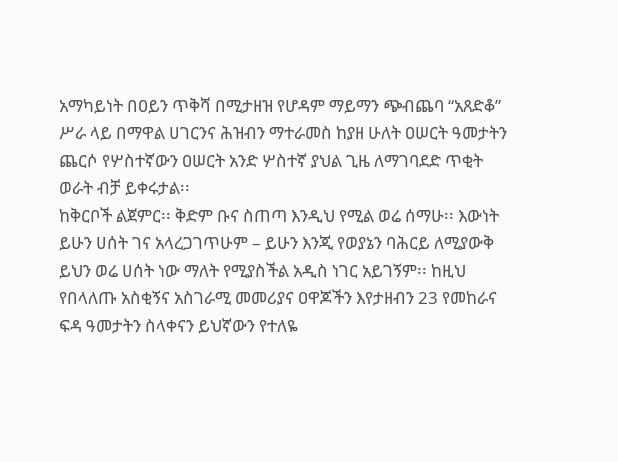አማካይነት በዐይን ጥቅሻ በሚታዘዝ የሆዳም ማይማን ጭብጨባ “አጸድቆ” ሥራ ላይ በማዋል ሀገርንና ሕዝብን ማተራመስ ከያዘ ሁለት ዐሠርት ዓመታትን ጨርሶ የሦስተኛውን ዐሠርት አንድ ሦስተኛ ያህል ጊዜ ለማገባደድ ጥቂት ወራት ብቻ ይቀሩታል፡፡
ከቅርቦች ልጀምር፡፡ ቅድም ቡና ስጠጣ እንዲህ የሚል ወሬ ሰማሁ፡፡ እውነት ይሁን ሀሰት ገና አላረጋገጥሁም – ይሁን እንጂ የወያኔን ባሕርይ ለሚያውቅ ይህን ወሬ ሀሰት ነው ማለት የሚያስችል አዲስ ነገር አይገኝም፡፡ ከዚህ የበላለጡ አስቂኝና አስገራሚ መመሪያና ዐዋጆችን እየታዘብን 23 የመከራና ፍዳ ዓመታትን ስላቀናን ይህኛውን የተለዬ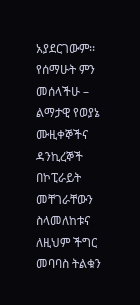አያደርገውም፡፡ የሰማሁት ምን መሰላችሁ – ልማታዊ የወያኔ ሙዚቀኞችና ዳንኪረኞች በኮፒራይት መቸገራቸውን ስላመለከቱና ለዚህም ችግር መባባስ ትልቁን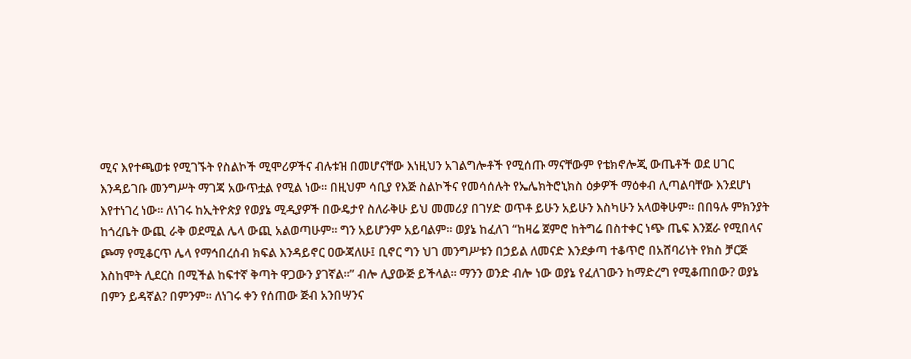ሚና እየተጫወቱ የሚገኙት የስልኮች ሚሞሪዎችና ብሉቱዝ በመሆናቸው እነዚህን አገልግሎቶች የሚሰጡ ማናቸውም የቴክኖሎጂ ውጤቶች ወደ ሀገር እንዳይገቡ መንግሥት ማገጃ አውጥቷል የሚል ነው፡፡ በዚህም ሳቢያ የእጅ ስልኮችና የመሳሰሉት የኤሌክትሮኒክስ ዕቃዎች ማዕቀብ ሊጣልባቸው እንደሆነ እየተነገረ ነው፡፡ ለነገሩ ከኢትዮጵያ የወያኔ ሚዲያዎች በውዴታየ ስለራቅሁ ይህ መመሪያ በገሃድ ወጥቶ ይሁን አይሁን እስካሁን አላወቅሁም፡፡ በበዓሉ ምክንያት ከጎረቤት ውጪ ራቅ ወደሚል ሌላ ውጪ አልወጣሁም፡፡ ግን አይሆንም አይባልም፡፡ ወያኔ ከፈለገ “ከዛሬ ጀምሮ ከትግሬ በስተቀር ነጭ ጤፍ እንጀራ የሚበላና ጮማ የሚቆርጥ ሌላ የማኅበረሰብ ክፍል እንዳይኖር ዐውጃለሁ፤ ቢኖር ግን ህገ መንግሥቱን በኃይል ለመናድ እንደቃጣ ተቆጥሮ በአሸባሪነት የክስ ቻርጅ እስከሞት ሊደርስ በሚችል ከፍተኛ ቅጣት ዋጋውን ያገኛል፡፡” ብሎ ሊያውጅ ይችላል፡፡ ማንን ወንድ ብሎ ነው ወያኔ የፈለገውን ከማድረግ የሚቆጠበው? ወያኔ በምን ይዳኛል? በምንም፡፡ ለነገሩ ቀን የሰጠው ጅብ አንበሣንና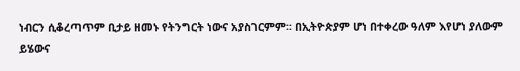ነብርን ሲቆረጣጥም ቢታይ ዘመኑ የትንግርት ነውና አያስገርምም፡፡ በኢትዮጵያም ሆነ በተቀረው ዓለም እየሆነ ያለውም ይሄውና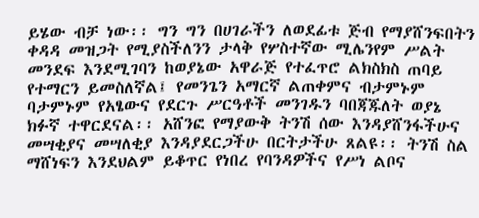ይሄው ብቻ ነው፡፡ ግን ግን በሀገራችን ለወደፊቱ ጅብ የማያሸንፍበትን ቀዳዳ መዝጋት የሚያስችለንን ታላቅ የሦስተኛው ሚሌንየም ሥልት መንደፍ እንደሚገባን ከወያኔው አዋራጅ የተፈጥሮ ልክስክስ ጠባይ የተማርን ይመስለኛል፤ የመንጌን አማርኛ ልጠቀምና ብታምኑም ባታምኑም የአፄውና የደርጉ ሥርዓቶች መንገዱን ባበጃጁለት ወያኔ ክፉኛ ተዋርደናል፡፡ አሸንፎ የማያውቅ ትንሽ ሰው እንዳያሸንፋችሁና መሣቂያና መሣለቂያ እንዳያደርጋችሁ በርትታችሁ ጸልዩ፡፡ ትንሽ ስል ማሸነፍን እንደህልም ይቆጥር የነበረ የባንዳዎችና የሥነ ልቦና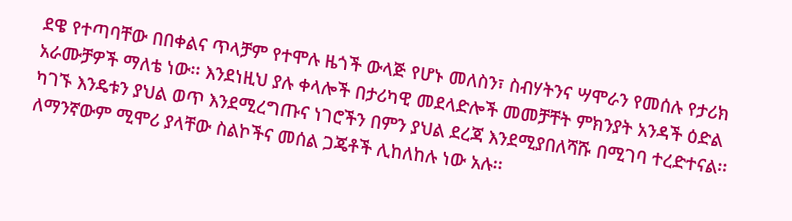ደዌ የተጣባቸው በበቀልና ጥላቻም የተሞሉ ዜጎች ውላጅ የሆኑ መለስን፣ ስብሃትንና ሣሞራን የመሰሉ የታሪክ አራሙቻዎች ማለቴ ነው፡፡ እንደነዚህ ያሉ ቀላሎች በታሪካዊ መደላድሎች መመቻቸት ምክንያት አንዳች ዕድል ካገኙ እንዴቱን ያህል ወጥ እንደሚረግጡና ነገሮችን በምን ያህል ደረጃ እንደሚያበለሻሹ በሚገባ ተረድተናል፡፡ ለማንኛውም ሚሞሪ ያላቸው ስልኮችና መሰል ጋጄቶች ሊከለከሉ ነው አሉ፡፡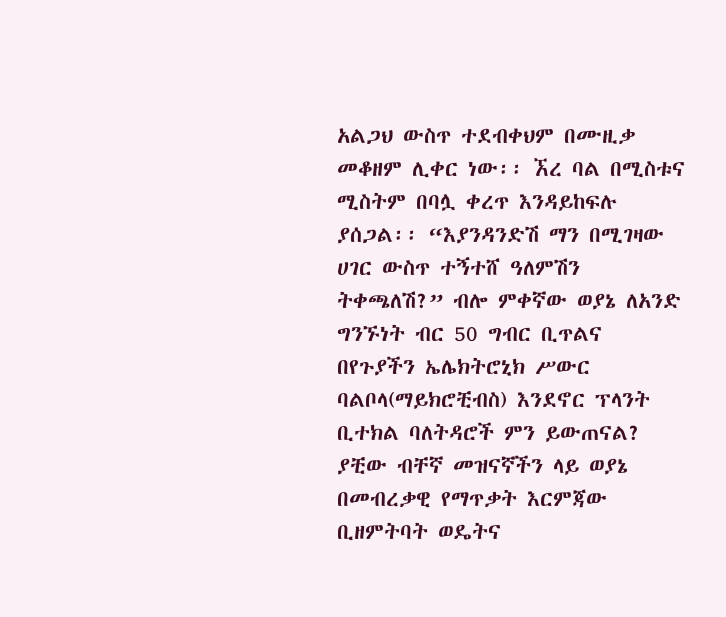አልጋህ ውስጥ ተደብቀህም በሙዚቃ መቆዘም ሊቀር ነው፡፡ ኧረ ባል በሚስቱና ሚስትም በባሏ ቀረጥ እንዳይከፍሉ ያሰጋል፡፡ “እያንዳንድሽ ማን በሚገዛው ሀገር ውስጥ ተኝተሸ ዓለምሽን ትቀጫለሽ?” ብሎ ምቀኛው ወያኔ ለአንድ ግንኙነት ብር 50 ግብር ቢጥልና በየጉያችን ኤሌክትሮኒክ ሥውር ባልቦላ(ማይክሮቺብስ) እንደኖር ፕላንት ቢተክል ባለትዳሮች ምን ይውጠናል? ያቺው ብቸኛ መዝናኛችን ላይ ወያኔ በመብረቃዊ የማጥቃት እርምጃው ቢዘምትባት ወዴትና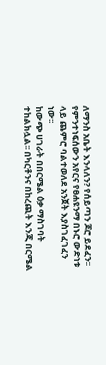ለማንስ አቤት እንላለን? የሰይጣን ጆሮ ይደፈን፡፡ የምንተነፍሰውን አየርና የፀሐዩንማ በኑሮ ውድነቱ ላይ ጨምሮ ባልተወለደ አንጀት እያስገፈገፈን ነው፡፡
ከውጭ ሀገራት በበርሜል ዕቃ ማስገባት ተከልክሏል፡፡ በካርቶንና በከረጪት እንጂ በርሜል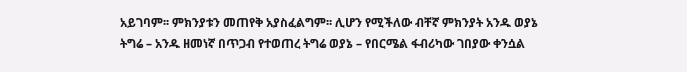አይገባም፡፡ ምክንያቱን መጠየቅ አያስፈልግም፡፡ ሊሆን የሚችለው ብቸኛ ምክንያት አንዱ ወያኔ ትግሬ – አንዱ ዘመነኛ በጥጋብ የተወጠረ ትግሬ ወያኔ – የበርሜል ፋብሪካው ገበያው ቀንሷል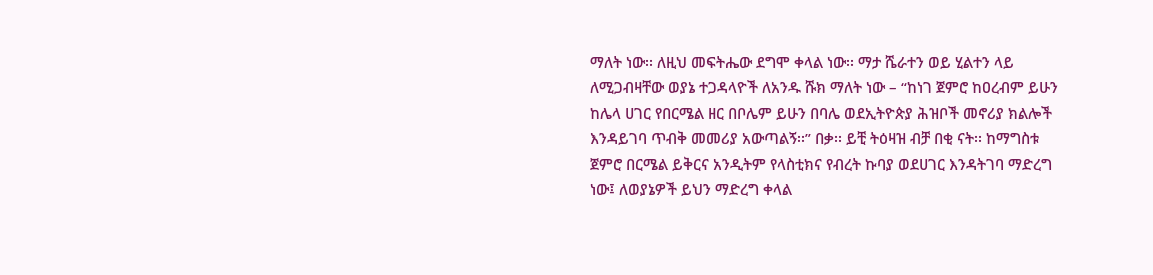ማለት ነው፡፡ ለዚህ መፍትሔው ደግሞ ቀላል ነው፡፡ ማታ ሼራተን ወይ ሂልተን ላይ ለሚጋብዛቸው ወያኔ ተጋዳላዮች ለአንዱ ሹክ ማለት ነው – “ከነገ ጀምሮ ከዐረብም ይሁን ከሌላ ሀገር የበርሜል ዘር በቦሌም ይሁን በባሌ ወደኢትዮጵያ ሕዝቦች መኖሪያ ክልሎች እንዳይገባ ጥብቅ መመሪያ አውጣልኝ፡፡” በቃ፡፡ ይቺ ትዕዛዝ ብቻ በቂ ናት፡፡ ከማግስቱ ጀምሮ በርሜል ይቅርና አንዲትም የላስቲክና የብረት ኩባያ ወደሀገር እንዳትገባ ማድረግ ነው፤ ለወያኔዎች ይህን ማድረግ ቀላል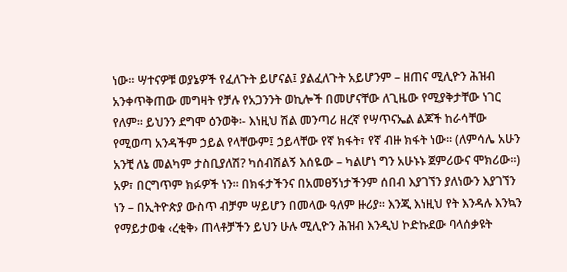ነው፡፡ ሣተናዎቹ ወያኔዎች የፈለጉት ይሆናል፤ ያልፈለጉት አይሆንም – ዘጠና ሚሊዮን ሕዝብ አንቀጥቅጠው መግዛት የቻሉ የአጋንንት ወኪሎች በመሆናቸው ለጊዜው የሚያቅታቸው ነገር የለም፡፡ ይህንን ደግሞ ዕንወቅ፡- እነዚህ ሽል መንጣሪ ዘረኛ የሣጥናኤል ልጆች ከራሳቸው የሚወጣ አንዳችም ኃይል የላቸውም፤ ኃይላቸው የኛ ክፋት፣ የኛ ብዙ ክፋት ነው፡፡ (ለምሳሌ አሁን አንቺ ለኔ መልካም ታስቢያለሽ? ካሰብሽልኝ እሰዬው – ካልሆነ ግን አሁኑኑ ጀምሪውና ሞክሪው፡፡) አዎ፣ በርግጥም ክፉዎች ነን፡፡ በክፋታችንና በአመፀኝነታችንም ሰበብ እያገኘን ያለነውን እያገኘን ነን – በኢትዮጵያ ውስጥ ብቻም ሣይሆን በመላው ዓለም ዙሪያ፡፡ እንጂ እነዚህ የት እንዳሉ እንኳን የማይታወቁ ‹ረቂቅ› ጠላቶቻችን ይህን ሁሉ ሚሊዮን ሕዝብ እንዲህ ኮድኩደው ባላሰቃዩት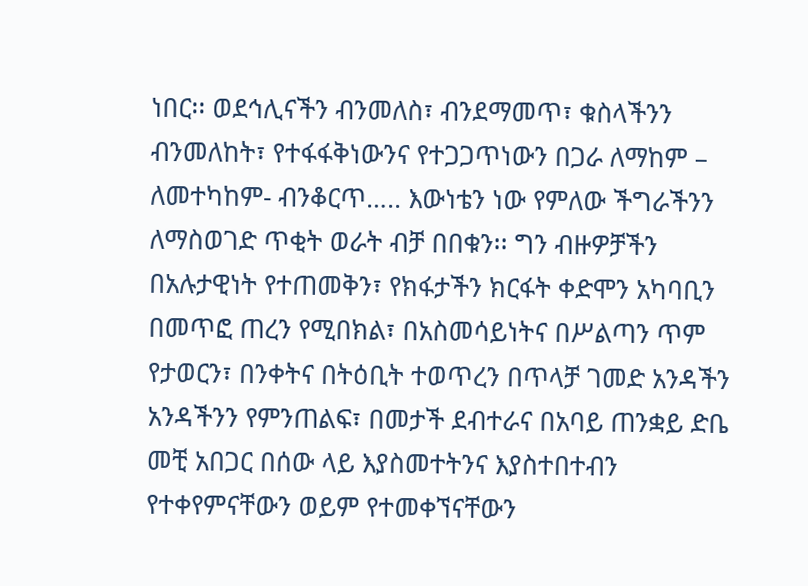ነበር፡፡ ወደኅሊናችን ብንመለስ፣ ብንደማመጥ፣ ቁስላችንን ብንመለከት፣ የተፋፋቅነውንና የተጋጋጥነውን በጋራ ለማከም – ለመተካከም- ብንቆርጥ….. እውነቴን ነው የምለው ችግራችንን ለማስወገድ ጥቂት ወራት ብቻ በበቁን፡፡ ግን ብዙዎቻችን በአሉታዊነት የተጠመቅን፣ የክፋታችን ክርፋት ቀድሞን አካባቢን በመጥፎ ጠረን የሚበክል፣ በአስመሳይነትና በሥልጣን ጥም የታወርን፣ በንቀትና በትዕቢት ተወጥረን በጥላቻ ገመድ አንዳችን አንዳችንን የምንጠልፍ፣ በመታች ደብተራና በአባይ ጠንቋይ ድቤ መቺ አበጋር በሰው ላይ እያስመተትንና እያስተበተብን የተቀየምናቸውን ወይም የተመቀኘናቸውን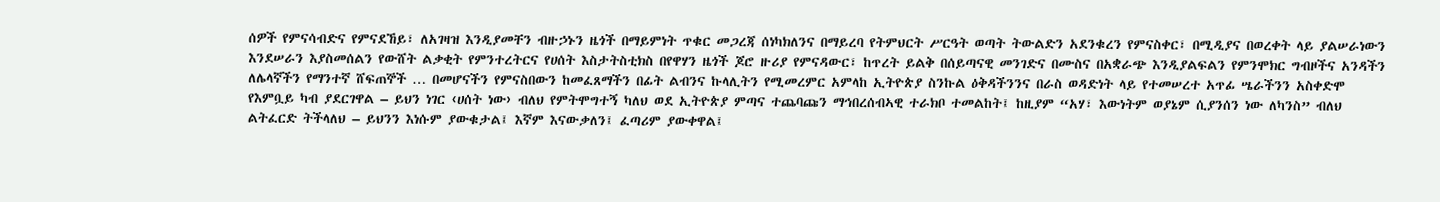ሰዎች የምናሳብድና የምናደኸይ፣ ለአገዛዝ እንዲያመቸን ብዙኃኑን ዜጎች በማይምነት ጥቁር መጋረጃ ሰነካክለንና በማይረባ የትምህርት ሥርዓት ወጣት ትውልድን አደንቁረን የምናስቀር፣ በሚዲያና በወረቀት ላይ ያልሠራነውን እንደሠራን እያስመሰልን የውሸት ልቃቂት የምንተረትርና የሀሰት እስታትስቲክስ በየዋሃን ዜጎች ጆሮ ዙሪያ የምናዳውር፣ ከጥረት ይልቅ በሰይጣናዊ መንገድና በሙስና በአቋራጭ እንዲያልፍልን የምንሞክር ግብዞችና አንዳችን ለሌላኛችን የማንተኛ ሸፍጠኞች … በመሆናችን የምናስበውን ከመፈጸማችን በፊት ልብንና ኩላሊትን የሚመረምር አምላከ ኢትዮጵያ ስንኩል ዕቅዳችንንና በራስ ወዳድነት ላይ የተመሠረተ አጥፊ ሤራችንን አስቀድሞ የእምቧይ ካብ ያደርገዋል – ይህን ነገር ‹ሀሰት ነው› ብለህ የምትሞግተኝ ካለህ ወደ ኢትዮጵያ ምጣና ተጨባጩን ማኅበረሰብኣዊ ተራክቦ ተመልከት፤ ከዚያም “አሃ፣ እውነትም ወያኔም ሲያንሰን ነው ለካንስ” ብለህ ልትፈርድ ትችላለህ – ይህንን እነሱም ያውቁታል፤ እኛም እናውቃለን፤ ፈጣሪም ያውቀዋል፤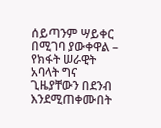ሰይጣንም ሣይቀር በሚገባ ያውቀዋል – የክፋት ሠራዊት አባላት ግና ጊዜያቸውን በደንብ እንደሚጠቀሙበት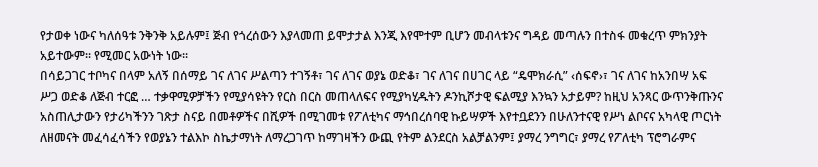የታወቀ ነውና ካለሰዓቱ ንቅንቅ አይሉም፤ ጅብ የጎረሰውን እያላመጠ ይሞታታል እንጂ እየሞተም ቢሆን መብላቱንና ግዳይ መጣሉን በተስፋ መቁረጥ ምክንያት አይተውም፡፡ የሚመር አውነት ነው፡፡
በሳይጋገር ተቦካና በላም አለኝ በሰማይ ገና ለገና ሥልጣን ተገኝቶ፣ ገና ለገና ወያኔ ወድቆ፣ ገና ለገና በሀገር ላይ “ዴሞክራሲ” ‹ሰፍኖ›፣ ገና ለገና ከአንበሣ አፍ ሥጋ ወድቆ ለጅብ ተርፎ … ተቃዋሚዎቻችን የሚያሳዩትን የርስ በርስ መጠላለፍና የሚያካሂዱትን ዶንኪሾታዊ ፍልሚያ እንኳን አታይም? ከዚህ አንጻር ውጥንቅጡንና አስጠሊታውን የታሪካችንን ገጽታ ስናይ በመቶዎችና በሺዎች በሚገመቱ የፖለቲካና ማኅበረሰባዊ ኩይሣዎች እየተቧደንን በሁለንተናዊ የሥነ ልቦናና አካላዊ ጦርነት ለዘመናት መፈሳፈሳችን የወያኔን ተልእኮ ስኬታማነት ለማረጋገጥ ከማገዛችን ውጪ የትም ልንደርስ አልቻልንም፤ ያማረ ንግግር፣ ያማረ የፖለቲካ ፕሮግራምና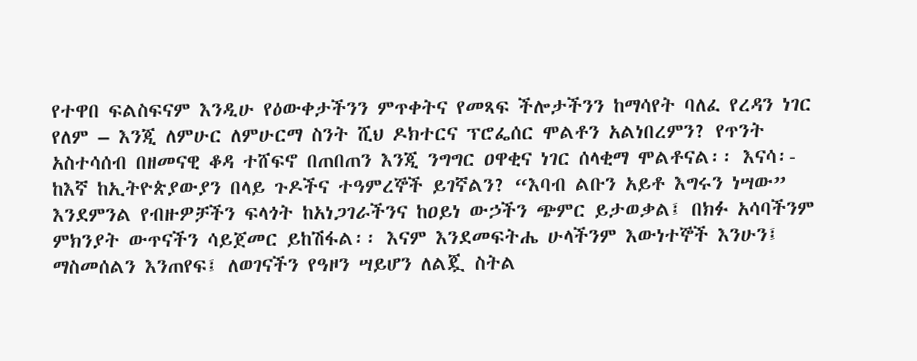የተዋበ ፍልስፍናም እንዲሁ የዕውቀታችንን ምጥቀትና የመጻፍ ችሎታችንን ከማሳየት ባለፈ የረዳን ነገር የለም – እንጂ ለምሁር ለምሁርማ ስንት ሺህ ዶክተርና ፕሮፌሰር ሞልቶን አልነበረምን? የጥንት አስተሳሰብ በዘመናዊ ቆዳ ተሸፍኖ በጠበጠን እንጂ ንግግር ዐዋቂና ነገር ሰላቂማ ሞልቶናል፡፡ እናሳ፡- ከእኛ ከኢትዮጵያውያን በላይ ጉዶችና ተዓምረኞች ይገኛልን? “እባብ ልቡን አይቶ እግሩን ነሣው” እንደምንል የብዙዎቻችን ፍላጎት ከአነጋገራችንና ከዐይነ ውኃችን ጭምር ይታወቃል፤ በክፉ አሳባችንም ምክንያት ውጥናችን ሳይጀመር ይከሽፋል፡፡ እናም እንደመፍትሔ ሁላችንም እውነተኞች እንሁን፤ ማስመሰልን እንጠየፍ፤ ለወገናችን የዓዞን ሣይሆን ለልጇ ስትል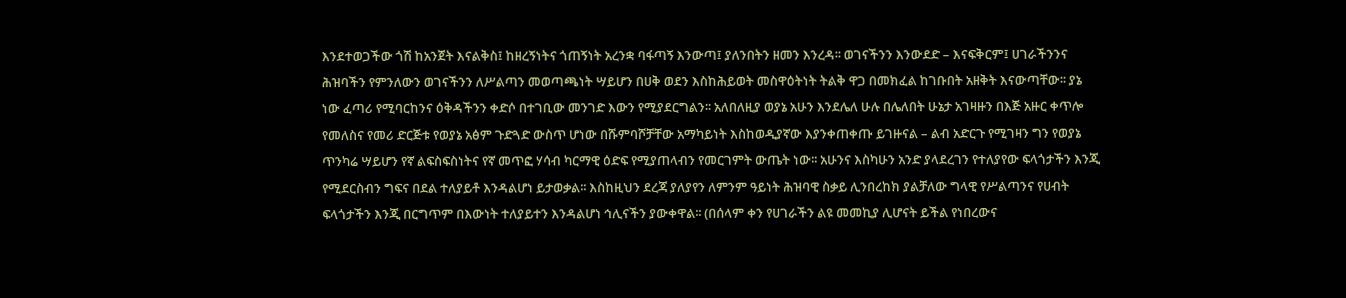እንደተወጋችው ጎሽ ከአንጀት እናልቅስ፤ ከዘረኝነትና ጎጠኝነት አረንቋ ባፋጣኝ እንውጣ፤ ያለንበትን ዘመን እንረዳ፡፡ ወገናችንን እንውደድ – እናፍቅርም፤ ሀገራችንንና ሕዝባችን የምንለውን ወገናችንን ለሥልጣን መወጣጫነት ሣይሆን በሀቅ ወደን እስከሕይወት መስዋዕትነት ትልቅ ዋጋ በመክፈል ከገቡበት አዘቅት እናውጣቸው፡፡ ያኔ ነው ፈጣሪ የሚባርከንና ዕቅዳችንን ቀድሶ በተገቢው መንገድ እውን የሚያደርግልን፡፡ አለበለዚያ ወያኔ አሁን እንደሌለ ሁሉ በሌለበት ሁኔታ አገዛዙን በእጅ አዙር ቀጥሎ የመለስና የመሪ ድርጅቱ የወያኔ አፅም ጉድጓድ ውስጥ ሆነው በሹምባሾቻቸው አማካይነት እስከወዲያኛው እያንቀጠቀጡ ይገዙናል – ልብ አድርጉ የሚገዛን ግን የወያኔ ጥንካሬ ሣይሆን የኛ ልፍስፍስነትና የኛ መጥፎ ሃሳብ ካርማዊ ዕድፍ የሚያጠላብን የመርገምት ውጤት ነው፡፡ አሁንና እስካሁን አንድ ያላደረገን የተለያየው ፍላጎታችን እንጂ የሚደርስብን ግፍና በደል ተለያይቶ እንዳልሆነ ይታወቃል፡፡ እስከዚህን ደረጃ ያለያየን ለምንም ዓይነት ሕዝባዊ ስቃይ ሊንበረከክ ያልቻለው ግላዊ የሥልጣንና የሀብት ፍላጎታችን እንጂ በርግጥም በእውነት ተለያይተን እንዳልሆነ ኅሊናችን ያውቀዋል፡፡ (በሰላም ቀን የሀገራችን ልዩ መመኪያ ሊሆናት ይችል የነበረውና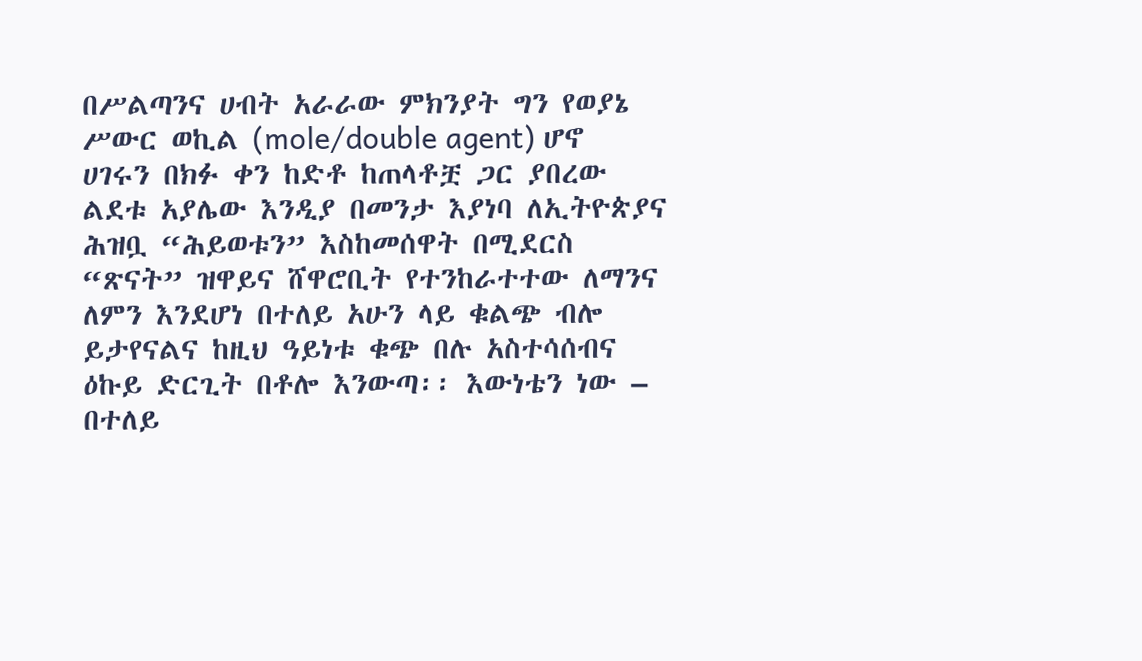በሥልጣንና ሀብት አራራው ምክንያት ግን የወያኔ ሥውር ወኪል (mole/double agent) ሆኖ ሀገሩን በክፉ ቀን ከድቶ ከጠላቶቿ ጋር ያበረው ልደቱ አያሌው እንዲያ በመንታ እያነባ ለኢትዮጵያና ሕዝቧ “ሕይወቱን” እስከመሰዋት በሚደርስ “ጽናት” ዝዋይና ሸዋሮቢት የተንከራተተው ለማንና ለምን እንደሆነ በተለይ አሁን ላይ ቁልጭ ብሎ ይታየናልና ከዚህ ዓይነቱ ቁጭ በሉ አስተሳሰብና ዕኩይ ድርጊት በቶሎ እንውጣ፡፡ እውነቴን ነው – በተለይ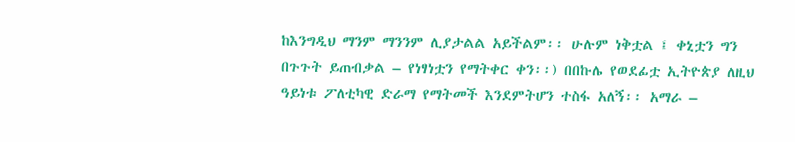ከእንግዲህ ማንም ማንንም ሊያታልል አይችልም፡፡ ሁሉም ነቅቷል ፤ ቀኒቷን ግን በጉጉት ይጠብቃል – የነፃነቷን የማትቀር ቀን፡፡) በበኩሌ የወደፊቷ ኢትዮጵያ ለዚህ ዓይነቱ ፖለቲካዊ ድራማ የማትመች እንደምትሆን ተስፋ አለኝ፡፡ አማራ –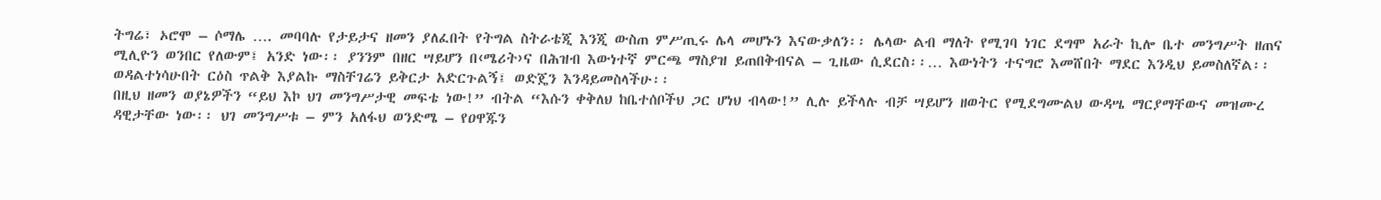ትግሬ፣ ኦሮሞ – ሶማሌ …. መባባሉ የታይታና ዘመን ያለፈበት የትግል ስትራቴጂ እንጂ ውስጠ ምሥጢሩ ሌላ መሆኑን እናውቃለን፡፡ ሌላው ልብ ማለት የሚገባ ነገር ደግሞ አራት ኪሎ ቤተ መንግሥት ዘጠና ሚሊዮን ወንበር የለውም፤ አንድ ነው፡፡ ያንንም በዘር ሣይሆን በ‹ሜሪት›ና በሕዝብ እውነተኛ ምርጫ ማስያዝ ይጠበቅብናል – ጊዜው ሲደርስ፡፡… እውነትን ተናግሮ እመሸበት ማደር እንዲህ ይመስለኛል፡፡ ወዳልተነሳሁበት ርዕስ ጥልቅ እያልኩ ማስቸገሬን ይቅርታ አድርጉልኝ፤ ወድጄን እንዳይመስላችሁ፡፡
በዚህ ዘመን ወያኔዎችን “ይህ እኮ ህገ መንግሥታዊ መፍቴ ነው!” ብትል “እሱን ቀቅለህ ከቤተሰቦችህ ጋር ሆነህ ብላው!” ሊሉ ይችላሉ ብቻ ሣይሆን ዘወትር የሚደግሙልህ ውዳሤ ማርያማቸውና መዝሙረ ዳዊታቸው ነው፡፡ ህገ መንግሥቱ – ምን አለፋህ ወንድሜ – የዐዋጁን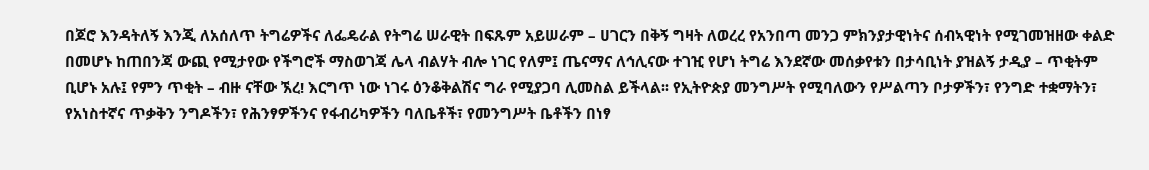በጆሮ እንዳትለኝ እንጂ ለአሰለጥ ትግሬዎችና ለፌዴራል የትግሬ ሠራዊት በፍጹም አይሠራም – ሀገርን በቅኝ ግዛት ለወረረ የአንበጣ መንጋ ምክንያታዊነትና ሰብኣዊነት የሚገመዝዘው ቀልድ በመሆኑ ከጠበንጃ ውጪ የሚታየው የችግሮች ማስወገጃ ሌላ ብልሃት ብሎ ነገር የለም፤ ጤናማና ለኅሊናው ተገዢ የሆነ ትግሬ እንደኛው መሰቃየቱን በታሳቢነት ያዝልኝ ታዲያ – ጥቂትም ቢሆኑ አሉ፤ የምን ጥቂት – ብዙ ናቸው ኧረ! እርግጥ ነው ነገሩ ዕንቆቅልሽና ግራ የሚያጋባ ሊመስል ይችላል፡፡ የኢትዮጵያ መንግሥት የሚባለውን የሥልጣን ቦታዎችን፣ የንግድ ተቋማትን፣ የአነስተኛና ጥቃቅን ንግዶችን፣ የሕንፃዎችንና የፋብሪካዎችን ባለቤቶች፣ የመንግሥት ቤቶችን በነፃ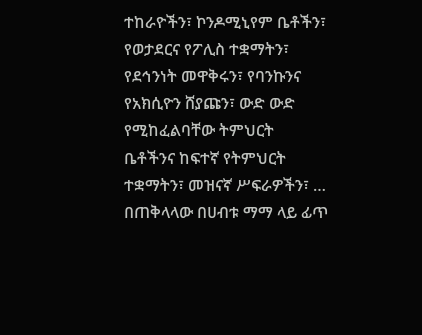ተከራዮችን፣ ኮንዶሚኒየም ቤቶችን፣ የወታደርና የፖሊስ ተቋማትን፣ የደኅንነት መዋቅሩን፣ የባንኩንና የአክሲዮን ሸያጩን፣ ውድ ውድ የሚከፈልባቸው ትምህርት ቤቶችንና ከፍተኛ የትምህርት ተቋማትን፣ መዝናኛ ሥፍራዎችን፣ … በጠቅላላው በሀብቱ ማማ ላይ ፊጥ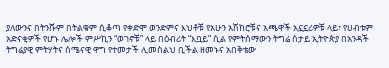ያለውንና በትንሹም በትልቁም ሲቆጣ የቀድሞ ወንድምና እህቶቹ የአሁን አሽከሮቹና አጫዋች አኗኗሪዎቹ ላይ፣ የሀብቱም አድናቂዎች የሆኑ ሌሎች ምሥኪን “ወገኖቹ” ላይ በዕብሪት “እቧይ” ሲል የምትሰማውን ትግሬ ስታይ ኢትዮጵያ በአንዳች ትግሬያዊ ምትሃትና ሰሜናዊ ዋግ የተመታች ሊመስልህ ቢችል ዘመኑና አበቅቴው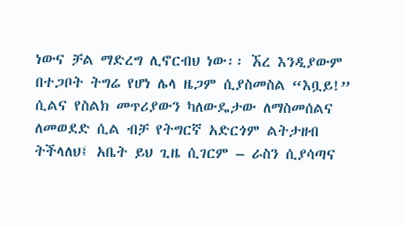ነውና ቻል ማድረግ ሊኖርብህ ነው፡፡ ኧረ እንዲያውም በተጋቦት ትግሬ የሆነ ሌላ ዜጋም ሲያስመስል “እቧይ!” ሲልና የስልክ መጥሪያውን ካለውዴታው ለማስመሰልና ለመወደድ ሲል ብቻ የትግርኛ አድርጎም ልትታዘብ ትችላለህ፤ አቤት ይህ ጊዜ ሲገርም – ራስን ሲያሳጣና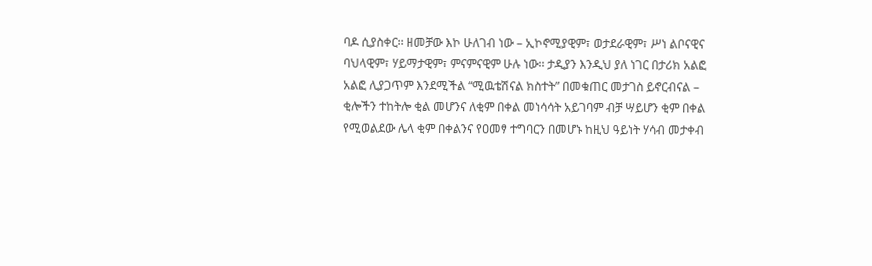ባዶ ሲያስቀር፡፡ ዘመቻው እኮ ሁለገብ ነው – ኢኮኖሚያዊም፣ ወታደራዊም፣ ሥነ ልቦናዊና ባህላዊም፣ ሃይማታዊም፣ ምናምናዊም ሁሉ ነው፡፡ ታዲያን እንዲህ ያለ ነገር በታሪክ አልፎ አልፎ ሊያጋጥም እንደሚችል “ሚዉቴሽናል ክስተት” በመቁጠር መታገስ ይኖርብናል – ቂሎችን ተከትሎ ቂል መሆንና ለቂም በቀል መነሳሳት አይገባም ብቻ ሣይሆን ቂም በቀል የሚወልደው ሌላ ቂም በቀልንና የዐመፃ ተግባርን በመሆኑ ከዚህ ዓይነት ሃሳብ መታቀብ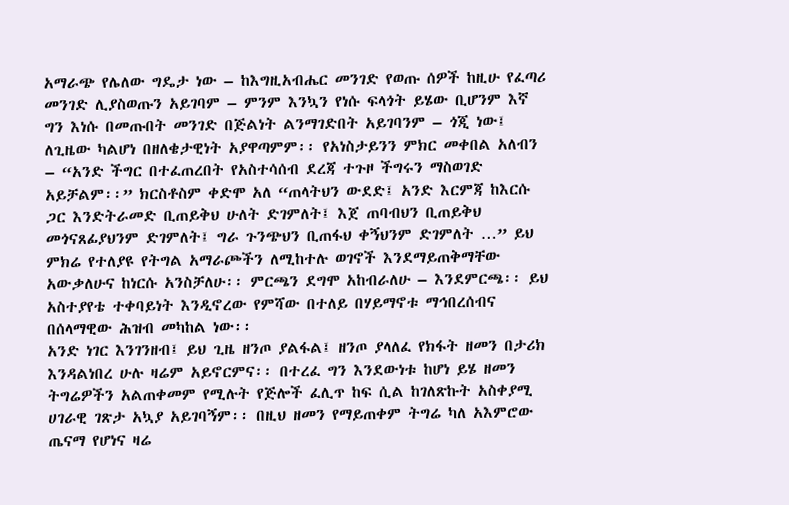አማራጭ የሌለው ግዴታ ነው – ከእግዚአብሔር መንገድ የወጡ ሰዎች ከዚሁ የፈጣሪ መንገድ ሊያስወጡን አይገባም – ምንም እንኳን የነሱ ፍላጎት ይሄው ቢሆንም እኛ ግን እነሱ በመጡበት መንገድ በጅልነት ልንማገድበት አይገባንም – ጎጂ ነው፤ ለጊዜው ካልሆነ በዘለቄታዊነት አያዋጣምም፡፡ የአነስታይንን ምክር መቀበል አለብን – “አንድ ችግር በተፈጠረበት የአስተሳሰብ ደረጃ ተጉዞ ችግሩን ማስወገድ አይቻልም፡፡” ክርስቶስም ቀድሞ አለ “ጠላትህን ውደድ፤ አንድ እርምጃ ከእርሱ ጋር እንድትራመድ ቢጠይቅህ ሁለት ድገምለት፤ እጀ ጠባብህን ቢጠይቅህ መጎናጸፊያህንም ድገምለት፤ ግራ ጉንጭህን ቢጠፋህ ቀኝህንም ድገምለት …” ይህ ምክሬ የተለያዩ የትግል አማራጮችን ለሚከተሉ ወገኖች እንደማይጠቅማቸው አውቃለሁና ከነርሱ አንስቻለሁ፡፡ ምርጫን ደግሞ አከብራለሁ – እንደምርጫ፡፡ ይህ አስተያየቴ ተቀባይነት እንዲኖረው የምሻው በተለይ በሃይማኖቱ ማኅበረሰብና በሰላማዊው ሕዝብ መካከል ነው፡፡
አንድ ነገር እንገንዘብ፤ ይህ ጊዜ ዘንጦ ያልፋል፤ ዘንጦ ያላለፈ የክፋት ዘመን በታሪክ እንዳልነበረ ሁሉ ዛሬም አይኖርምና፡፡ በተረፈ ግን እንደውነቱ ከሆነ ይሄ ዘመን ትግሬዎችን አልጠቀመም የሚሉት የጅሎች ፈሊጥ ከፍ ሲል ከገለጽኩት አስቀያሚ ሀገራዊ ገጽታ አኳያ አይገባኝም፡፡ በዚህ ዘመን የማይጠቀም ትግሬ ካለ አእምሮው ጤናማ የሆነና ዛሬ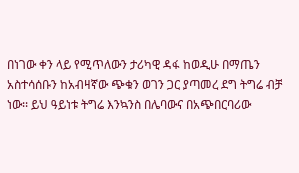በነገው ቀን ላይ የሚጥለውን ታሪካዊ ዳፋ ከወዲሁ በማጤን አስተሳሰቡን ከአብዛኛው ጭቁን ወገን ጋር ያጣመረ ደግ ትግሬ ብቻ ነው፡፡ ይህ ዓይነቱ ትግሬ እንኳንስ በሌባውና በአጭበርባሪው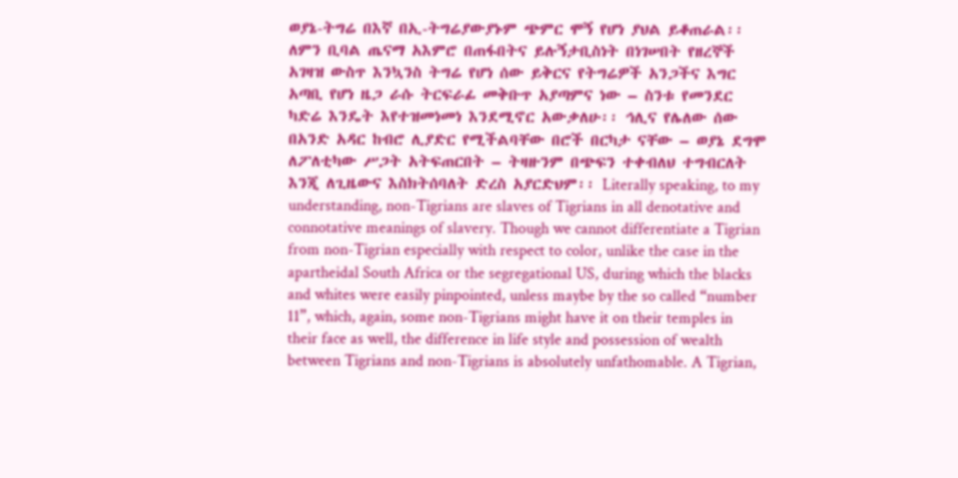ወያኔ-ትግሬ በእኛ በኢ-ትግሬያውያኑም ጭምር ሞኝ የሆነ ያህል ይቆጠራል፡፡ ለምን ቢባል ጤናማ አእምሮ በጠፋበትና ይሉኝታቢስነት በነገሠበት የዘረኞች አገዛዝ ውስጥ እንኳንስ ትግሬ የሆነ ሰው ይቅርና የትግሬዎች አንጋችና እግር አጣቢ የሆነ ዜጋ ራሱ ትርፍራፊ መቅቡጥ አያጣምና ነው – ስንቱ የመንደር ካድሬ እንዴት እየተዝመነመነ እንደሚኖር አውቃለሁ፡፡ ኅሊና የሌለው ሰው በአንድ አዳር ከብሮ ሊያድር የሚችልባቸው በሮች በርካታ ናቸው – ወያኔ ደግሞ ለፖለቲካው ሥጋት አትፍጠርበት – ትዛዙንም በጭፍን ተቀብለህ ተግብርለት እንጂ ለጊዜውና እስክትሰባለት ድረስ አያርድህም፡፡ Literally speaking, to my understanding, non-Tigrians are slaves of Tigrians in all denotative and connotative meanings of slavery. Though we cannot differentiate a Tigrian from non-Tigrian especially with respect to color, unlike the case in the apartheidal South Africa or the segregational US, during which the blacks and whites were easily pinpointed, unless maybe by the so called “number 11”, which, again, some non-Tigrians might have it on their temples in their face as well, the difference in life style and possession of wealth between Tigrians and non-Tigrians is absolutely unfathomable. A Tigrian,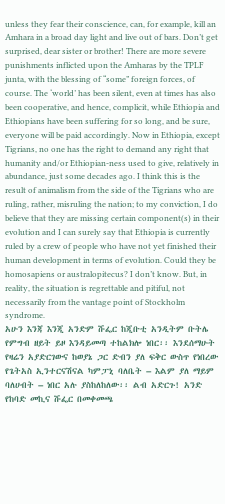unless they fear their conscience, can, for example, kill an Amhara in a broad day light and live out of bars. Don’t get surprised, dear sister or brother! There are more severe punishments inflicted upon the Amharas by the TPLF junta, with the blessing of “some” foreign forces, of course. The ‘world’ has been silent, even at times has also been cooperative, and hence, complicit, while Ethiopia and Ethiopians have been suffering for so long, and be sure, everyone will be paid accordingly. Now in Ethiopia, except Tigrians, no one has the right to demand any right that humanity and/or Ethiopian-ness used to give, relatively in abundance, just some decades ago. I think this is the result of animalism from the side of the Tigrians who are ruling, rather, misruling the nation; to my conviction, I do believe that they are missing certain component(s) in their evolution and I can surely say that Ethiopia is currently ruled by a crew of people who have not yet finished their human development in terms of evolution. Could they be homosapiens or australopitecus? I don’t know. But, in reality, the situation is regrettable and pitiful, not necessarily from the vantage point of Stockholm syndrome.
አሁን እንጃ እንጂ አንድም ሹፌር ከጂቡቲ አንዲትም ቡትሌ የምግብ ዘይት ይዞ እንዳይመጣ ተከልክሎ ነበር፡፡ እንደሰማሁት የዛሬን አያድርገውና ከወያኔ ጋር ድብን ያለ ፍቅር ውስጥ የነበረው የጌትአስ ኢንተርናሽናል ካምፓኒ ባለቤት – እልም ያለ ማይም ባለሀብት – ነበር አሉ ያስከለከለው፡፡ ልብ አድርጉ! አንድ የከባድ መኪና ሹፌር በመቀመጫ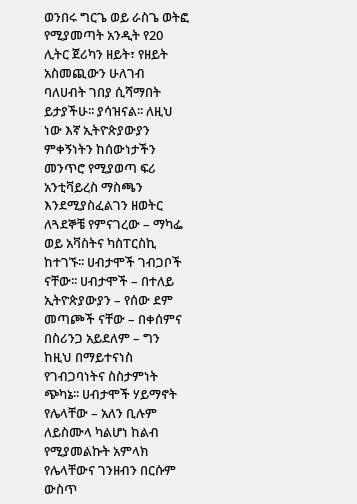ወንበሩ ግርጌ ወይ ራስጌ ወትፎ የሚያመጣት አንዲት የ20 ሊትር ጀሪካን ዘይት፣ የዘይት አስመጪውን ሁለገብ ባለሀብት ገበያ ሲሻማበት ይታያችሁ፡፡ ያሳዝናል፡፡ ለዚህ ነው እኛ ኢትዮጵያውያን ምቀኝነትን ከሰውነታችን መንጥሮ የሚያወጣ ፍሪ አንቲቫይረስ ማስጫን እንደሚያስፈልገን ዘወትር ለጓደኞቼ የምናገረው – ማካፌ ወይ አቫስትና ካስፐርስኪ ከተገኙ፡፡ ሀብታሞች ገብጋቦች ናቸው፡፡ ሀብታሞች – በተለይ ኢትዮጵያውያን – የሰው ደም መጣጮች ናቸው – በቀሰምና በስሪንጋ አይደለም – ግን ከዚህ በማይተናነስ የገብጋባነትና ስስታምነት ጭካኔ፡፡ ሀብታሞች ሃይማኖት የሌላቸው – አለን ቢሉም ለይስሙላ ካልሆነ ከልብ የሚያመልኩት አምላክ የሌላቸውና ገንዘብን በርሱም ውስጥ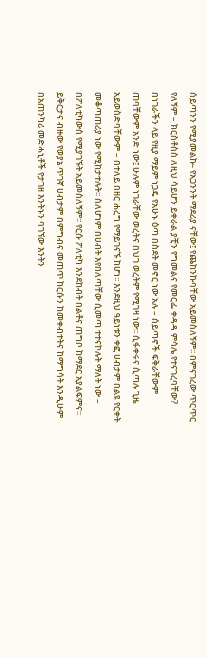ሰይጣንን የሚያመልኩ- የአጋንንት ማደሪያ ናቸው፤ የጨከንኩባቸው አይመስለኝም፡፡ በምናገረው ጥርጥር የለኝም – ክርስቶስስ ለዚህ ሳይሆን ይቀራል ያቺን የግመልና የመርፌ ቀዳዳ ምሳሌ የተናገረባቸው? በነገራችን ላይ የዚያ ማይም ነጋዴ የአሁኑ ዕጣ በስደት መኖር ነው አሉ – ሰይጣኖች ፍቅራቸውም ጠባቸውም አንድ ነው፤ ሁሉም ነገራቸው ወረትና በህገ ወረትም የሚገዛ ነው፡፡ ሲፋቀሩና ሲጣሉ ጊዜ አይወስድባቸውም – በተለይ በዘር ሐረግ የማይገናኙ ከሆነ፡፡ እንደዚህ ዓይነቱን ቀፎ ሀብታም በልዩ የርቀት መቆጣጠሪያ ነው የሚከታተሉት፡፡ ስለሆነም በሀብት እየበለጣቸው ሲመጣ ተተናኮሉት ማለት ነው – በፖለቲካውስ የሚያገኙት አይመስለኝም፡፡ የርሱ ፖለቲካ እንደከብት በልቶና ጠግቦ ከማደር አያልፍምና፡፡ ይቅርታና ብዙው የወያኔ ጥገኛ ሀብታም በምግብና መጠጥ ከርሱን ከመቀብተትና ከማግሳት እንዲሁም በአጠንካሪ መድሓኒቶች የታገዘ እንትኑን ባገኘው እንትን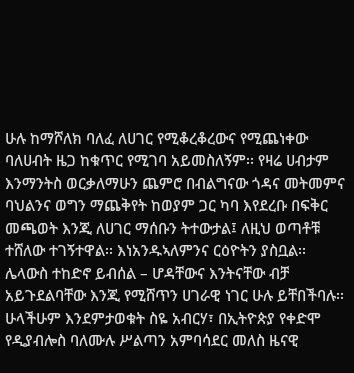ሁሉ ከማሾለክ ባለፈ ለሀገር የሚቆረቆረውና የሚጨነቀው ባለሀብት ዜጋ ከቁጥር የሚገባ አይመስለኝም፡፡ የዛሬ ሀብታም እንማንትስ ወርቃለማሁን ጨምሮ በብልግናው ጎዳና መትመምና ባህልንና ወግን ማጨቅየት ከወያም ጋር ካባ እየደረቡ በፍቅር መጫወት እንጂ ለሀገር ማሰቡን ትተውታል፤ ለዚህ ወጣቶቹ ተሸለው ተገኝተዋል፡፡ እነአንዱኣለምንና ርዕዮትን ያስቧል፡፡ ሌላውስ ተከድኖ ይብሰል – ሆዳቸውና እንትናቸው ብቻ አይጉደልባቸው እንጂ የሚሸጥን ሀገራዊ ነገር ሁሉ ይቸበችባሉ፡፡
ሁላችሁም እንደምታወቁት ስዬ አብርሃ፣ በኢትዮጵያ የቀድሞ የዲያብሎስ ባለሙሉ ሥልጣን አምባሳደር መለስ ዜናዊ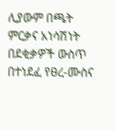ሊያውም በጫት ምርቃና አነሳሽነት በደቂቃዎች ውስጥ በተነደፈ የፀረ-ሙስና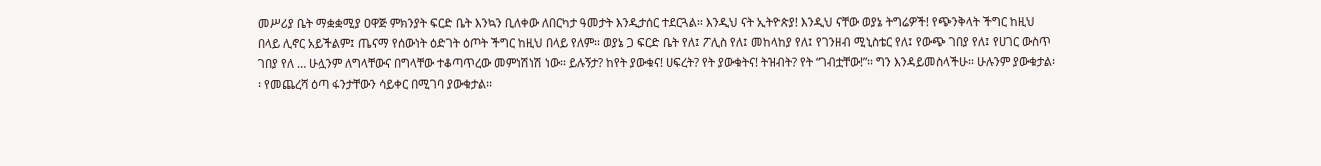መሥሪያ ቤት ማቋቋሚያ ዐዋጅ ምክንያት ፍርድ ቤት እንኳን ቢለቀው ለበርካታ ዓመታት እንዲታሰር ተደርጓል፡፡ እንዲህ ናት ኢትዮጵያ! እንዲህ ናቸው ወያኔ ትግሬዎች! የጭንቅላት ችግር ከዚህ በላይ ሊኖር አይችልም፤ ጤናማ የሰውነት ዕድገት ዕጦት ችግር ከዚህ በላይ የለም፡፡ ወያኔ ጋ ፍርድ ቤት የለ፤ ፖሊስ የለ፤ መከላከያ የለ፤ የገንዘብ ሚኒስቴር የለ፤ የውጭ ገበያ የለ፤ የሀገር ውስጥ ገበያ የለ … ሁሏንም ለግላቸውና በግላቸው ተቆጣጥረው መምነሽነሽ ነው፡፡ ይሉኝታ? ከየት ያውቁና! ሀፍረት? የት ያውቁትና! ትዝብት? የት “ገብቷቸው!”፡፡ ግን እንዳይመስላችሁ፡፡ ሁሉንም ያውቁታል፡፡ የመጨረሻ ዕጣ ፋንታቸውን ሳይቀር በሚገባ ያውቁታል፡፡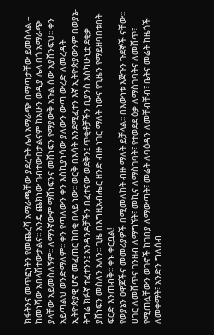ክፋትንና መጥፎነትን የመጨረሻ አማራጫቸው ያደረጉት ሌላ አማራጭ በማጣታቸው ይመስላል – ከመነሻው አበላሽተውታልና፡፡ አንዴ ጨክነው ገብተውበታልናም ከአሁን ወዲያ ሌላ በጎ አማራጭ ያላቸው አይመስለኝም፡፡ ለማንኛውም ማሸነፍንና መሸነፍን የማያውቅ አጉል ሰው አያሸንፍህ፡፡ ቀን አይጣልህ ወንድማለም፡፡ ቀን የጣለውን ቀን እስኪያነሳው ያለውን ውጣ ውረድ ለመረዳት ኢትዮጵያዊ ሆኖ መፈጠር ከበቂ በላይ ነው፡፡ ወርቅ በእሳት እንደሚፈተን እኛ ኢትዮጵያውንም በወያኔ-ትግሬ ክፉኛ ተፈተንን፤ አንዳንዶቻችን በፈተናው ወደቅን፤ ጥቂቶቻችን ቢያንስ እስካሁኒቷ ደቂቃ ያሸነፍን መስለን አለን፡፡ ጊዜ በእግዚአብሔር ዘንድ ብዙ ነገር ማለት ነውና የጊዜን የማይዘባበቱበት ፍርድ እንጠብቅ፡፡ ቀኑ ቀርቧል!
የወያኔን ዐዋጆችና መመሪያዎች በሚመለከት ብዙ ማለት ይቻላል፡፡ በእውነቱ እጅጉን ጉደኞች ናቸው፡፡ ሀገር ለመሸጥና ገንዘብ ለማግኘት፣ መኪና ለማስገባት፣ የተወደደ ዕቃ ለማስገባትና ለመሸጥ፣ የሚጠሏቸውን ወገኖች ከገበያ ለማውጣት፣ መሬት ለባዕዳን ለመቸብቸብ፣ ቤትና መሬት ከዜጎች ለመቀማት፣ አንድን ግለሰብ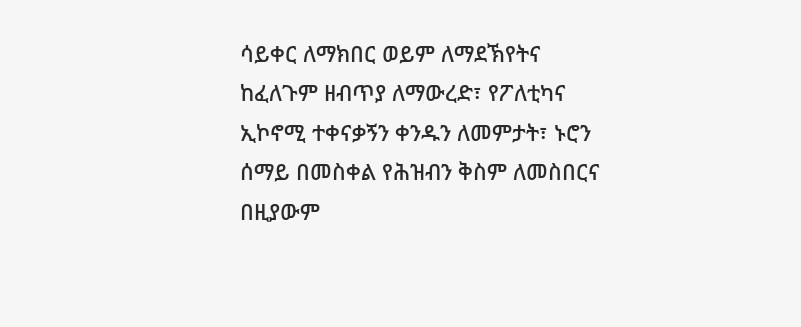ሳይቀር ለማክበር ወይም ለማደኽየትና ከፈለጉም ዘብጥያ ለማውረድ፣ የፖለቲካና ኢኮኖሚ ተቀናቃኝን ቀንዱን ለመምታት፣ ኑሮን ሰማይ በመስቀል የሕዝብን ቅስም ለመስበርና በዚያውም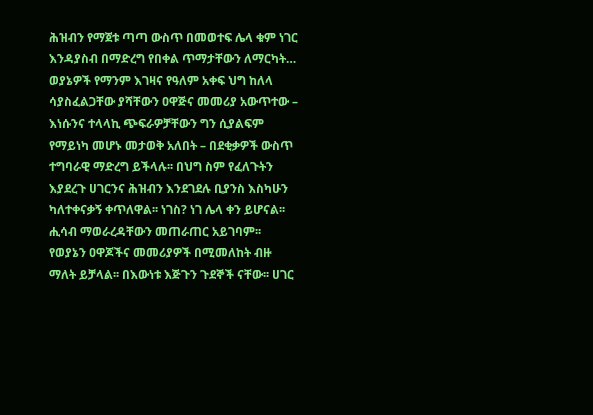ሕዝብን የማጀቱ ጣጣ ውስጥ በመወተፍ ሌላ ቁም ነገር እንዳያስብ በማድረግ የበቀል ጥማታቸውን ለማርካት… ወያኔዎች የማንም እገዛና የዓለም አቀፍ ህግ ከለላ ሳያስፈልጋቸው ያሻቸውን ዐዋጅና መመሪያ አውጥተው – እነሱንና ተላላኪ ጭፍራዎቻቸውን ግን ሲያልፍም የማይነካ መሆኑ መታወቅ አለበት – በደቂቃዎች ውስጥ ተግባራዊ ማድረግ ይችላሉ፡፡ በህግ ስም የፈለጉትን እያደረጉ ሀገርንና ሕዝብን እንደገደሉ ቢያንስ እስካሁን ካለተቀናቃኝ ቀጥለዋል፡፡ ነገስ? ነገ ሌላ ቀን ይሆናል፡፡ ሒሳብ ማወራረዳቸውን መጠራጠር አይገባም፡፡
የወያኔን ዐዋጆችና መመሪያዎች በሚመለከት ብዙ ማለት ይቻላል፡፡ በእውነቱ እጅጉን ጉደኞች ናቸው፡፡ ሀገር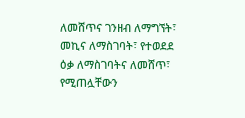ለመሸጥና ገንዘብ ለማግኘት፣ መኪና ለማስገባት፣ የተወደደ ዕቃ ለማስገባትና ለመሸጥ፣ የሚጠሏቸውን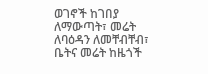ወገኖች ከገበያ ለማውጣት፣ መሬት ለባዕዳን ለመቸብቸብ፣ ቤትና መሬት ከዜጎች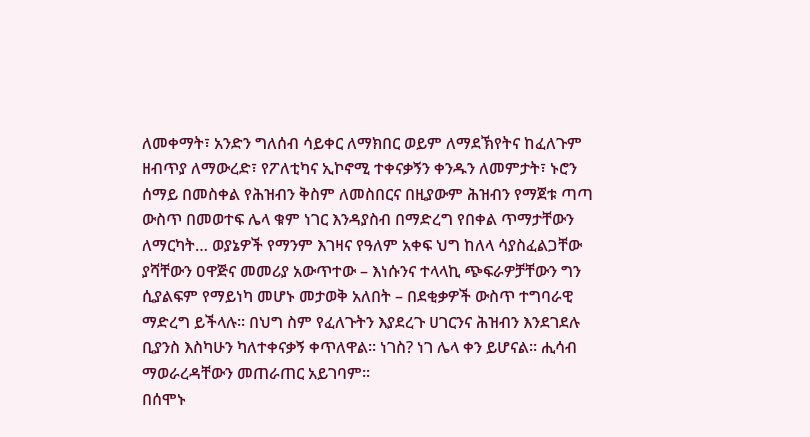ለመቀማት፣ አንድን ግለሰብ ሳይቀር ለማክበር ወይም ለማደኽየትና ከፈለጉም ዘብጥያ ለማውረድ፣ የፖለቲካና ኢኮኖሚ ተቀናቃኝን ቀንዱን ለመምታት፣ ኑሮን ሰማይ በመስቀል የሕዝብን ቅስም ለመስበርና በዚያውም ሕዝብን የማጀቱ ጣጣ ውስጥ በመወተፍ ሌላ ቁም ነገር እንዳያስብ በማድረግ የበቀል ጥማታቸውን ለማርካት… ወያኔዎች የማንም እገዛና የዓለም አቀፍ ህግ ከለላ ሳያስፈልጋቸው ያሻቸውን ዐዋጅና መመሪያ አውጥተው – እነሱንና ተላላኪ ጭፍራዎቻቸውን ግን ሲያልፍም የማይነካ መሆኑ መታወቅ አለበት – በደቂቃዎች ውስጥ ተግባራዊ ማድረግ ይችላሉ፡፡ በህግ ስም የፈለጉትን እያደረጉ ሀገርንና ሕዝብን እንደገደሉ ቢያንስ እስካሁን ካለተቀናቃኝ ቀጥለዋል፡፡ ነገስ? ነገ ሌላ ቀን ይሆናል፡፡ ሒሳብ ማወራረዳቸውን መጠራጠር አይገባም፡፡
በሰሞኑ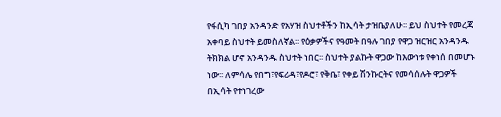የፋሲካ ገበያ አንዳንድ የአሃዝ ስህተቶችን ከኢሳት ታዝቤያለሁ፡፡ ይህ ስህተት የመረጃ አቀባይ ስህተት ይመስለኛል፡፡ የዕቃዎችና የዓመት በዓሉ ገበያ የዋጋ ዝርዝር አንዳንዱ ትክክል ሆኖ አንዳንዱ ስህተት ነበር፡፡ ስህተት ያልኩት ዋጋው ከእውነቱ የቀነሰ በመሆኑ ነው፡፡ ለምሳሌ የበግ፣የፍሪዳ፣የዶሮ፣ የቅቤ፣ የቀይ ሽንኩርትና የመሳሰሉት ዋጋዎች በኢሳት የተነገረው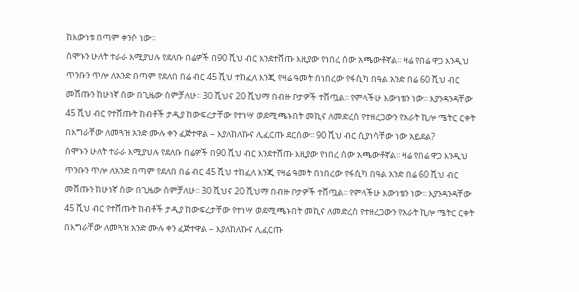ከእውነቱ በጣም ቀንሶ ነው፡፡
ሰሞኑን ሁለት ተራራ እሚያህሉ የደለቡ በሬዎች በ90 ሺህ ብር እንደተሸጡ እዚያው የነበረ ሰው አጫውቶኛል፡፡ ዛሬ የበሬ ዋጋ እንዲህ ጥንቡን ጥሎ ለአንድ በጣም የደለበ በሬ ብር 45 ሺህ ተከፈለ እንጂ የዛሬ ዓመት በነበረው የፋሲካ በዓል አንድ በሬ 60 ሺህ ብር መሸጡን ከሁነኛ ሰው በጊዜው ሰምቻለሁ፡፡ 30 ሺህና 20 ሺህማ በብዙ ቦታዎች ተሸጧል፡፡ የምላችሁ እውነቴን ነው፡፡ እያንዳንዳቸው 45 ሺህ ብር የተሸጡት ከብቶች ታዲያ ከውፍረታቸው የተነሣ ወደሚጫኑበት መኪና ለመድረስ የተዘረጋውን የአራት ኪሎ ሜትር ርቀት በእግራቸው ለመጓዝ አንድ ሙሉ ቀን ፈጅተዋል – እያለከለኩና ሊፈርጡ ደርሰው፡፡ 90 ሺህ ብር ሲያነሳቸው ነው አይደል?
ሰሞኑን ሁለት ተራራ እሚያህሉ የደለቡ በሬዎች በ90 ሺህ ብር እንደተሸጡ እዚያው የነበረ ሰው አጫውቶኛል፡፡ ዛሬ የበሬ ዋጋ እንዲህ ጥንቡን ጥሎ ለአንድ በጣም የደለበ በሬ ብር 45 ሺህ ተከፈለ እንጂ የዛሬ ዓመት በነበረው የፋሲካ በዓል አንድ በሬ 60 ሺህ ብር መሸጡን ከሁነኛ ሰው በጊዜው ሰምቻለሁ፡፡ 30 ሺህና 20 ሺህማ በብዙ ቦታዎች ተሸጧል፡፡ የምላችሁ እውነቴን ነው፡፡ እያንዳንዳቸው 45 ሺህ ብር የተሸጡት ከብቶች ታዲያ ከውፍረታቸው የተነሣ ወደሚጫኑበት መኪና ለመድረስ የተዘረጋውን የአራት ኪሎ ሜትር ርቀት በእግራቸው ለመጓዝ አንድ ሙሉ ቀን ፈጅተዋል – እያለከለኩና ሊፈርጡ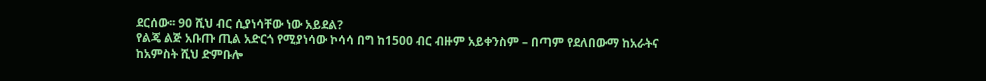ደርሰው፡፡ 90 ሺህ ብር ሲያነሳቸው ነው አይደል?
የልጄ ልጅ አቡጡ ጢል አድርጎ የሚያነሳው ኮሳሳ በግ ከ1500 ብር ብዙም አይቀንስም – በጣም የደለበውማ ከአራትና ከአምስት ሺህ ድምቡሎ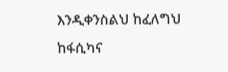እንዲቀንስልህ ከፈለግህ ከፋሲካና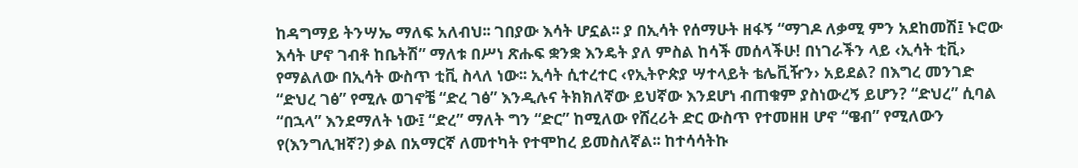ከዳግማይ ትንሣኤ ማለፍ አለብህ፡፡ ገበያው እሳት ሆኗል፡፡ ያ በኢሳት የሰማሁት ዘፋኝ “ማገዶ ለቃሚ ምን አደከመሽ፤ ኑሮው እሳት ሆኖ ገብቶ ከቤትሽ” ማለቱ በሥነ ጽሑፍ ቋንቋ እንዴት ያለ ምስል ከሳች መሰላችሁ! በነገራችን ላይ ‹ኢሳት ቲቪ› የማልለው በኢሳት ውስጥ ቲቪ ስላለ ነው፡፡ ኢሳት ሲተረተር ‹የኢትዮጵያ ሣተላይት ቴሌቪዥን› አይደል? በእግረ መንገድ “ድህረ ገፅ” የሚሉ ወገኖቼ “ድረ ገፅ” እንዲሉና ትክክለኛው ይህኛው እንደሆነ ብጠቁም ያስነውረኝ ይሆን? “ድህረ” ሲባል “በኋላ” እንደማለት ነው፤ “ድረ” ማለት ግን “ድር” ከሚለው የሸረሪት ድር ውስጥ የተመዘዘ ሆኖ “ዌብ” የሚለውን የ(እንግሊዝኛ?) ቃል በአማርኛ ለመተካት የተሞከረ ይመስለኛል፡፡ ከተሳሳትኩ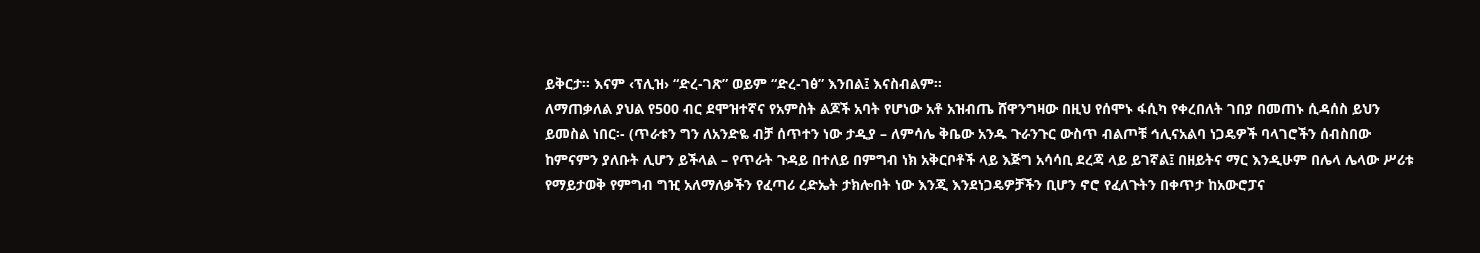ይቅርታ፡፡ እናም ‹ፕሊዝ› “ድረ-ገጽ” ወይም “ድረ-ገፅ” እንበል፤ እናስብልም፡፡
ለማጠቃለል ያህል የ500 ብር ደሞዝተኛና የአምስት ልጆች አባት የሆነው አቶ አዝብጤ ሸዋንግዛው በዚህ የሰሞኑ ፋሲካ የቀረበለት ገበያ በመጠኑ ሲዳሰስ ይህን ይመስል ነበር፡- (ጥራቱን ግን ለአንድዬ ብቻ ሰጥተን ነው ታዲያ – ለምሳሌ ቅቤው አንዱ ጉራንጉር ውስጥ ብልጦቹ ኅሊናአልባ ነጋዴዎች ባላገሮችን ሰብስበው ከምናምን ያለቡት ሊሆን ይችላል – የጥራት ጉዳይ በተለይ በምግብ ነክ አቅርቦቶች ላይ እጅግ አሳሳቢ ደረጃ ላይ ይገኛል፤ በዘይትና ማር እንዲሁም በሌላ ሌላው ሥሪቱ የማይታወቅ የምግብ ግዢ አለማለቃችን የፈጣሪ ረድኤት ታክሎበት ነው እንጂ እንደነጋዴዎቻችን ቢሆን ኖሮ የፈለጉትን በቀጥታ ከአውሮፓና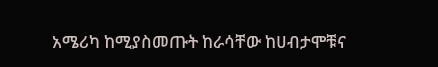አሜሪካ ከሚያስመጡት ከራሳቸው ከሀብታሞቹና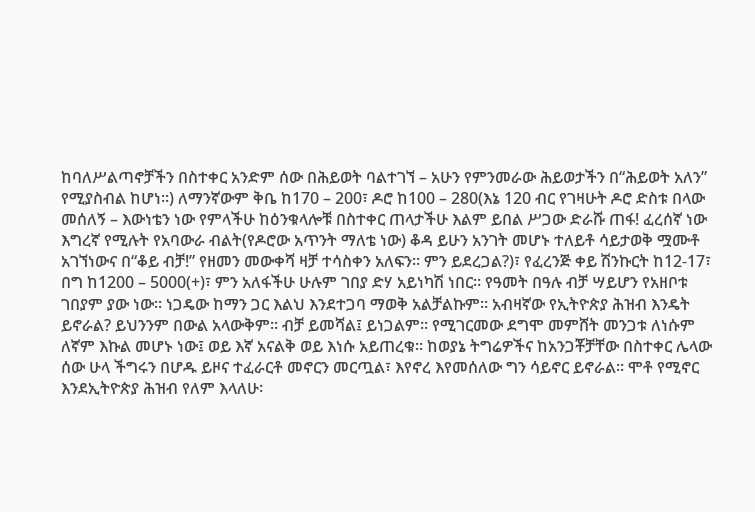ከባለሥልጣኖቻችን በስተቀር አንድም ሰው በሕይወት ባልተገኘ – አሁን የምንመራው ሕይወታችን በ“ሕይወት አለን” የሚያስብል ከሆነ፡፡) ለማንኛውም ቅቤ ከ170 – 200፣ ዶሮ ከ100 – 280(እኔ 120 ብር የገዛሁት ዶሮ ድስቱ በላው መሰለኝ – እውነቴን ነው የምላችሁ ከዕንቁላሎቹ በስተቀር ጠላታችሁ እልም ይበል ሥጋው ድራሹ ጠፋ! ፈረሰኛ ነው እግረኛ የሚሉት የአባውራ ብልት(የዶሮው አጥንት ማለቴ ነው) ቆዳ ይሁን አንገት መሆኑ ተለይቶ ሳይታወቅ ሟሙቶ አገኘነውና በ“ቆይ ብቻ!” የዘመን መውቀሻ ዛቻ ተሳስቀን አለፍን፡፡ ምን ይደረጋል?)፣ የፈረንጅ ቀይ ሽንኩርት ከ12-17፣ በግ ከ1200 – 5000(+)፣ ምን አለፋችሁ ሁሉም ገበያ ድሃ አይነካሽ ነበር፡፡ የዓመት በዓሉ ብቻ ሣይሆን የአዘቦቱ ገበያም ያው ነው፡፡ ነጋዴው ከማን ጋር እልህ እንደተጋባ ማወቅ አልቻልኩም፡፡ አብዛኛው የኢትዮጵያ ሕዝብ እንዴት ይኖራል? ይህንንም በውል አላውቅም፡፡ ብቻ ይመሻል፤ ይነጋልም፡፡ የሚገርመው ደግሞ መምሸት መንጋቱ ለነሱም ለኛም እኩል መሆኑ ነው፤ ወይ እኛ አናልቅ ወይ እነሱ አይጠረቁ፡፡ ከወያኔ ትግሬዎችና ከአንጋቾቻቸው በስተቀር ሌላው ሰው ሁላ ችግሩን በሆዱ ይዞና ተፈራርቶ መኖርን መርጧል፣ እየኖረ እየመሰለው ግን ሳይኖር ይኖራል፡፡ ሞቶ የሚኖር እንደኢትዮጵያ ሕዝብ የለም እላለሁ፡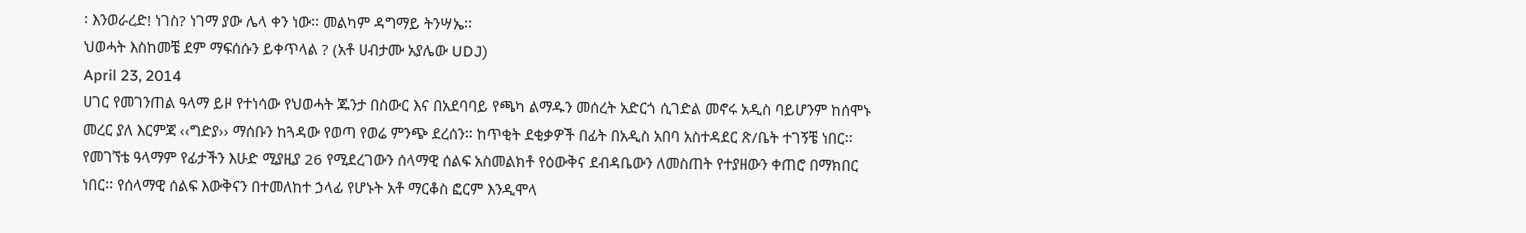፡ እንወራረድ! ነገስ? ነገማ ያው ሌላ ቀን ነው፡፡ መልካም ዳግማይ ትንሣኤ፡፡
ህወሓት እስከመቼ ደም ማፍሰሱን ይቀጥላል ? (አቶ ሀብታሙ አያሌው UDJ)
April 23, 2014
ሀገር የመገንጠል ዓላማ ይዞ የተነሳው የህወሓት ጁንታ በስውር እና በአደባባይ የጫካ ልማዱን መሰረት አድርጎ ሲገድል መኖሩ አዲስ ባይሆንም ከሰሞኑ መረር ያለ እርምጃ ‹‹ግድያ›› ማሰቡን ከጓዳው የወጣ የወሬ ምንጭ ደረሰን፡፡ ከጥቂት ደቂቃዎች በፊት በአዲስ አበባ አስተዳደር ጽ/ቤት ተገኝቼ ነበር፡፡ የመገኘቴ ዓላማም የፊታችን እሁድ ሚያዚያ 26 የሚደረገውን ሰላማዊ ሰልፍ አስመልክቶ የዕውቅና ደብዳቤውን ለመስጠት የተያዘውን ቀጠሮ በማክበር ነበር፡፡ የሰላማዊ ሰልፍ እውቅናን በተመለከተ ኃላፊ የሆኑት አቶ ማርቆስ ፎርም እንዲሞላ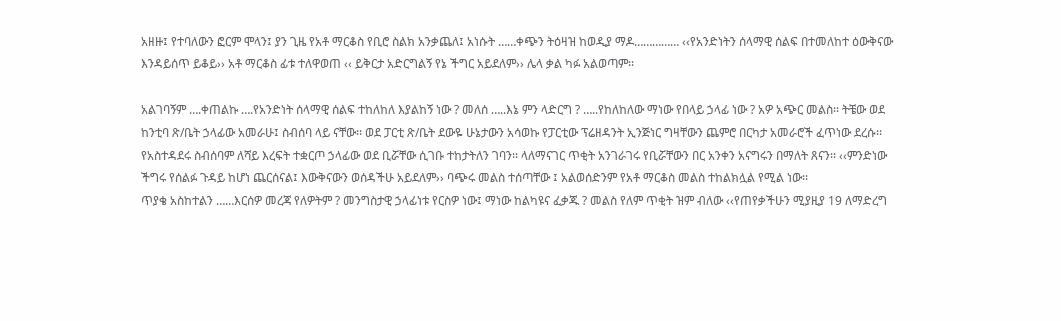አዘዙ፤ የተባለውን ፎርም ሞላን፤ ያን ጊዜ የአቶ ማርቆስ የቢሮ ስልክ አንቃጨለ፤ አነሱት ……ቀጭን ትዕዛዝ ከወዲያ ማዶ…………… ‹‹የአንድነትን ሰላማዊ ሰልፍ በተመለከተ ዕውቅናው እንዳይሰጥ ይቆይ›› አቶ ማርቆስ ፊቱ ተለዋወጠ ‹‹ ይቅርታ አድርግልኝ የኔ ችግር አይደለም›› ሌላ ቃል ካፉ አልወጣም፡፡

አልገባኝም ….ቀጠልኩ ….የአንድነት ሰላማዊ ሰልፍ ተከለከለ እያልከኝ ነው ? መለሰ …..እኔ ምን ላድርግ ? …..የከለከለው ማነው የበላይ ኃላፊ ነው ? አዎ አጭር መልስ፡፡ ትቼው ወደ ከንቲባ ጽ/ቤት ኃላፊው አመራሁ፤ ስብሰባ ላይ ናቸው፡፡ ወደ ፓርቲ ጽ/ቤት ደውዬ ሁኔታውን አሳወኩ የፓርቲው ፕሬዘዳንት ኢንጅነር ግዛቸውን ጨምሮ በርካታ አመራሮች ፈጥነው ደረሱ፡፡ የአስተዳደሩ ስብሰባም ለሻይ እረፍት ተቋርጦ ኃላፊው ወደ ቢሯቸው ሲገቡ ተከታትለን ገባን፡፡ ላለማናገር ጥቂት አንገራገሩ የቢሯቸውን በር አንቀን አናግሩን በማለት ጸናን፡፡ ‹‹ምንድነው ችግሩ የሰልፉ ጉዳይ ከሆነ ጨርሰናል፤ እውቅናውን ወሰዳችሁ አይደለም›› ባጭሩ መልስ ተሰጣቸው ፤ አልወሰድንም የአቶ ማርቆስ መልስ ተከልክሏል የሚል ነው፡፡
ጥያቄ አስከተልን ……እርሰዎ መረጃ የለዎትም ? መንግስታዊ ኃላፊነቱ የርስዎ ነው፤ ማነው ከልካዩና ፈቃጁ ? መልስ የለም ጥቂት ዝም ብለው ‹‹የጠየቃችሁን ሚያዚያ 19 ለማድረግ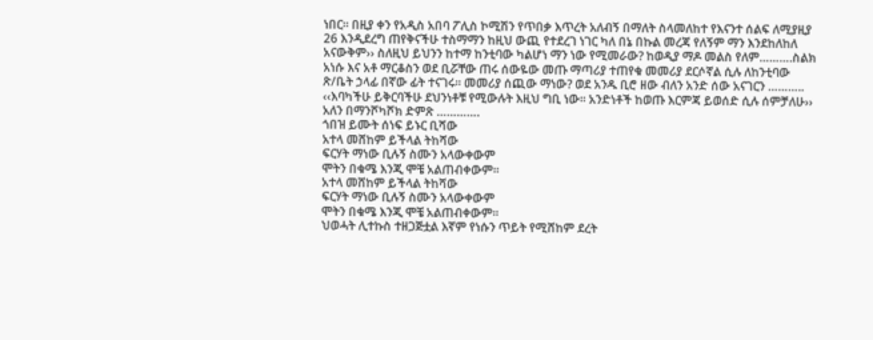ነበር፡፡ በዚያ ቀን የአዲስ አበባ ፖሊስ ኮሚሽን የጥበቃ እጥረት አለብኝ በማለት ስላመለከተ የእናንተ ሰልፍ ለሚያዚያ 26 እንዲደረግ ጠየቅናችሁ ተስማማን ከዚህ ውጪ የተደረገ ነገር ካለ በኔ በኩል መረጃ የለኝም ማን እንደከለከለ አናውቅም›› ስለዚህ ይህንን ከተማ ከንቲባው ካልሆነ ማን ነው የሚመራው? ከወዲያ ማዶ መልስ የለም……….ስልክ አነሱ እና አቶ ማርቆስን ወደ ቢሯቸው ጠሩ ሰውዬው መጡ ማጣሪያ ተጠየቁ መመሪያ ደርሶኛል ሲሉ ለከንቲባው ጽ/ቤት ኃላፊ በኛው ፊት ተናገሩ፡፡ መመሪያ ሰጪው ማነው? ወደ አንዱ ቢሮ ዘው ብለን አንድ ሰው አናገርን ……….. ‹‹እባካችሁ ይቅርባችሁ ደህንነቶቹ የሚውሉት እዚህ ግቢ ነው፡፡ አንድነቶች ከወጡ እርምጃ ይወሰድ ሲሉ ሰምቻለሁ›› አለን በማንሾካሾክ ድምጽ ………….
ጎበዝ ይሙት ሰነፍ ይኑር ቢሻው
አተላ መሸከም ይችላል ትከሻው
ፍርሃት ማነው ቢሉኝ ስሙን አላውቀውም
ሞትን በቁሜ እንጂ ሞቼ አልጠብቀውም፡፡
አተላ መሸከም ይችላል ትከሻው
ፍርሃት ማነው ቢሉኝ ስሙን አላውቀውም
ሞትን በቁሜ እንጂ ሞቼ አልጠብቀውም፡፡
ህወሓት ሊተኩስ ተዘጋጅቷል እኛም የነሱን ጥይት የሚሸከም ደረት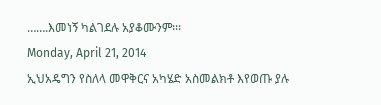…….እመነኝ ካልገደሉ አያቆሙንም፡፡፡
Monday, April 21, 2014
ኢህአዴግን የስለላ መዋቅርና አካሄድ አስመልክቶ እየወጡ ያሉ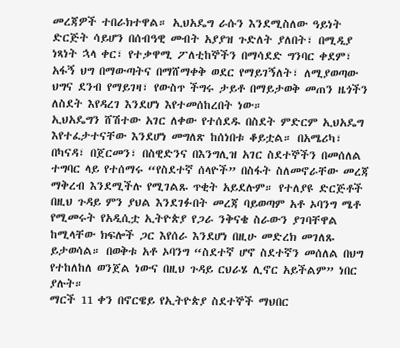መረጃዎች ተበራክተዋል። ኢህአዴግ ራሱን እንደሚስለው ዓይነት ድርጅት ሳይሆን በሰብዓዊ መብት አያያዝ ጉድለት ያለበት፣ በሚዲያ ነጻነት ኋላ ቀር፣ የተቃዋሚ ፖለቲከኞችን በማሳደድ ግንባር ቀደም፣ አፋኝ ህግ በማውጣትና በማሸማቀቅ ወደር የማይገኝለት፣ ለሚያወጣው ህግና ደንብ የማይገዛ፣ የውስጥ ችግሩ ታይቶ በማይታወቅ መጠን ዜጎችን ለስደት እየዳረገ እንደሆነ እየተመሰከረበት ነው።
ኢህአዴግን ሸሽተው አገር ለቀው የተሰደዱ በስደት ምድርም ኢህአዴግ እየተፈታተናቸው እንደሆነ መግለጽ ከሰነበቱ ቆይቷል። በአሜሪካ፣ በካናዳ፣ በጀርመን፣ በስዊድንና በእንግሊዝ አገር ስደተኞችን በመሰለል ተግባር ላይ የተሰማሩ “የስደተኛ ሰላዮች” በስፋት ስለመኖራቸው መረጃ ማቅረብ እንደሚችሉ የሚገልጹ ጥቂት አይደሉም። የተለያዩ ድርጅቶች በዚህ ጉዳይ ምን ያህል እንደገፉበት መረጃ ባይወጣም አቶ ኦባንግ ሜቶ የሚመሩት የአዲሲቷ ኢትዮጵያ የጋራ ንቅናቄ ስራውን ያገባቸዋል ከሚላቸው ክፍሎች ጋር እየሰራ እንደሆነ በዚሁ መድረክ መገለጹ ይታወሳል። በወቅቱ አቶ ኦባንግ “ስደተኛ ሆኖ ስደተኛን መሰለል በህግ የተከለከለ ወንጀል ነውና በዚህ ጉዳይ ርህራሄ ሊኖር አይችልም” ነበር ያሉት።
ማርች 11 ቀን በኖርዌይ የኢትዮጵያ ስደተኞች ማህበር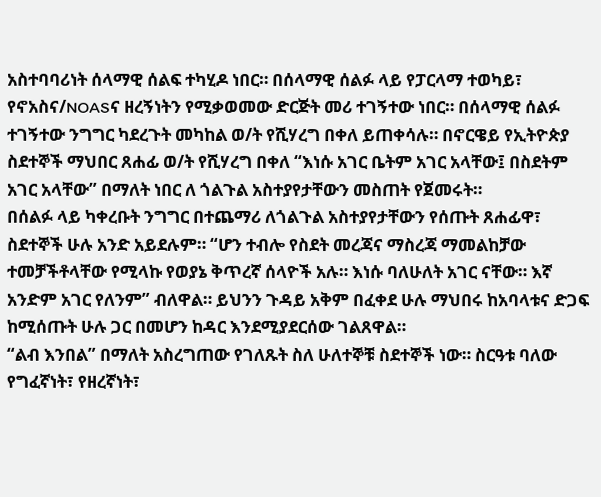አስተባባሪነት ሰላማዊ ሰልፍ ተካሂዶ ነበር። በሰላማዊ ሰልፉ ላይ የፓርላማ ተወካይ፣ የኖአስና/NOASና ዘረኝነትን የሚቃወመው ድርጅት መሪ ተገኝተው ነበር። በሰላማዊ ሰልፉ ተገኝተው ንግግር ካደረጉት መካከል ወ/ት የሺሃረግ በቀለ ይጠቀሳሉ። በኖርዌይ የኢትዮጵያ ስደተኞች ማህበር ጸሐፊ ወ/ት የሺሃረግ በቀለ “እነሱ አገር ቤትም አገር አላቸው፤ በስደትም አገር አላቸው” በማለት ነበር ለ ጎልጉል አስተያየታቸውን መስጠት የጀመሩት።
በሰልፉ ላይ ካቀረቡት ንግግር በተጨማሪ ለጎልጉል አስተያየታቸውን የሰጡት ጸሐፊዋ፣ ስደተኞች ሁሉ አንድ አይደሉም። “ሆን ተብሎ የስደት መረጃና ማስረጃ ማመልከቻው ተመቻችቶላቸው የሚላኩ የወያኔ ቅጥረኛ ሰላዮች አሉ። እነሱ ባለሁለት አገር ናቸው። እኛ አንድም አገር የለንም” ብለዋል። ይህንን ጉዳይ አቅም በፈቀደ ሁሉ ማህበሩ ከአባላቱና ድጋፍ ከሚሰጡት ሁሉ ጋር በመሆን ከዳር እንደሚያደርሰው ገልጸዋል።
“ልብ እንበል” በማለት አስረግጠው የገለጹት ስለ ሁለተኞቹ ስደተኞች ነው። ስርዓቱ ባለው የግፈኛነት፣ የዘረኛነት፣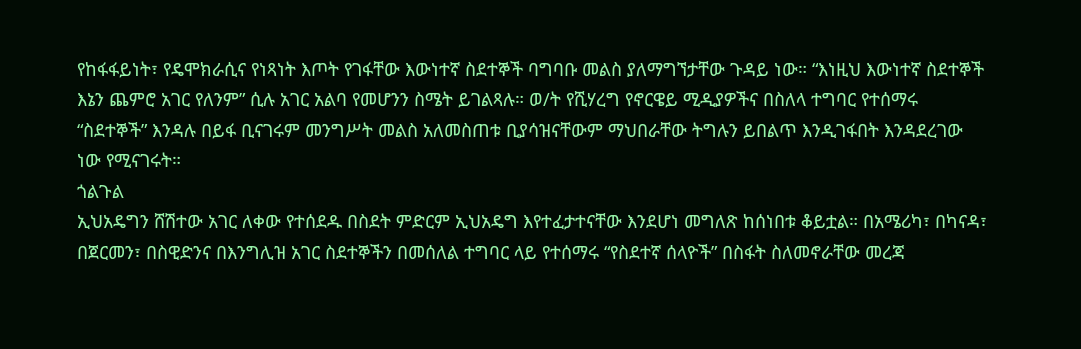የከፋፋይነት፣ የዴሞክራሲና የነጻነት እጦት የገፋቸው እውነተኛ ስደተኞች ባግባቡ መልስ ያለማግኘታቸው ጉዳይ ነው። “እነዚህ እውነተኛ ስደተኞች እኔን ጨምሮ አገር የለንም” ሲሉ አገር አልባ የመሆንን ስሜት ይገልጻሉ። ወ/ት የሺሃረግ የኖርዌይ ሚዲያዎችና በስለላ ተግባር የተሰማሩ “ስደተኞች” እንዳሉ በይፋ ቢናገሩም መንግሥት መልስ አለመስጠቱ ቢያሳዝናቸውም ማህበራቸው ትግሉን ይበልጥ እንዲገፋበት እንዳደረገው ነው የሚናገሩት።
ጎልጉል
ኢህአዴግን ሸሽተው አገር ለቀው የተሰደዱ በስደት ምድርም ኢህአዴግ እየተፈታተናቸው እንደሆነ መግለጽ ከሰነበቱ ቆይቷል። በአሜሪካ፣ በካናዳ፣ በጀርመን፣ በስዊድንና በእንግሊዝ አገር ስደተኞችን በመሰለል ተግባር ላይ የተሰማሩ “የስደተኛ ሰላዮች” በስፋት ስለመኖራቸው መረጃ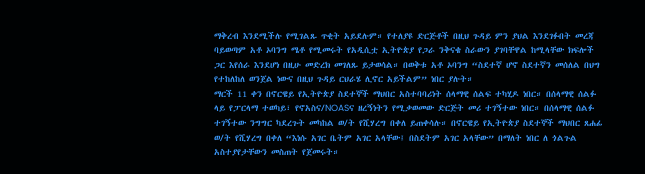ማቅረብ እንደሚችሉ የሚገልጹ ጥቂት አይደሉም። የተለያዩ ድርጅቶች በዚህ ጉዳይ ምን ያህል እንደገፉበት መረጃ ባይወጣም አቶ ኦባንግ ሜቶ የሚመሩት የአዲሲቷ ኢትዮጵያ የጋራ ንቅናቄ ስራውን ያገባቸዋል ከሚላቸው ክፍሎች ጋር እየሰራ እንደሆነ በዚሁ መድረክ መገለጹ ይታወሳል። በወቅቱ አቶ ኦባንግ “ስደተኛ ሆኖ ስደተኛን መሰለል በህግ የተከለከለ ወንጀል ነውና በዚህ ጉዳይ ርህራሄ ሊኖር አይችልም” ነበር ያሉት።
ማርች 11 ቀን በኖርዌይ የኢትዮጵያ ስደተኞች ማህበር አስተባባሪነት ሰላማዊ ሰልፍ ተካሂዶ ነበር። በሰላማዊ ሰልፉ ላይ የፓርላማ ተወካይ፣ የኖአስና/NOASና ዘረኝነትን የሚቃወመው ድርጅት መሪ ተገኝተው ነበር። በሰላማዊ ሰልፉ ተገኝተው ንግግር ካደረጉት መካከል ወ/ት የሺሃረግ በቀለ ይጠቀሳሉ። በኖርዌይ የኢትዮጵያ ስደተኞች ማህበር ጸሐፊ ወ/ት የሺሃረግ በቀለ “እነሱ አገር ቤትም አገር አላቸው፤ በስደትም አገር አላቸው” በማለት ነበር ለ ጎልጉል አስተያየታቸውን መስጠት የጀመሩት።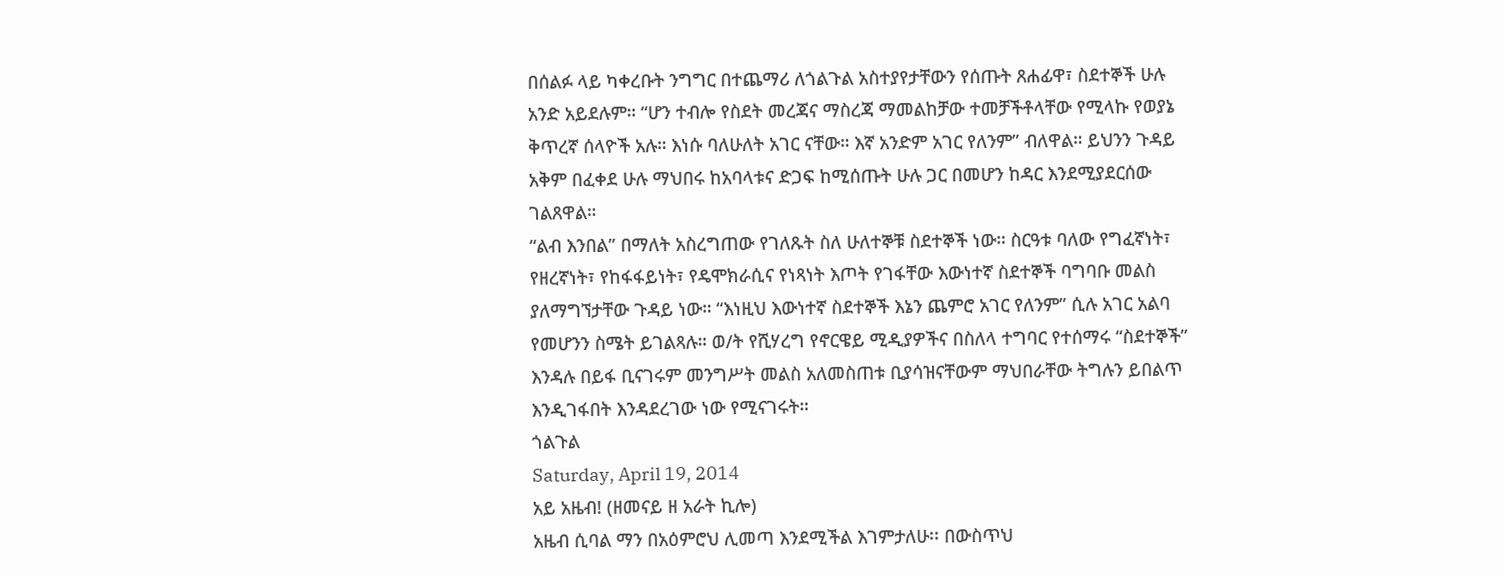በሰልፉ ላይ ካቀረቡት ንግግር በተጨማሪ ለጎልጉል አስተያየታቸውን የሰጡት ጸሐፊዋ፣ ስደተኞች ሁሉ አንድ አይደሉም። “ሆን ተብሎ የስደት መረጃና ማስረጃ ማመልከቻው ተመቻችቶላቸው የሚላኩ የወያኔ ቅጥረኛ ሰላዮች አሉ። እነሱ ባለሁለት አገር ናቸው። እኛ አንድም አገር የለንም” ብለዋል። ይህንን ጉዳይ አቅም በፈቀደ ሁሉ ማህበሩ ከአባላቱና ድጋፍ ከሚሰጡት ሁሉ ጋር በመሆን ከዳር እንደሚያደርሰው ገልጸዋል።
“ልብ እንበል” በማለት አስረግጠው የገለጹት ስለ ሁለተኞቹ ስደተኞች ነው። ስርዓቱ ባለው የግፈኛነት፣ የዘረኛነት፣ የከፋፋይነት፣ የዴሞክራሲና የነጻነት እጦት የገፋቸው እውነተኛ ስደተኞች ባግባቡ መልስ ያለማግኘታቸው ጉዳይ ነው። “እነዚህ እውነተኛ ስደተኞች እኔን ጨምሮ አገር የለንም” ሲሉ አገር አልባ የመሆንን ስሜት ይገልጻሉ። ወ/ት የሺሃረግ የኖርዌይ ሚዲያዎችና በስለላ ተግባር የተሰማሩ “ስደተኞች” እንዳሉ በይፋ ቢናገሩም መንግሥት መልስ አለመስጠቱ ቢያሳዝናቸውም ማህበራቸው ትግሉን ይበልጥ እንዲገፋበት እንዳደረገው ነው የሚናገሩት።
ጎልጉል
Saturday, April 19, 2014
አይ አዜብ! (ዘመናይ ዘ አራት ኪሎ)
አዜብ ሲባል ማን በአዕምሮህ ሊመጣ እንደሚችል እገምታለሁ፡፡ በውስጥህ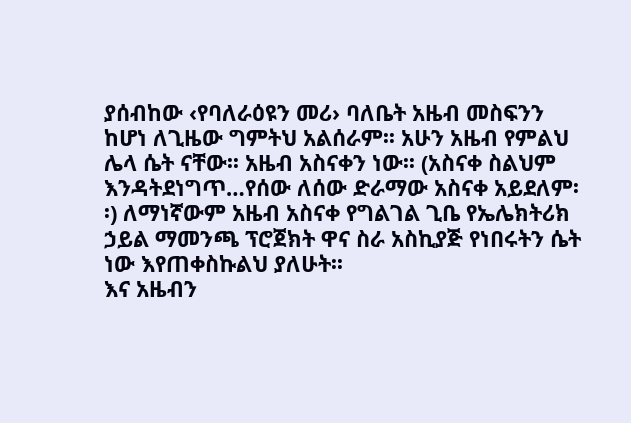ያሰብከው ‹የባለራዕዩን መሪ› ባለቤት አዜብ መስፍንን ከሆነ ለጊዜው ግምትህ አልሰራም፡፡ አሁን አዜብ የምልህ ሌላ ሴት ናቸው፡፡ አዜብ አስናቀን ነው፡፡ (አስናቀ ስልህም እንዳትደነግጥ…የሰው ለሰው ድራማው አስናቀ አይደለም፡፡) ለማነኛውም አዜብ አስናቀ የግልገል ጊቤ የኤሌክትሪክ ኃይል ማመንጫ ፕሮጀክት ዋና ስራ አስኪያጅ የነበሩትን ሴት ነው እየጠቀስኩልህ ያለሁት፡፡
እና አዜብን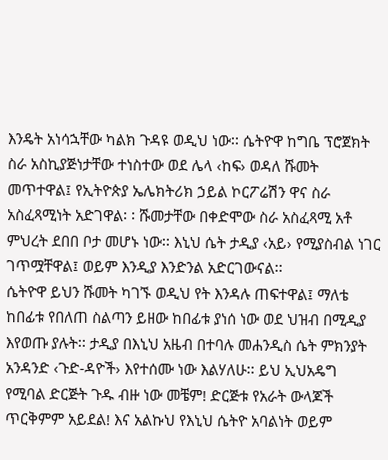እንዴት አነሳኋቸው ካልክ ጉዳዩ ወዲህ ነው፡፡ ሴትዮዋ ከግቤ ፕሮጀክት ስራ አስኪያጅነታቸው ተነስተው ወደ ሌላ ‹ከፍ› ወዳለ ሹመት መጥተዋል፤ የኢትዮጵያ ኤሌክትሪክ ኃይል ኮርፖሬሽን ዋና ስራ አስፈጻሚነት አድገዋል፡ ፡ ሹመታቸው በቀድሞው ስራ አስፈጻሚ አቶ ምህረት ደበበ ቦታ መሆኑ ነው፡፡ እኒህ ሴት ታዲያ ‹አይ› የሚያስብል ነገር ገጥሟቸዋል፤ ወይም እንዲያ እንድንል አድርገውናል፡፡
ሴትዮዋ ይህን ሹመት ካገኙ ወዲህ የት እንዳሉ ጠፍተዋል፤ ማለቴ ከበፊቱ የበለጠ ስልጣን ይዘው ከበፊቱ ያነሰ ነው ወደ ህዝብ በሚዲያ እየወጡ ያሉት፡፡ ታዲያ በእኒህ አዜብ በተባሉ መሐንዲስ ሴት ምክንያት አንዳንድ ‹ጉድ-ዳዮች› እየተሰሙ ነው እልሃለሁ፡፡ ይህ ኢህአዴግ የሚባል ድርጅት ጉዱ ብዙ ነው መቼም! ድርጅቱ የአራት ውላጆች ጥርቅምም አይደል! እና አልኩህ የእኒህ ሴትዮ አባልነት ወይም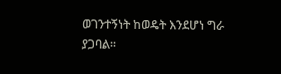ወገንተኝነት ከወዴት እንደሆነ ግራ ያጋባል፡፡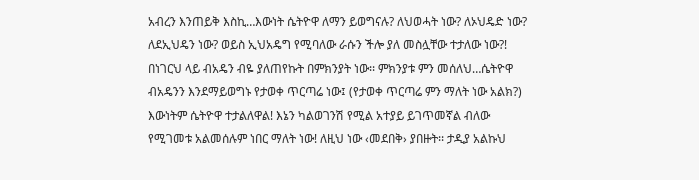አብረን እንጠይቅ እስኪ…እውነት ሴትዮዋ ለማን ይወግናሉ? ለህወሓት ነው? ለኦህዴድ ነው? ለደኢህዴን ነው? ወይስ ኢህአዴግ የሚባለው ራሱን ችሎ ያለ መስሏቸው ተታለው ነው?! በነገርህ ላይ ብአዴን ብዬ ያለጠየኩት በምክንያት ነው፡፡ ምክንያቱ ምን መሰለህ…ሴትዮዋ ብአዴንን እንደማይወግኑ የታወቀ ጥርጣሬ ነው፤ (የታወቀ ጥርጣሬ ምን ማለት ነው አልክ?)
እውነትም ሴትዮዋ ተታልለዋል! እኔን ካልወገንሽ የሚል አተያይ ይገጥመኛል ብለው የሚገመቱ አልመሰሉም ነበር ማለት ነው! ለዚህ ነው ‹መደበቅ› ያበዙት፡፡ ታዲያ አልኩህ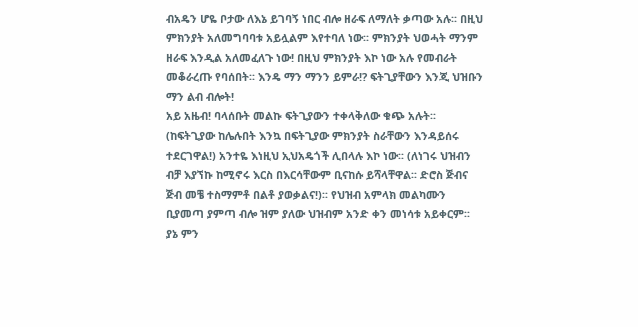ብአዴን ሆዬ ቦታው ለእኔ ይገባኝ ነበር ብሎ ዘራፍ ለማለት ቃጣው አሉ፡፡ በዚህ ምክንያት አለመግባባቱ አይሏልም እየተባለ ነው፡፡ ምክንያት ህወሓት ማንም ዘራፍ እንዲል አለመፈለጉ ነው! በዚህ ምክንያት እኮ ነው አሉ የመብራት መቆራረጡ የባሰበት፡፡ እንዴ ማን ማንን ይምራ!? ፍትጊያቸውን እንጂ ህዝቡን ማን ልብ ብሎት!
አይ አዜብ! ባላሰቡት መልኩ ፍትጊያውን ተቀላቅለው ቁጭ አሉት፡፡ (ከፍትጊያው ከሌሉበት እንኳ በፍትጊያው ምክንያት ስራቸውን እንዳይሰሩ ተደርገዋል!) አንተዬ እነዚህ ኢህአዴጎች ሊበላሉ እኮ ነው፡፡ (ለነገሩ ህዝብን ብቻ እያኘኩ ከሚኖሩ እርስ በእርሳቸውም ቢናከሱ ይሻላቸዋል፡፡ ድሮስ ጅብና ጅብ መቼ ተስማምቶ በልቶ ያወቃልና!)፡፡ የህዝብ አምላክ መልካሙን ቢያመጣ ያምጣ ብሎ ዝም ያለው ህዝብም አንድ ቀን መነሳቱ አይቀርም፡፡ ያኔ ምን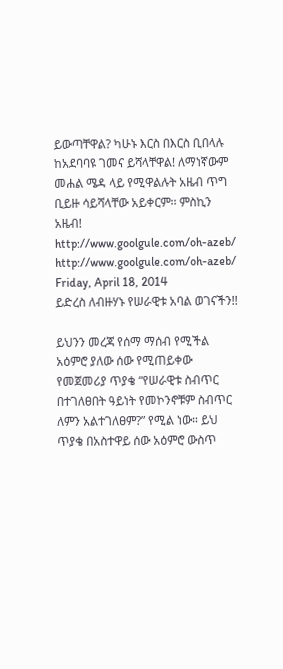ይውጣቸዋል? ካሁኑ እርስ በእርስ ቢበላሉ ከአደባባዩ ገመና ይሻላቸዋል! ለማነኛውም መሐል ሜዳ ላይ የሚዋልሉት አዜብ ጥግ ቢይዙ ሳይሻላቸው አይቀርም፡፡ ምስኪን አዜብ!
http://www.goolgule.com/oh-azeb/
http://www.goolgule.com/oh-azeb/
Friday, April 18, 2014
ይድረስ ለብዙሃኑ የሠራዊቱ አባል ወገናችን!!

ይህንን መረጃ የሰማ ማሰብ የሚችል አዕምሮ ያለው ሰው የሚጠይቀው የመጀመሪያ ጥያቄ “የሠራዊቱ ስብጥር በተገለፀበት ዓይነት የመኮንኖቹም ስብጥር ለምን አልተገለፀም?” የሚል ነው። ይህ ጥያቄ በአስተዋይ ሰው አዕምሮ ውስጥ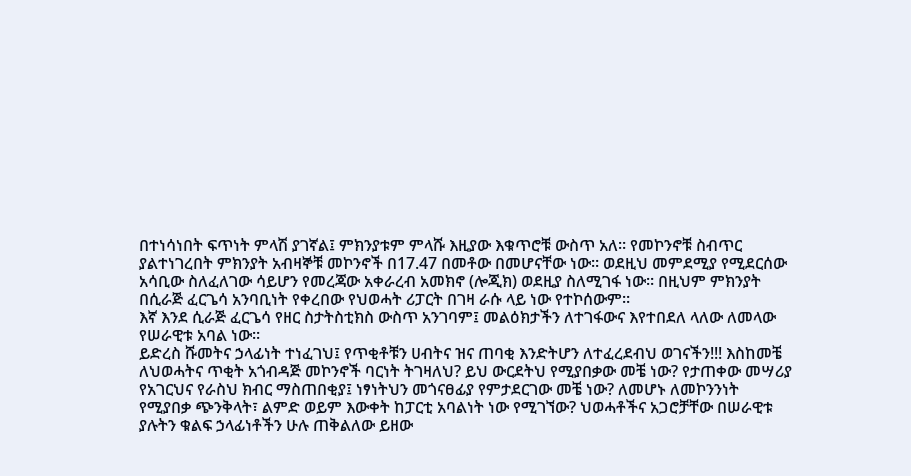በተነሳነበት ፍጥነት ምላሽ ያገኛል፤ ምክንያቱም ምላሹ እዚያው እቁጥሮቹ ውስጥ አለ። የመኮንኖቹ ስብጥር ያልተነገረበት ምክንያት አብዛኞቹ መኮንኖች በ17.47 በመቶው በመሆናቸው ነው። ወደዚህ መምደሚያ የሚደርሰው አሳቢው ስለፈለገው ሳይሆን የመረጃው አቀራረብ አመክኖ (ሎጂክ) ወደዚያ ስለሚገፋ ነው። በዚህም ምክንያት በሲራጅ ፈርጌሳ አንባቢነት የቀረበው የህወሓት ሪፓርት በገዛ ራሱ ላይ ነው የተኮሰውም።
እኛ እንደ ሲራጅ ፈርጌሳ የዘር ስታትስቲክስ ውስጥ አንገባም፤ መልዕክታችን ለተገፋውና እየተበደለ ላለው ለመላው የሠራዊቱ አባል ነው።
ይድረስ ሹመትና ኃላፊነት ተነፈገህ፤ የጥቂቶቹን ሀብትና ዝና ጠባቂ እንድትሆን ለተፈረደብህ ወገናችን!!! እስከመቼ ለህወሓትና ጥቂት አጎብዳጅ መኮንኖች ባርነት ትገዛለህ? ይህ ውርደትህ የሚያበቃው መቼ ነው? የታጠቀው መሣሪያ የአገርህና የራስህ ክብር ማስጠበቂያ፤ ነፃነትህን መጎናፀፊያ የምታደርገው መቼ ነው? ለመሆኑ ለመኮንንነት የሚያበቃ ጭንቅላት፣ ልምድ ወይም እውቀት ከፓርቲ አባልነት ነው የሚገኘው? ህወሓቶችና አጋሮቻቸው በሠራዊቱ ያሉትን ቁልፍ ኃላፊነቶችን ሁሉ ጠቅልለው ይዘው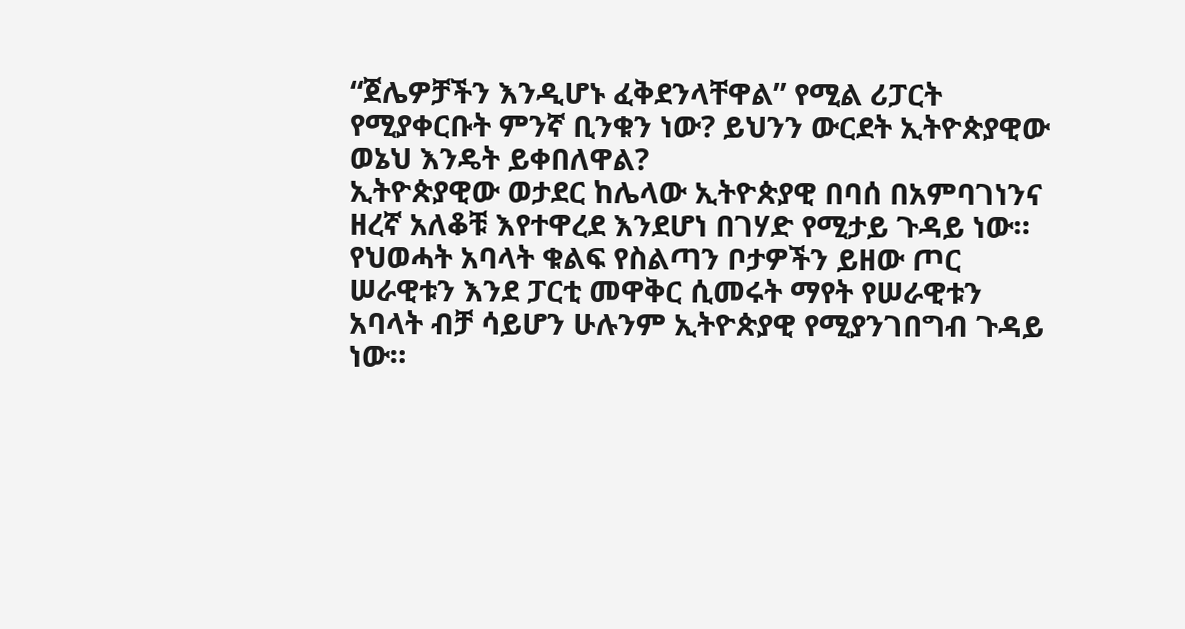“ጀሌዎቻችን እንዲሆኑ ፈቅደንላቸዋል” የሚል ሪፓርት የሚያቀርቡት ምንኛ ቢንቁን ነው? ይህንን ውርደት ኢትዮጵያዊው ወኔህ እንዴት ይቀበለዋል?
ኢትዮጵያዊው ወታደር ከሌላው ኢትዮጵያዊ በባሰ በአምባገነንና ዘረኛ አለቆቹ እየተዋረደ እንደሆነ በገሃድ የሚታይ ጉዳይ ነው። የህወሓት አባላት ቁልፍ የስልጣን ቦታዎችን ይዘው ጦር ሠራዊቱን እንደ ፓርቲ መዋቅር ሲመሩት ማየት የሠራዊቱን አባላት ብቻ ሳይሆን ሁሉንም ኢትዮጵያዊ የሚያንገበግብ ጉዳይ ነው።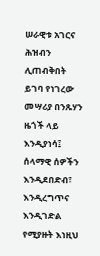ሠራዊቱ አገርና ሕዝብን ሊጠብቅበት ይገባ የነገረው መሣሪያ በንጹሃን ዜጎች ላይ እንዲያነሳ፤ ሰላማዊ ሰዎችን እንዲደበድብ፣ እንዲረግጥና እንዲገድል የሚያዙት እነዚህ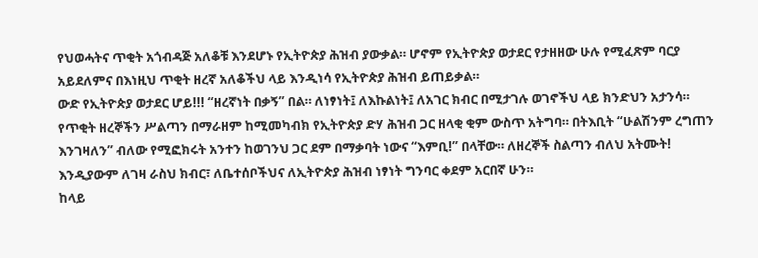የህወሓትና ጥቂት አጎብዳጅ አለቆቹ እንደሆኑ የኢትዮጵያ ሕዝብ ያውቃል። ሆኖም የኢትዮጵያ ወታደር የታዘዘው ሁሉ የሚፈጽም ባርያ አይደለምና በእነዚህ ጥቂት ዘረኛ አለቆችህ ላይ እንዲነሳ የኢትዮጵያ ሕዝብ ይጠይቃል።
ውድ የኢትዮጵያ ወታደር ሆይ!!! “ዘረኛነት በቃኝ” በል። ለነፃነት፤ ለእኩልነት፤ ለአገር ክብር በሚታገሉ ወገኖችህ ላይ ክንድህን አታንሳ። የጥቂት ዘረኞችን ሥልጣን በማራዘም ከሚመካብክ የኢትዮጵያ ድሃ ሕዝብ ጋር ዘላቂ ቂም ውስጥ አትግባ። በትእቢት “ሁልሽንም ረግጠን እንገዛለን” ብለው የሚፎክሩት አንተን ከወገንህ ጋር ደም በማቃባት ነውና “እምቢ!” በላቸው። ለዘረኞች ስልጣን ብለህ አትሙት! እንዲያውም ለገዛ ራስህ ክብር፣ ለቤተሰቦችህና ለኢትዮጵያ ሕዝብ ነፃነት ግንባር ቀደም አርበኛ ሁን።
ከላይ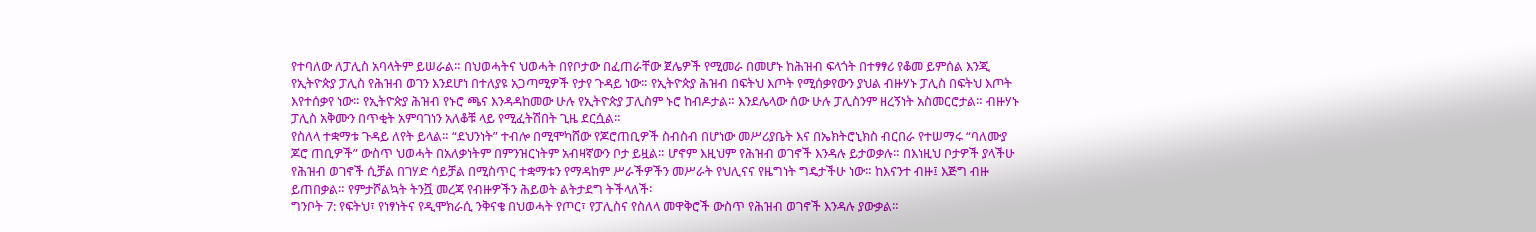የተባለው ለፓሊስ አባላትም ይሠራል። በህወሓትና ህወሓት በየቦታው በፈጠራቸው ጀሌዎች የሚመራ በመሆኑ ከሕዝብ ፍላጎት በተፃፃሪ የቆመ ይምሰል እንጂ የኢትዮጵያ ፓሊስ የሕዝብ ወገን እንደሆነ በተለያዩ አጋጣሚዎች የታየ ጉዳይ ነው። የኢትዮጵያ ሕዝብ በፍትህ እጦት የሚሰቃየውን ያህል ብዙሃኑ ፓሊስ በፍትህ እጦት እየተሰቃየ ነው። የኢትዮጵያ ሕዝብ የኑሮ ጫና እንዳዳከመው ሁሉ የኢትዮጵያ ፓሊስም ኑሮ ከብዶታል። እንደሌላው ሰው ሁሉ ፓሊስንም ዘረኝነት አስመርሮታል። ብዙሃኑ ፓሊስ አቅሙን በጥቂት አምባገነን አለቆቹ ላይ የሚፈትሽበት ጊዜ ደርሷል።
የስለላ ተቋማቱ ጉዳይ ለየት ይላል። “ደህንነት” ተብሎ በሚሞካሸው የጆሮጠቢዎች ስብስብ በሆነው መሥሪያቤት እና በኤክትሮኒክስ ብርበራ የተሠማሩ “ባለሙያ ጆሮ ጠቢዎች” ውስጥ ህወሓት በአለቃነትም በምንዝርነትም አብዛኛውን ቦታ ይዟል። ሆኖም እዚህም የሕዝብ ወገኖች እንዳሉ ይታወቃሉ። በእነዚህ ቦታዎች ያላችሁ የሕዝብ ወገኖች ሲቻል በገሃድ ሳይቻል በሚስጥር ተቋማቱን የማዳከም ሥራችዎችን መሥራት የህሊናና የዜግነት ግዴታችሁ ነው። ከእናንተ ብዙ፤ እጅግ ብዙ ይጠበቃል። የምታሾልኳት ትንሿ መረጃ የብዙዎችን ሕይወት ልትታደግ ትችላለች፡
ግንቦት 7: የፍትህ፣ የነፃነትና የዲሞክራሲ ንቅናቄ በህወሓት የጦር፣ የፓሊስና የስለላ መዋቅሮች ውስጥ የሕዝብ ወገኖች እንዳሉ ያውቃል።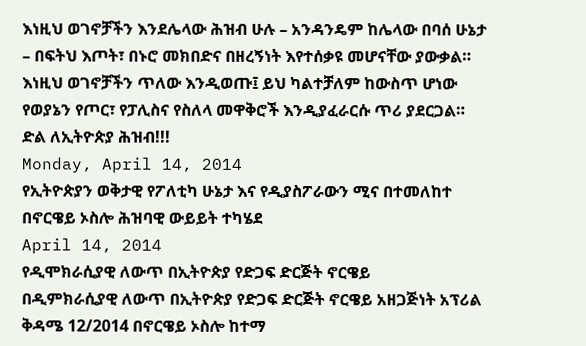እነዚህ ወገኖቻችን እንደሌላው ሕዝብ ሁሉ – አንዳንዴም ከሌላው በባሰ ሁኔታ – በፍትህ እጦት፣ በኑሮ መክበድና በዘረኝነት እየተሰቃዩ መሆናቸው ያውቃል። እነዚህ ወገኖቻችን ጥለው እንዲወጡ፤ ይህ ካልተቻለም ከውስጥ ሆነው የወያኔን የጦር፣ የፓሊስና የስለላ መዋቅሮች እንዲያፈራርሱ ጥሪ ያደርጋል።
ድል ለኢትዮጵያ ሕዝብ!!!
Monday, April 14, 2014
የኢትዮጵያን ወቅታዊ የፖለቲካ ሁኔታ እና የዲያስፖራውን ሚና በተመለከተ በኖርዌይ ኦስሎ ሕዝባዊ ውይይት ተካሄደ
April 14, 2014
የዲሞክራሲያዊ ለውጥ በኢትዮጵያ የድጋፍ ድርጅት ኖርዌይ
በዲምክራሲያዊ ለውጥ በኢትዮጵያ የድጋፍ ድርጅት ኖርዌይ አዘጋጅነት አፕሪል ቅዳሜ 12/2014 በኖርዌይ ኦስሎ ከተማ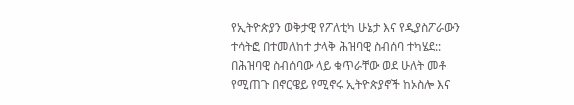የኢትዮጵያን ወቅታዊ የፖለቲካ ሁኔታ እና የዲያስፖራውን ተሳትፎ በተመለከተ ታላቅ ሕዝባዊ ስብሰባ ተካሄደ:: በሕዝባዊ ስብሰባው ላይ ቁጥራቸው ወደ ሁለት መቶ የሚጠጉ በኖርዌይ የሚኖሩ ኢትዮጵያኖች ከኦስሎ እና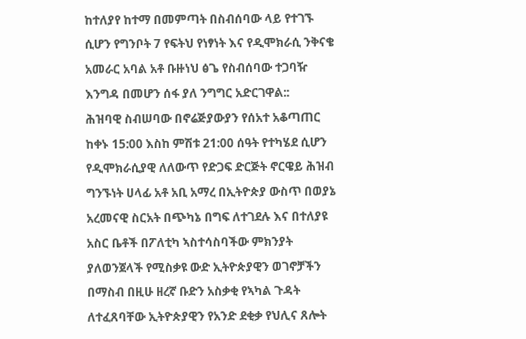ከተለያየ ከተማ በመምጣት በስብሰባው ላይ የተገኙ ሲሆን የግንቦት 7 የፍትህ የነፃነት እና የዲሞክራሲ ንቅናቄ አመራር አባል አቶ ቡዙነህ ፅጌ የስብሰባው ተጋባዥ እንግዳ በመሆን ሰፋ ያለ ንግግር አድርገዋል::
ሕዝባዊ ስብሠባው በኖሬጅያውያን የሰአተ አቆጣጠር ከቀኑ 15:00 እስከ ምሽቱ 21:00 ሰዓት የተካሄደ ሲሆን የዲሞክራሲያዊ ለለውጥ የድጋፍ ድርጅት ኖርዌይ ሕዝብ ግንኙነት ሀላፊ አቶ አቢ አማረ በኢትዮጵያ ውስጥ በወያኔ አረመናዊ ስርአት በጭካኔ በግፍ ለተገደሉ እና በተለያዩ አስር ቤቶች በፖለቲካ ኣስተሳስባችው ምክንያት ያለወንጀላች የሚስቃዩ ውድ ኢትዮጵያዊን ወገኖቻችን በማስብ በዚሁ ዘረኛ ቡድን አስቃቂ የኣካል ጉዳት ለተፈጸባቸው ኢትዮጵያዊን የአንድ ደቂቃ የህሊና ጸሎት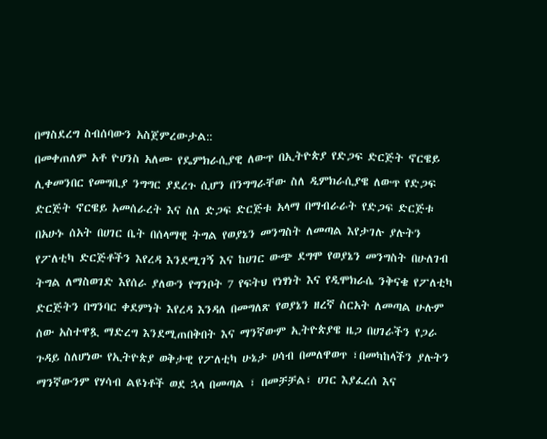በማስደረግ ስብሰባውን አስጀምረውታል::
በመቀጠለም አቶ ዮሀንስ አለሙ የዴምክራሲያዊ ለውጥ በኢትዮጵያ የድጋፍ ድርጅት ኖርዌይ ሊቀመንበር የመግቢያ ንግግር ያደረጉ ሲሆን በንግግራቸው ስለ ዲምክራሲያዌ ለውጥ የድጋፍ ድርጅት ኖርዌይ አመሰራረት እና ስለ ድጋፍ ድርጅቱ አላማ በማብራራት የድጋፍ ድርጅቱ በአሁኑ ሰአት በሀገር ቤት በሰላማዊ ትግል የወያኔን መንግስት ለመጣል እየታገሉ ያሉትን የፖለቲካ ድርጅቶችን እየረዳ እንደሚገኝ እና ከሀገር ውጭ ደግሞ የወያኔን መንግስት በሁለገብ ትግል ለማስወገድ እየሰራ ያለውን የግንቦት 7 የፍትህ የነፃነት እና የዲሞክራሴ ንቅናቄ የፖለቲካ ድርጅትን በግንባር ቀደምነት እየረዳ እንዳለ በመግለጽ የወያኔን ዘረኛ ስርአት ለመጣል ሁሉም ሰው አስተዋጿ ማድረግ እንደሚጠበቅበት እና ማንኛውም ኢትዮጵያዌ ዜጋ በሀገራችን የጋራ ጉዳይ ስለሆነው የኢትዮጵያ ወቅታዊ የፖለቲካ ሁኔታ ሀሳብ በመለዋወጥ ፣በመካከላችን ያሉትን ማንኛውንም የሃሳብ ልዩነቶች ወደ ኋላ በመጣል ፣ በመቻቻል፣ ሀገር እያፈረሰ እና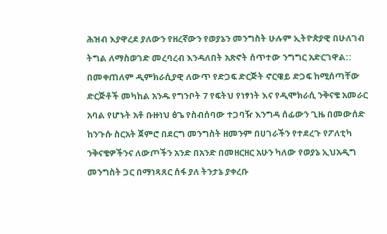ሕዝብ እያዋረደ ያለውን የዘረኛውን የወያኔን መንግስት ሁሉም ኢትዮጵያዊ በሁለገብ ትግል ለማስወገድ መረባረብ እንዳለበት አጽኖት ሰጥተው ንግግር አድርገዋል::
በመቀጠለም ዲምክራሲያዊ ለውጥ የድጋፍ ድርጅት ኖርዌይ ድጋፍ ከሚሰጣቸው ድርጅቶች መካከል አንዱ የግንቦት 7 የፍትህ የነፃነት እና የዲሞክራሲ ንቅናቄ አመራር አባል የሆኑት አቶ ቡዙነህ ፅጌ የስብሰባው ተጋባዥ እንግዳ ሰፊውን ጊዜ በመውሰድ ከንጉሱ ስርአት ጀምሮ በደርግ መንግስት ዘመንም በሀገራችን የተደረጉ የፖለቲካ ንቅናቄዎችንና ለውጦችን አንድ በአንድ በመዘርዘር አሁን ካለው የወያኔ ኢህአዲግ መንግስት ጋር በማነጻጸር ሰፋ ያለ ትንታኔ ያቀረቡ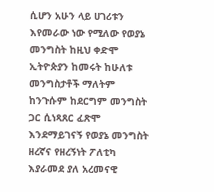ሲሆን አሁን ላይ ሀገሪቱን እየመራው ነው የሚለው የወያኔ መንግስት ከዚህ ቀድሞ ኢትዮጵያን ከመሩት ከሁለቱ መንግስታቶች ማለትም ከንጉሱም ከደርግም መንግስት ጋር ሲነጻጸር ፈጽሞ እንደማይገናኝ የወያኔ መንግስት ዘረኛና የዘረኝነት ፖለቲካ እያራመደ ያለ አረመናዊ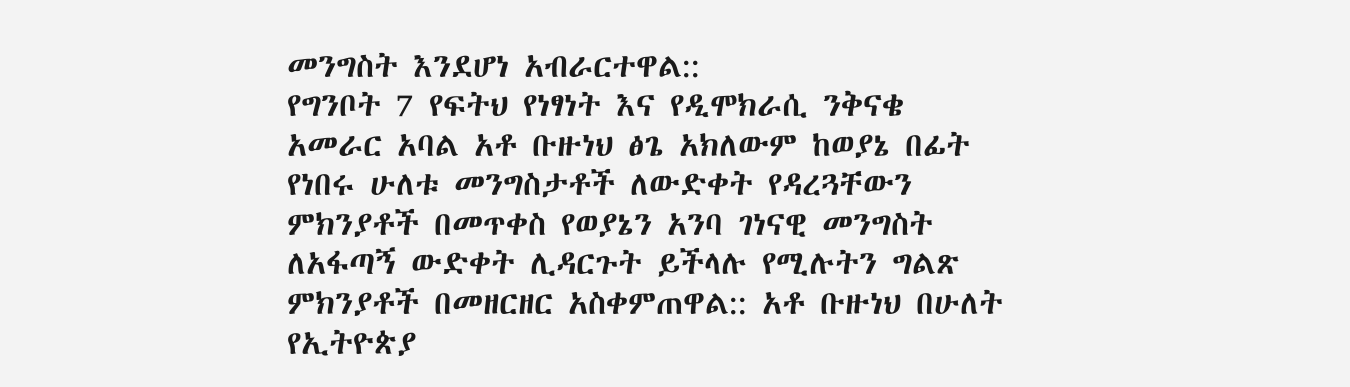መንግስት እንደሆነ አብራርተዋል::
የግንቦት 7 የፍትህ የነፃነት እና የዲሞክራሲ ንቅናቄ አመራር አባል አቶ ቡዙነህ ፅጌ አክለውም ከወያኔ በፊት የነበሩ ሁለቱ መንግስታቶች ለውድቀት የዳረጓቸውን ምክንያቶች በመጥቀስ የወያኔን አንባ ገነናዊ መንግስት ለአፋጣኝ ውድቀት ሊዳርጉት ይችላሉ የሚሉትን ግልጽ ምክንያቶች በመዘርዘር አስቀምጠዋል:: አቶ ቡዙነህ በሁለት የኢትዮጵያ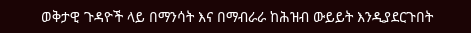ወቅታዊ ጉዳዮች ላይ በማንሳት እና በማብራራ ከሕዝብ ውይይት እንዲያደርጉበት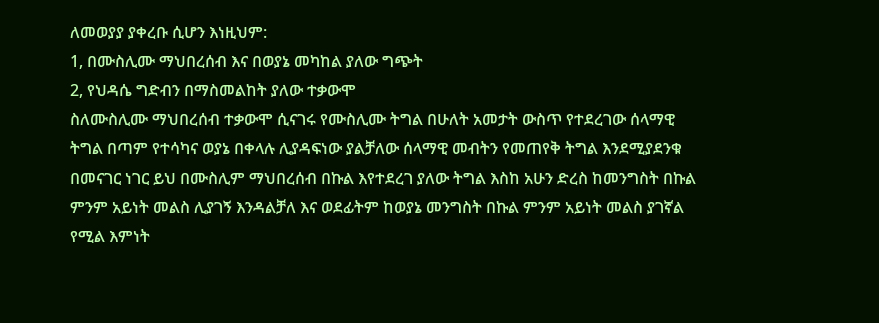ለመወያያ ያቀረቡ ሲሆን እነዚህም:
1, በሙስሊሙ ማህበረሰብ እና በወያኔ መካከል ያለው ግጭት
2, የህዳሴ ግድብን በማስመልከት ያለው ተቃውሞ
ስለሙስሊሙ ማህበረሰብ ተቃውሞ ሲናገሩ የሙስሊሙ ትግል በሁለት አመታት ውስጥ የተደረገው ሰላማዊ ትግል በጣም የተሳካና ወያኔ በቀላሉ ሊያዳፍነው ያልቻለው ሰላማዊ መብትን የመጠየቅ ትግል እንደሚያደንቁ በመናገር ነገር ይህ በሙስሊም ማህበረሰብ በኩል እየተደረገ ያለው ትግል እስከ አሁን ድረስ ከመንግስት በኩል ምንም አይነት መልስ ሊያገኝ እንዳልቻለ እና ወደፊትም ከወያኔ መንግስት በኩል ምንም አይነት መልስ ያገኛል የሚል እምነት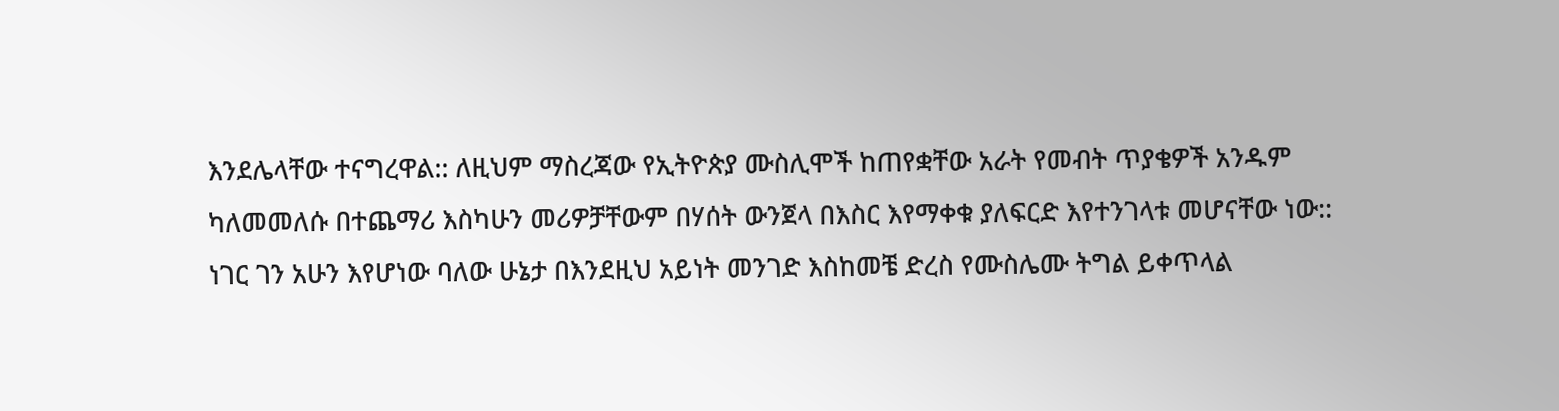እንደሌላቸው ተናግረዋል:: ለዚህም ማስረጃው የኢትዮጵያ ሙስሊሞች ከጠየቋቸው አራት የመብት ጥያቄዎች አንዱም ካለመመለሱ በተጨማሪ እስካሁን መሪዎቻቸውም በሃሰት ውንጀላ በእስር እየማቀቁ ያለፍርድ እየተንገላቱ መሆናቸው ነው::
ነገር ገን አሁን እየሆነው ባለው ሁኔታ በእንደዚህ አይነት መንገድ እስከመቼ ድረስ የሙስሌሙ ትግል ይቀጥላል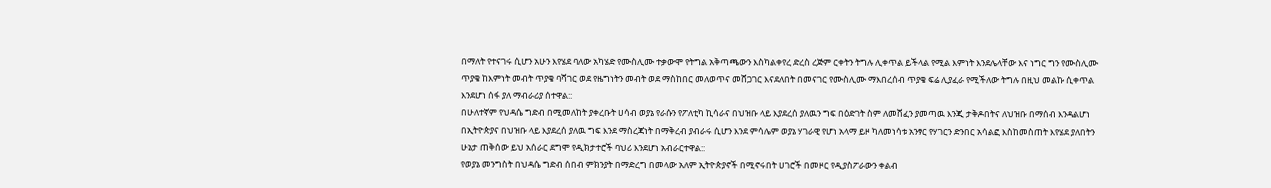በማለት የተናገሩ ሲሆን አሁን እየሄደ ባለው አካሄድ የሙስሊሙ ተቃውሞ የትግል አቅጣጫውን እስካልቀየረ ድረስ ረጅም ርቀትን ትግሉ ሊቀጥል ይችላል የሚል እምነት እንደሌላቸው እና ነግር ግን የሙስሊሙ ጥያቄ ከእምነት መብት ጥያቄ ባሻገር ወደ የዜግነትን መብት ወደ ማስከበር መለወጥና መሸጋገር እናደለበት በመናገር የሙስሊሙ ማእበረሰብ ጥያቄ ፍሬ ሊያፈራ የሚችለው ትግሉ በዚህ መልኩ ሲቀጥል እንደሆነ ሰፋ ያለ ማብራሪያ ሰተዋል::
በሁለተኛም የህዳሴ ግድብ በሚመለከት ያቀረቡት ሀሳብ ወያኔ የራሱን የፖለቲካ ኪሳራና በህዝቡ ላይ እያደረሰ ያለዉን ግፍ በዕድገት ስም ለመሸፈን ያመጣዉ እንጂ ታቅዶበትና ለህዝቡ በማሰብ እንዳልሆነ በኢትዮጵያና በህዝቡ ላይ እያደረሰ ያለዉ ግፍ እንደ ማስረጃነት በማቅረብ ያብራሩ ሲሆን እንደ ምሳሌም ወያኔ ሃገራዊ የሆነ አላማ ይዞ ካለመነሳቱ አንፃር የሃገርን ድንበር አሳልፎ እስከመስጠት እየሄደ ያለበትን ሁኔታ ጠቅሰው ይህ አሰራር ደግሞ የዲክታተሮች ባህሪ እንደሆነ አብራርተዋል::
የወያኔ መንግስት በህዳሴ ግድብ ሰበብ ምክንያት በማድረግ በመላው አለም ኢትዮጵያኖች በሚኖሩበት ሀገሮች በመዞር የዲያስፖራውን ቀልብ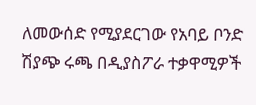ለመውሰድ የሚያደርገው የአባይ ቦንድ ሽያጭ ሩጫ በዲያስፖራ ተቃዋሚዎች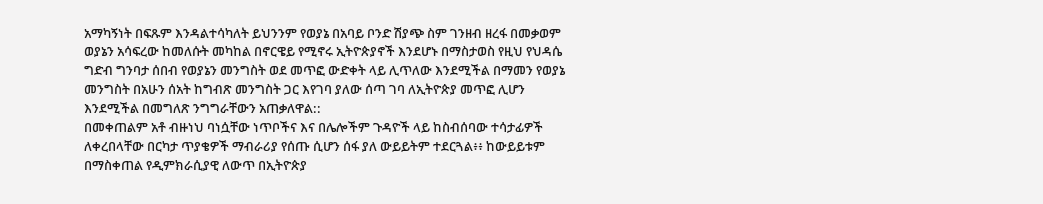አማካኝነት በፍጹም እንዳልተሳካለት ይህንንም የወያኔ በአባይ ቦንድ ሽያጭ ስም ገንዘብ ዘረፋ በመቃወም ወያኔን አሳፍረው ከመለሱት መካከል በኖርዌይ የሚኖሩ ኢትዮጵያኖች እንደሆኑ በማስታወስ የዚህ የህዳሴ ግድብ ግንባታ ሰበብ የወያኔን መንግስት ወደ መጥፎ ውድቀት ላይ ሊጥለው እንደሚችል በማመን የወያኔ መንግስት በአሁን ሰአት ከግብጽ መንግስት ጋር እየገባ ያለው ሰጣ ገባ ለኢትዮጵያ መጥፎ ሊሆን እንደሚችል በመግለጽ ንግግራቸውን አጠቃለዋል::
በመቀጠልም አቶ ብዙነህ ባነሷቸው ነጥቦችና እና በሌሎችም ጉዳዮች ላይ ከስብሰባው ተሳታፊዎች ለቀረበላቸው በርካታ ጥያቄዎች ማብራሪያ የሰጡ ሲሆን ሰፋ ያለ ውይይትም ተደርጓል፥፥ ከውይይቱም በማስቀጠል የዲምክራሲያዊ ለውጥ በኢትዮጵያ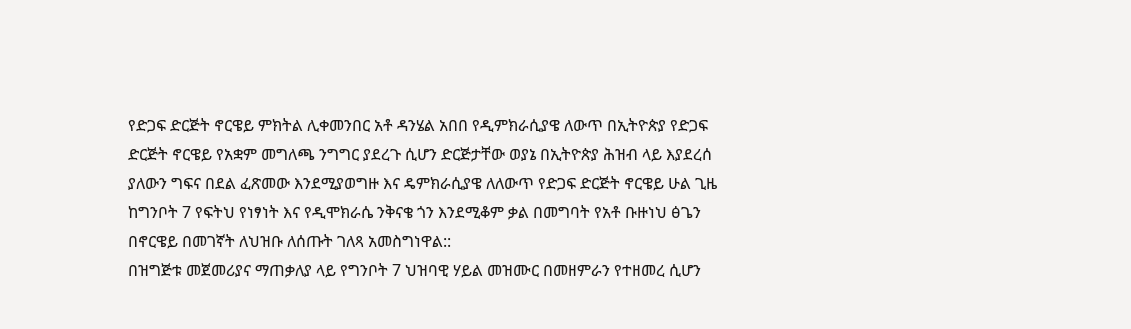የድጋፍ ድርጅት ኖርዌይ ምክትል ሊቀመንበር አቶ ዳንሄል አበበ የዲምክራሲያዌ ለውጥ በኢትዮጵያ የድጋፍ ድርጅት ኖርዌይ የአቋም መግለጫ ንግግር ያደረጉ ሲሆን ድርጅታቸው ወያኔ በኢትዮጵያ ሕዝብ ላይ እያደረሰ ያለውን ግፍና በደል ፈጽመው እንደሚያወግዙ እና ዴምክራሲያዌ ለለውጥ የድጋፍ ድርጅት ኖርዌይ ሁል ጊዜ ከግንቦት 7 የፍትህ የነፃነት እና የዲሞክራሴ ንቅናቄ ጎን እንደሚቆም ቃል በመግባት የአቶ ቡዙነህ ፅጌን በኖርዌይ በመገኛት ለህዝቡ ለሰጡት ገለጻ አመስግነዋል::
በዝግጅቱ መጀመሪያና ማጠቃለያ ላይ የግንቦት 7 ህዝባዊ ሃይል መዝሙር በመዘምራን የተዘመረ ሲሆን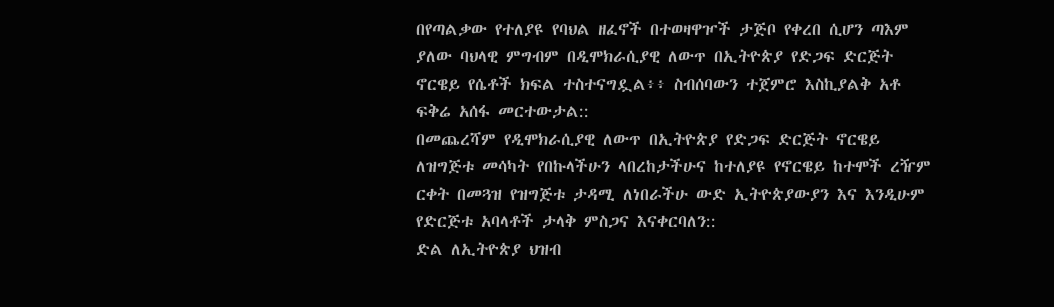በየጣልቃው የተለያዩ የባህል ዘፈኖች በተወዛዋዦች ታጅቦ የቀረበ ሲሆን ጣእም ያለው ባህላዊ ምግብም በዲሞክራሲያዊ ለውጥ በኢትዮጵያ የድጋፍ ድርጅት ኖርዌይ የሴቶች ክፍል ተስተናግዷል፥፥ ስብሰባውን ተጀምሮ እስኪያልቅ አቶ ፍቅሬ አሰፋ መርተውታል::
በመጨረሻም የዲሞክራሲያዊ ለውጥ በኢትዮጵያ የድጋፍ ድርጅት ኖርዌይ ለዝግጅቱ መሳካት የበኩላችሁን ላበረከታችሁና ከተለያዩ የኖርዌይ ከተሞች ረዥም ርቀት በመጓዝ የዝግጅቱ ታዳሚ ለነበራችሁ ውድ ኢትዮጵያውያን እና እንዲሁም የድርጅቱ አባላቶች ታላቅ ምስጋና እናቀርባለን::
ድል ለኢትዮጵያ ህዝብ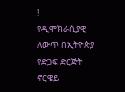!
የዲሞክራሲያዊ ለውጥ በኢትዮጵያ የድጋፍ ድርጅት ኖርዌይ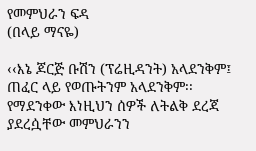የመምህራን ፍዳ
(በላይ ማናዬ)

‹‹እኔ ጆርጅ ቡሽን (ፕሬዚዳንት) አላደንቅም፤ ጠፈር ላይ የወጡትንም አላደንቅም፡፡ የማደንቀው እነዚህን ሰዎች ለትልቅ ደረጃ ያደረሷቸው መምህራንን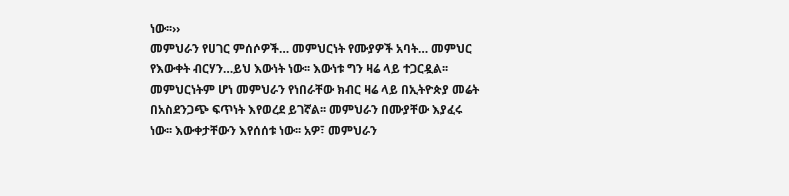ነው፡፡››
መምህራን የሀገር ምሰሶዎች… መምህርነት የሙያዎች አባት… መምህር የእውቀት ብርሃን…ይህ እውነት ነው፡፡ እውነቱ ግን ዛሬ ላይ ተጋርዷል፡፡ መምህርነትም ሆነ መምህራን የነበራቸው ክብር ዛሬ ላይ በኢትዮጵያ መሬት በአስደንጋጭ ፍጥነት እየወረደ ይገኛል፡፡ መምህራን በሙያቸው እያፈሩ ነው፡፡ እውቀታቸውን እየሰሰቱ ነው፡፡ አዎ፣ መምህራን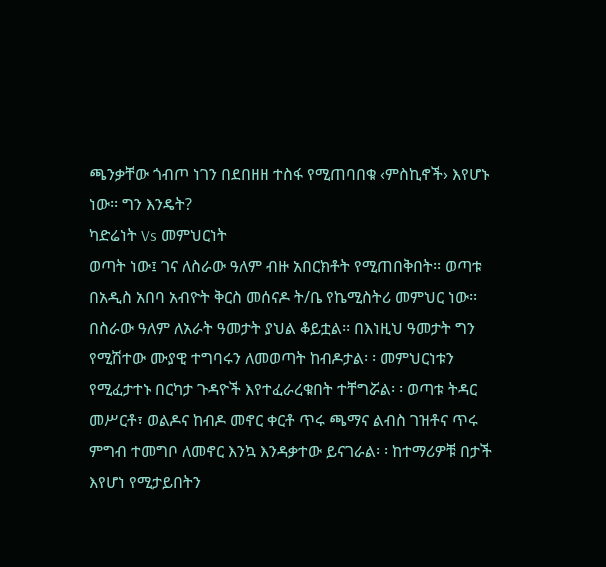ጫንቃቸው ጎብጦ ነገን በደበዘዘ ተስፋ የሚጠባበቁ ‹ምስኪኖች› እየሆኑ ነው፡፡ ግን እንዴት?
ካድሬነት Vs መምህርነት
ወጣት ነው፤ ገና ለስራው ዓለም ብዙ አበርክቶት የሚጠበቅበት፡፡ ወጣቱ በአዲስ አበባ አብዮት ቅርስ መሰናዶ ት/ቤ የኬሚስትሪ መምህር ነው፡፡ በስራው ዓለም ለአራት ዓመታት ያህል ቆይቷል፡፡ በእነዚህ ዓመታት ግን የሚሽተው ሙያዊ ተግባሩን ለመወጣት ከብዶታል፡ ፡ መምህርነቱን የሚፈታተኑ በርካታ ጉዳዮች እየተፈራረቁበት ተቸግሯል፡ ፡ ወጣቱ ትዳር መሥርቶ፣ ወልዶና ከብዶ መኖር ቀርቶ ጥሩ ጫማና ልብስ ገዝቶና ጥሩ ምግብ ተመግቦ ለመኖር እንኳ እንዳቃተው ይናገራል፡ ፡ ከተማሪዎቹ በታች እየሆነ የሚታይበትን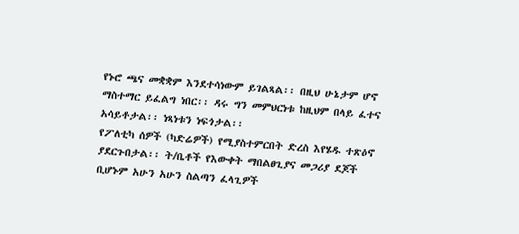የኑሮ ጫና መቋቋም እንደተሳነውም ይገልጻል፡፡ በዚህ ሁኔታም ሆኖ ማስተማር ይፈልግ ነበር፡፡ ዳሩ ግን መምህርነቱ ከዚህም በላይ ፈተና አሳይቶታል፡፡ ነጻነቱን ነፍጎታል፡፡
የፖለቲካ ሰዎች (ካድሬዎች) የሚያስተምርበት ድረስ እየሄዱ ተጽዕኖ ያደርጉበታል፡፡ ት/ቤቶች የእውቀት ማበልፀጊያና መጋሪያ ደጆች ቢሆኑም አሁን አሁን ስልጣን ፈላጊዎች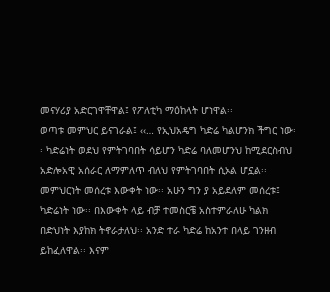መናሃሪያ አድርገዋቸዋል፤ የፖለቲካ ማዕከላት ሆነዋል፡፡
ወጣቱ መምህር ይናገራል፤ ‹‹… የኢህአዴግ ካድሬ ካልሆንክ ችግር ነው፡፡ ካድሬነት ወደህ የምትገባበት ሳይሆን ካድሬ ባለመሆንህ ከሚደርስብህ አድሎአዊ አሰራር ለማምለጥ ብለህ የምትገባበት ሲኦል ሆኗል፡፡ መምህርነት መሰረቱ እውቀት ነው፡፡ አሁን ግን ያ አይደለም መሰረቱ፤ ካድሬነት ነው፡፡ በእውቀት ላይ ብቻ ተመስርቼ አስተምራለሁ ካልክ በድህነት እያከክ ትኖራታለህ፡፡ አንድ ተራ ካድሬ ከአንተ በላይ ገንዘብ ይከፈለዋል፡፡ እናም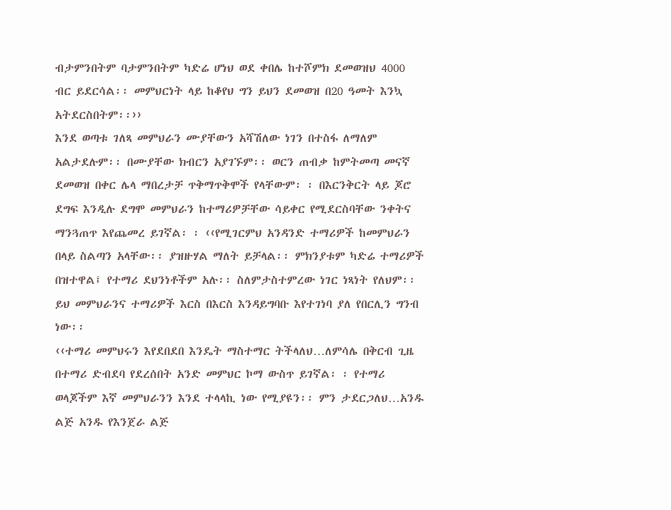ብታምንበትም ባታምንበትም ካድሬ ሆነህ ወደ ቀበሌ ከተሾምክ ደመወዝህ 4000 ብር ይደርሳል፡፡ መምህርነት ላይ ከቆየህ ግን ይህን ደመወዝ በ20 ዓመት እንኳ አትደርስበትም፡፡››
እንደ ወጣቱ ገለጻ መምህራን ሙያቸውን አሻሽለው ነገን በተስፋ ለማለም አልታደሉም፡፡ በሙያቸው ክብርን አያገኙም፡፡ ወርን ጠብቃ ከምትመጣ መናኛ ደመወዝ በቀር ሌላ ማበረታቻ ጥቅማጥቅሞች የላቸውም፡ ፡ በእርንቅርት ላይ ጆሮ ደግፍ እንዲሉ ደግሞ መምህራን ከተማሪዎቻቸው ሳይቀር የሚደርስባቸው ንቀትና ማንጓጠጥ እየጨመረ ይገኛል፡ ፡ ‹‹የሚገርምህ አንዳንድ ተማሪዎች ከመምህራን በላይ ስልጣን አላቸው፡፡ ያዝዙሃል ማለት ይቻላል፡፡ ምክንያቱም ካድሬ ተማሪዎች በዝተዋል፤ የተማሪ ደህንነቶችም አሉ፡፡ ስለምታስተምረው ነገር ነጻነት የለህም፡፡ ይህ መምህራንና ተማሪዎች እርስ በእርስ እንዳይግባቡ እየተገነባ ያለ የበርሊን ግንብ ነው፡፡
‹‹ተማሪ መምህሩን እየደበደበ እንዴት ማስተማር ትችላለህ…ለምሳሌ በቅርብ ጊዜ በተማሪ ድብደባ የደረሰበት አንድ መምህር ኮማ ውስጥ ይገኛል፡ ፡ የተማሪ ወላጆችም እኛ መምህራንን እንደ ተላላኪ ነው የሚያዩን፡፡ ምን ታደርጋለህ…አንዱ ልጅ አንዱ የእንጀራ ልጅ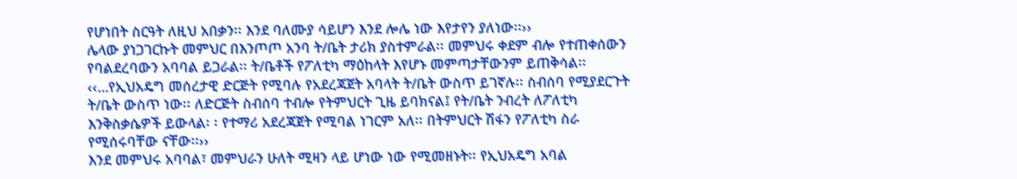የሆነበት ስርዓት ለዚህ አበቃን፡፡ እንደ ባለሙያ ሳይሆን እንደ ሎሌ ነው እየታየን ያለነው፡፡››
ሌላው ያነጋገርኩት መምህር በእንጦጦ አንባ ት/ቤት ታሪክ ያስተምራል፡፡ መምህሩ ቀደም ብሎ የተጠቀሰውን የባልደረባውን አባባል ይጋራል፡፡ ት/ቤቶች የፖለቲካ ማዕከላት እየሆኑ መምጣታቸውንም ይጠቅሳል፡፡ ‹‹…የኢህአዴግ መሰረታዊ ድርጅት የሚባሉ የአደረጃጀት አባላት ት/ቤት ውስጥ ይገኛሉ፡፡ ስብሰባ የሚያደርጉት ት/ቤት ውስጥ ነው፡፡ ለድርጅት ስብሰባ ተብሎ የትምህርት ጊዜ ይባክናል፤ የት/ቤት ንብረት ለፖለቲካ እንቅስቃሴዎች ይውላል፡ ፡ የተማሪ አደረጃጀት የሚባል ነገርም አለ፡፡ በትምህርት ሽፋን የፖለቲካ ስራ የሚሰሩባቸው ናቸው፡፡››
እንደ መምህሩ አባባል፣ መምህራን ሁለት ሚዛን ላይ ሆነው ነው የሚመዘኑት፡፡ የኢህአዴግ አባል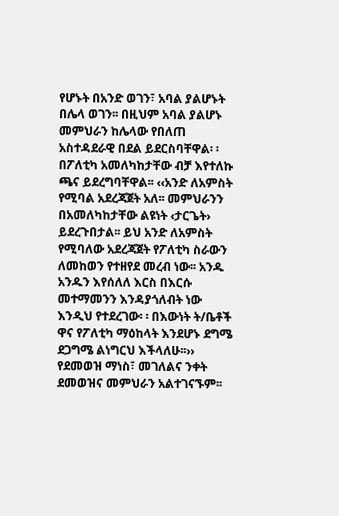የሆኑት በአንድ ወገን፣ አባል ያልሆኑት በሌላ ወገን፡፡ በዚህም አባል ያልሆኑ መምህራን ከሌላው የበለጠ አስተዳደራዊ በደል ይደርስባቸዋል፡ ፡ በፖለቲካ አመለካከታቸው ብቻ እየተለኩ ጫና ይደረግባቸዋል፡፡ ‹‹አንድ ለአምስት የሚባል አደረጃጀት አለ፡፡ መምህራንን በአመለካከታቸው ልዩነት ‹ታርጌት› ይደረጉበታል፡፡ ይህ አንድ ለአምስት የሚባለው አደረጃጀት የፖለቲካ ስራውን ለመከወን የተዘየደ መረብ ነው፡፡ አንዱ አንዱን እየሰለለ እርስ በእርሱ መተማመንን እንዳያጎለብት ነው እንዲህ የተደረገው፡ ፡ በእውነት ት/ቤቶች ዋና የፖለቲካ ማዕከላት እንደሆኑ ደግሜ ደጋግሜ ልነግርህ እችላለሁ፡፡››
የደመወዝ ማነስ፣ መገለልና ንቀት
ደመወዝና መምህራን አልተገናኙም፡፡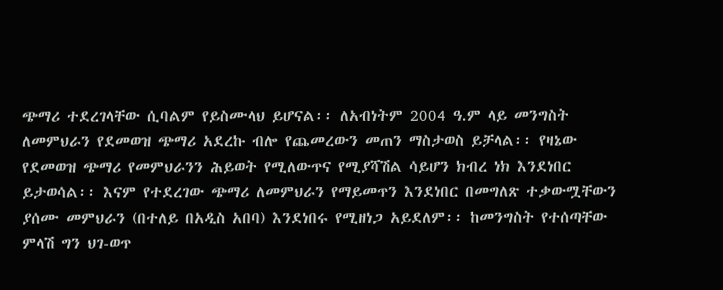ጭማሪ ተደረገላቸው ሲባልም የይስሙላህ ይሆናል፡፡ ለአብነትም 2004 ዓ.ም ላይ መንግስት ለመምህራን የደመወዝ ጭማሪ አደረኩ ብሎ የጨመረውን መጠን ማስታወስ ይቻላል፡፡ የዛኔው የደመወዝ ጭማሪ የመምህራንን ሕይወት የሚለውጥና የሚያሻሽል ሳይሆን ክብረ ነክ እንደነበር ይታወሳል፡፡ እናም የተደረገው ጭማሪ ለመምህራን የማይመጥን እንደነበር በመግለጽ ተቃውሟቸውን ያሰሙ መምህራን (በተለይ በአዲስ አበባ) እንደነበሩ የሚዘነጋ አይደለም፡፡ ከመንግስት የተሰጣቸው ምላሽ ግን ህገ-ወጥ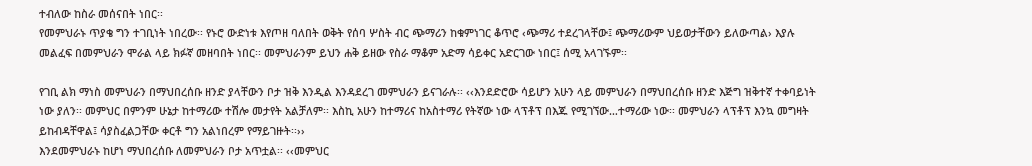ተብለው ከስራ መሰናበት ነበር፡፡
የመምህራኑ ጥያቄ ግን ተገቢነት ነበረው፡፡ የኑሮ ውድነቱ እየጦዘ ባለበት ወቅት የሰባ ሦስት ብር ጭማሪን ከቁምነገር ቆጥሮ ‹ጭማሪ ተደረገላቸው፤ ጭማሪውም ህይወታቸውን ይለውጣል› እያሉ መልፈፍ በመምህራን ሞራል ላይ ክፉኛ መዘባበት ነበር፡፡ መምህራንም ይህን ሐቅ ይዘው የስራ ማቆም አድማ ሳይቀር አድርገው ነበር፤ ሰሚ አላገኙም፡፡

የገቢ ልክ ማነስ መምህራን በማህበረሰቡ ዘንድ ያላቸውን ቦታ ዝቅ እንዲል እንዳደረገ መምህራን ይናገራሉ፡፡ ‹‹እንደድሮው ሳይሆን አሁን ላይ መምህራን በማህበረሰቡ ዘንድ እጅግ ዝቅተኛ ተቀባይነት ነው ያለን፡፡ መምህር በምንም ሁኔታ ከተማሪው ተሽሎ መታየት አልቻለም፡፡ እስኪ አሁን ከተማሪና ከአስተማሪ የትኛው ነው ላፕቶፕ በእጁ የሚገኘው…ተማሪው ነው፡፡ መምህራን ላፕቶፕ እንኳ መግዛት ይከብዳቸዋል፤ ሳያስፈልጋቸው ቀርቶ ግን አልነበረም የማይገዙት፡፡››
እንደመምህራኑ ከሆነ ማህበረሰቡ ለመምህራን ቦታ አጥቷል፡፡ ‹‹መምህር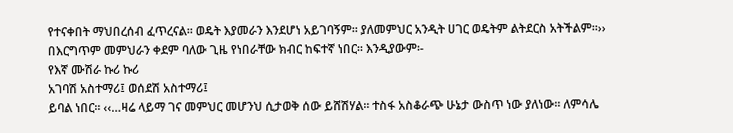የተናቀበት ማህበረሰብ ፈጥረናል፡፡ ወዴት እያመራን እንደሆነ አይገባኝም፡፡ ያለመምህር አንዲት ሀገር ወዴትም ልትደርስ አትችልም፡፡›› በእርግጥም መምህራን ቀደም ባለው ጊዜ የነበራቸው ክብር ከፍተኛ ነበር፡፡ እንዲያውም፡-
የእኛ ሙሽራ ኩሪ ኩሪ
አገባሽ አስተማሪ፤ ወሰደሽ አስተማሪ፤
ይባል ነበር፡፡ ‹‹…ዛሬ ላይማ ገና መምህር መሆንህ ሲታወቅ ሰው ይሸሽሃል፡፡ ተስፋ አስቆራጭ ሁኔታ ውስጥ ነው ያለነው፡፡ ለምሳሌ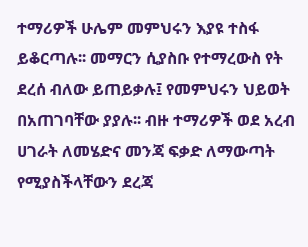ተማሪዎች ሁሌም መምህሩን እያዩ ተስፋ ይቆርጣሉ፡፡ መማርን ሲያስቡ የተማረውስ የት ደረሰ ብለው ይጠይቃሉ፤ የመምህሩን ህይወት በአጠገባቸው ያያሉ፡፡ ብዙ ተማሪዎች ወደ አረብ ሀገራት ለመሄድና መንጃ ፍቃድ ለማውጣት የሚያስችላቸውን ደረጃ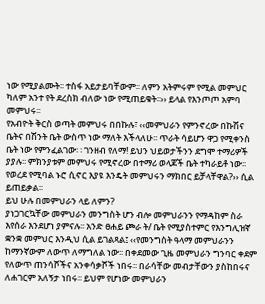ነው የሚያልሙት፡፡ ተስፋ አይታይባቸውም፡፡ ለምን አትምሩም የሚል መምህር ካለም አንተ የት ደረስክ ብለው ነው የሚጠይቁት፡፡›› ይላል የእንጦጦ አምባ መምህሩ፡፡
የአብዮት ቅርስ ወጣት መምህሩ በበኩሉ፣ ‹‹መምህራን የምንኖረው በኩሽና ቤትና በሽንት ቤት ውስጥ ነው ማለት እችላለሁ፡፡ ጥራት ሳይሆን ዋጋ የሚቀንስ ቤት ነው የምንፈልገው፡ ፡ ገንዘብ የለማ! ይህን ህይወታችንን ደግሞ ተማሪዎች ያያሉ፡፡ ምክንያቱም መምህሩ የሚኖረው በተማሪ ወላጆች ቤት ተካራይቶ ነው፡፡ የወረደ የሚባል ኑሮ ሲኖር እያዩ እንዴት መምህሩን ማክበር ይቻላቸዋል?›› ሲል ይጠይቃል፡፡
ይህ ሁሉ በመምህራን ላይ ለምን?
ያነጋገርኳቸው መምህራን መንግስት ሆን ብሎ መምህራንን የማዳከም ስራ እየሰራ እንደሆነ ያምናሉ፡፡ አንድ ፀሐይ ጮራ ት/ ቤት የሚያስተምር የእንግሊዝኛ ቋንቋ መምህር እንዲህ ሲል ይገልጻል፤ ‹‹የመንግስት ዓላማ መምህራንን ከማንኛውም ለውጥ ለማግለል ነው፡፡ በቀደመው ጊዜ መምህራን ግንባር ቀደም የለውጥ ጠንሳሾችና አንቀሳቃሾች ነበሩ፡፡ በራሳቸው መብታቸውን ያስከበሩና ለሐገርም አለኝታ ነበሩ፡፡ ይህም የሆነው መምህራን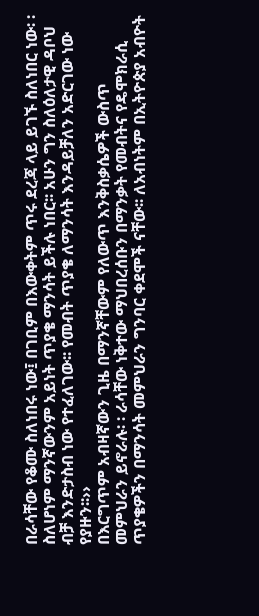በራሳቸው የቆሙ ስለነበሩ ነው፤ በገቢም በእውቀትም ጥሩ ደረጃ ላይ ይገኙ ስለነበር ነው፡ ፡ ስለሆነም ማንኛውንም አይነት ጥያቄ ማንሳት ይችሉ ነበር፡፡ አሁን ግን ስለዕለታዊ ዳቦህ ብቻ እንድታስብ ነው የተፈለገው፡፡ የመብት ጥያቄ ለማንሳት እንዳይቻለን አድርገው ነው የያዙን፡፡››
በእርግጥም አብዛኛውን ጊዜ በማንኛቸውም የለውጥ እንቅስቃሴዎች ውስጥ መምህራን ይኖራሉ፡ ፡ ራሳቸው ነቅተው ማህበረሰቡን በማንቃት የመብትና የዴሞክራሲ ጥያቄዎችን በማንሳት መምህራን ግንባር ቀደሞች ናቸው፡፡ ለአብነትም በኢትዮጵያ አብዮት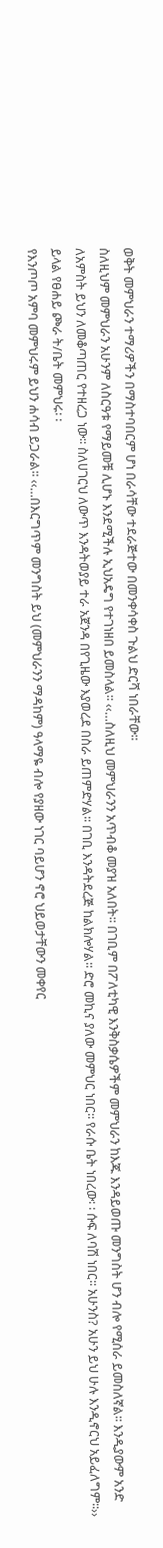ወቅት መምህራን ተማሪዎችን በማስተባበርም ሆነ በራሳቸው ተደራጅተው በመንቀሳቀስ ጉልህ ድርሻ ነበራቸው፡፡
ስለዚህም መምህራን አሁንም ለስርዓቱ የማይመቹ ሊሆኑ እንደሚችሉ ኢህአዴግ የተገነዘበ ይመስላል፡፡ ‹‹…ስለዚህ መምህራንን አጥብቆ መያዝ አለበት፡፡ በገቢም በፖለቲካዊ እንቅስቃሴዎችም መምህራን ከእጁ እንዳይወጡ መንግስት ሆን ብሎ የሚሰራ ይመስለኛል፡፡ እንዲያውም አንድ ለአምስት ይህን ለመቆጣጠር የተዘረጋ ነው፡፡ ስለሀገርህ ለውጥ እንዳትወያይ ተራ አጀንዳ በየጊዜው እያወረደ በስራ ይጠምድሃል፡፡ በገቢ እንዳትደረጅ ከልክሎሃል፡፡ ድሮ መኪና ያለው መምህር ነበር፡፡ የራሱ ቤት ነበረው፡ ፡ ሱፍ ለባሽ ነበር፡፡ አሁንስ? አሁን ይህ ሁሉ እንዲኖርህ አይፈለግም፡፡›› ይላል የፀሐይ ጮራ ት/ቤት መምህሩ፡ ፡
የእንጦጦ አምባ መምህሩም ይህን ሐሳብ ይጋራል፡፡ ‹‹…በእርግጥም መንግስት ይህ (መምህራንን ማዳከም) ዓላማዬ ብሎ የያዘው ነገር ባይሆን ኖሮ ህይወታቸውን መቀየር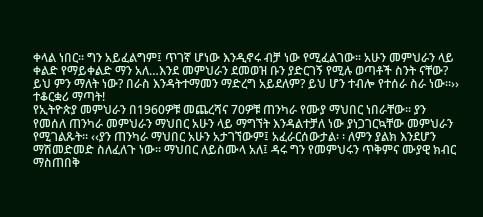ቀላል ነበር፡፡ ግን አይፈልግም፤ ጥገኛ ሆነው እንዲኖሩ ብቻ ነው የሚፈልገው፡፡ አሁን መምህራን ላይ ቀልድ የማይቀልድ ማን አለ…እንደ መምህራን ደመወዝ ቡን ያድርገኝ የሚሉ ወጣቶች ስንት ናቸው? ይህ ምን ማለት ነው? በራስ እንዳትተማመን ማድረግ አይደለም? ይህ ሆን ተብሎ የተሰራ ስራ ነው፡፡››
ተቆርቋሪ ማጣት!
የኢትዮጵያ መምህራን በ1960ዎቹ መጨረሻና 70ዎቹ ጠንካራ የሙያ ማህበር ነበራቸው፡፡ ያን የመሰለ ጠንካራ መምህራን ማህበር አሁን ላይ ማግኘት እንዳልተቻለ ነው ያነጋገርኳቸው መምህራን የሚገልጹት፡፡ ‹‹ያን ጠንካራ ማህበር አሁን አታገኘውም፤ አፈራርሰውታል፡ ፡ ለምን ያልክ እንደሆን ማሽመድመድ ስለፈለጉ ነው፡፡ ማህበር ለይስሙላ አለ፤ ዳሩ ግን የመምህሩን ጥቅምና ሙያዊ ክብር ማስጠበቅ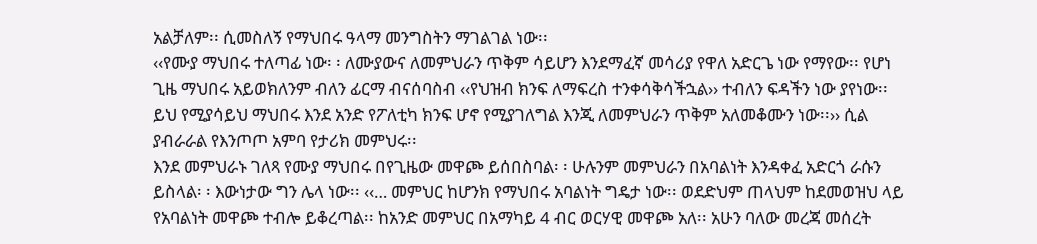አልቻለም፡፡ ሲመስለኝ የማህበሩ ዓላማ መንግስትን ማገልገል ነው፡፡
‹‹የሙያ ማህበሩ ተለጣፊ ነው፡ ፡ ለሙያውና ለመምህራን ጥቅም ሳይሆን እንደማፈኛ መሳሪያ የዋለ አድርጌ ነው የማየው፡፡ የሆነ ጊዜ ማህበሩ አይወክለንም ብለን ፊርማ ብናሰባስብ ‹‹የህዝብ ክንፍ ለማፍረስ ተንቀሳቅሳችኋል›› ተብለን ፍዳችን ነው ያየነው፡፡ ይህ የሚያሳይህ ማህበሩ እንደ አንድ የፖለቲካ ክንፍ ሆኖ የሚያገለግል እንጂ ለመምህራን ጥቅም አለመቆሙን ነው፡፡›› ሲል ያብራራል የእንጦጦ አምባ የታሪክ መምህሩ፡፡
እንደ መምህራኑ ገለጻ የሙያ ማህበሩ በየጊዜው መዋጮ ይሰበስባል፡ ፡ ሁሉንም መምህራን በአባልነት እንዳቀፈ አድርጎ ራሱን ይስላል፡ ፡ እውነታው ግን ሌላ ነው፡፡ ‹‹… መምህር ከሆንክ የማህበሩ አባልነት ግዴታ ነው፡፡ ወደድህም ጠላህም ከደመወዝህ ላይ የአባልነት መዋጮ ተብሎ ይቆረጣል፡፡ ከአንድ መምህር በአማካይ 4 ብር ወርሃዊ መዋጮ አለ፡፡ አሁን ባለው መረጃ መሰረት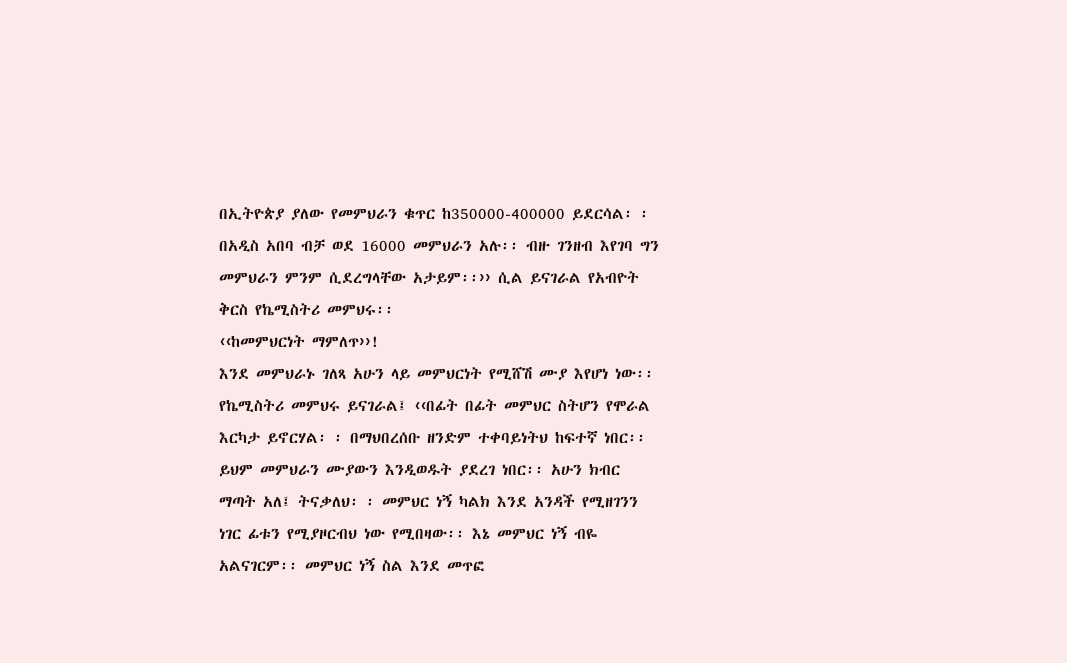በኢትዮጵያ ያለው የመምህራን ቁጥር ከ350000-400000 ይደርሳል፡ ፡ በአዲስ አበባ ብቻ ወደ 16000 መምህራን አሉ፡፡ ብዙ ገንዘብ እየገባ ግን መምህራን ምንም ሲደረግላቸው አታይም፡፡›› ሲል ይናገራል የአብዮት ቅርስ የኬሚስትሪ መምህሩ፡፡
‹‹ከመምህርነት ማምለጥ››!
እንደ መምህራኑ ገለጻ አሁን ላይ መምህርነት የሚሸሽ ሙያ እየሆነ ነው፡፡ የኬሚስትሪ መምህሩ ይናገራል፤ ‹‹በፊት በፊት መምህር ስትሆን የሞራል እርካታ ይኖርሃል፡ ፡ በማህበረሰቡ ዘንድም ተቀባይነትህ ከፍተኛ ነበር፡፡ ይህም መምህራን ሙያውን እንዲወዱት ያደረገ ነበር፡፡ አሁን ክብር ማጣት አለ፤ ትናቃለህ፡ ፡ መምህር ነኝ ካልክ እንደ አንዳች የሚዘገንን ነገር ፊቱን የሚያዞርብህ ነው የሚበዛው፡፡ እኔ መምህር ነኝ ብዬ አልናገርም፡፡ መምህር ነኝ ስል እንደ መጥፎ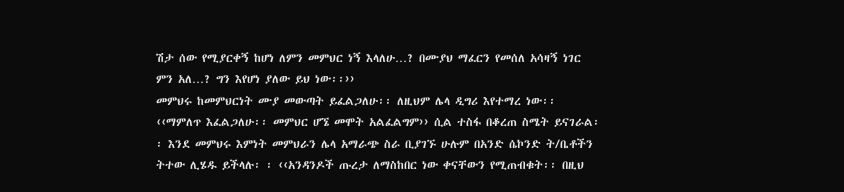ሽታ ሰው የሚያርቀኝ ከሆነ ለምን መምህር ነኝ እላለሁ…? በሙያህ ማፈርን የመሰለ አሳዛኝ ነገር ምን አለ…? ግን እየሆነ ያለው ይህ ነው፡፡››
መምህሩ ከመምህርነት ሙያ መውጣት ይፈልጋለሁ፡፡ ለዚህም ሌላ ዲግሪ እየተማረ ነው፡፡ ‹‹ማምለጥ እፈልጋለሁ፡፡ መምህር ሆኜ መሞት አልፈልግም›› ሲል ተስፋ በቆረጠ ስሜት ይናገራል፡፡ እንደ መምህሩ እምነት መምህራን ሌላ አማራጭ ስራ ቢያገኙ ሁሉም በአንድ ሴኮንድ ት/ቤቶችን ትተው ሊሄዱ ይችላሉ፡ ፡ ‹‹አንዳንዶች ጡረታ ለማስከበር ነው ቀናቸውን የሚጠብቁት፡፡ በዚህ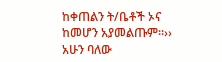ከቀጠልን ት/ቤቶች ኦና ከመሆን አያመልጡም፡፡››
አሁን ባለው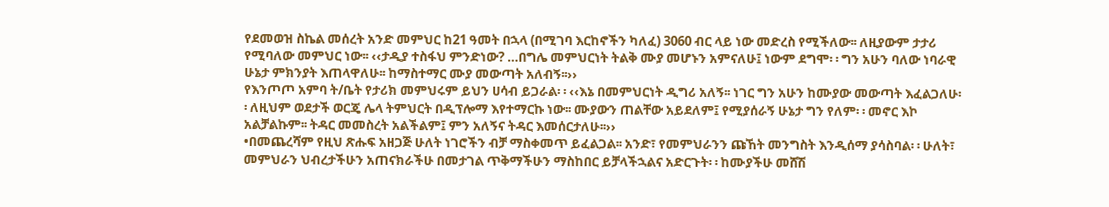የደመወዝ ስኬል መሰረት አንድ መምህር ከ21 ዓመት በኋላ (በሚገባ እርከኖችን ካለፈ) 3060 ብር ላይ ነው መድረስ የሚችለው፡፡ ለዚያውም ታታሪ የሚባለው መምህር ነው፡፡ ‹‹ታዲያ ተስፋህ ምንድነው? …በግሌ መምህርነት ትልቅ ሙያ መሆኑን አምናለሁ፤ ነውም ደግሞ፡ ፡ ግን አሁን ባለው ነባራዊ ሁኔታ ምክንያት እጠላዋለሁ፡፡ ከማስተማር ሙያ መውጣት አለብኝ፡፡››
የእንጦጦ አምባ ት/ቤት የታሪክ መምህሩም ይህን ሀሳብ ይጋራል፡ ፡ ‹‹እኔ በመምህርነት ዲግሪ አለኝ፡፡ ነገር ግን አሁን ከሙያው መውጣት እፈልጋለሁ፡፡ ለዚህም ወደታች ወርጄ ሌላ ትምህርት በዲፕሎማ እየተማርኩ ነው፡፡ ሙያውን ጠልቸው አይደለም፤ የሚያሰራኝ ሁኔታ ግን የለም፡ ፡ መኖር እኮ አልቻልኩም፡፡ ትዳር መመስረት አልችልም፤ ምን አለኝና ትዳር እመሰርታለሁ፡፡››
•በመጨረሻም የዚህ ጽሑፍ አዘጋጅ ሁለት ነገሮችን ብቻ ማስቀመጥ ይፈልጋል፡፡ አንድ፣ የመምህራንን ጩኸት መንግስት እንዲሰማ ያሳስባል፡ ፡ ሁለት፣ መምህራን ህብረታችሁን አጠናክራችሁ በመታገል ጥቅማችሁን ማስከበር ይቻላችኋልና አድርጉት፡ ፡ ከሙያችሁ መሸሽ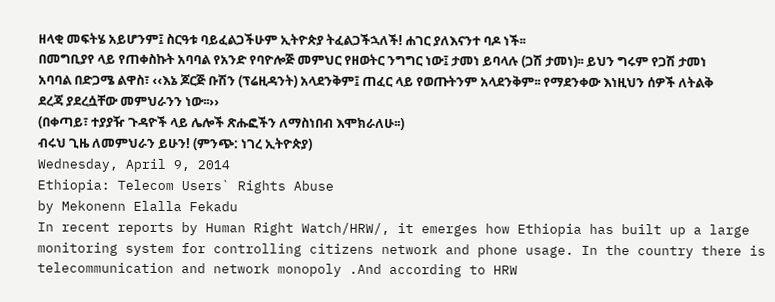ዘላቂ መፍትሄ አይሆንም፤ ስርዓቱ ባይፈልጋችሁም ኢትዮጵያ ትፈልጋችኋለች! ሐገር ያለእናንተ ባዶ ነች፡፡
በመግቢያየ ላይ የጠቀስኩት አባባል የአንድ የባዮሎጅ መምህር የዘወትር ንግግር ነው፤ ታመነ ይባላሉ (ጋሽ ታመነ)፡፡ ይህን ግሩም የጋሽ ታመነ አባባል በድጋሜ ልዋስ፣ ‹‹እኔ ጆርጅ ቡሽን (ፕሬዚዳንት) አላደንቅም፤ ጠፈር ላይ የወጡትንም አላደንቅም፡፡ የማደንቀው እነዚህን ሰዎች ለትልቅ ደረጃ ያደረሷቸው መምህራንን ነው፡፡››
(በቀጣይ፣ ተያያዥ ጉዳዮች ላይ ሌሎች ጽሑፎችን ለማስነበብ እሞክራለሁ፡፡)
ብሩህ ጊዜ ለመምህራን ይሁን! (ምንጭ: ነገረ ኢትዮጵያ)
Wednesday, April 9, 2014
Ethiopia: Telecom Users` Rights Abuse
by Mekonenn Elalla Fekadu
In recent reports by Human Right Watch/HRW/, it emerges how Ethiopia has built up a large monitoring system for controlling citizens network and phone usage. In the country there is telecommunication and network monopoly .And according to HRW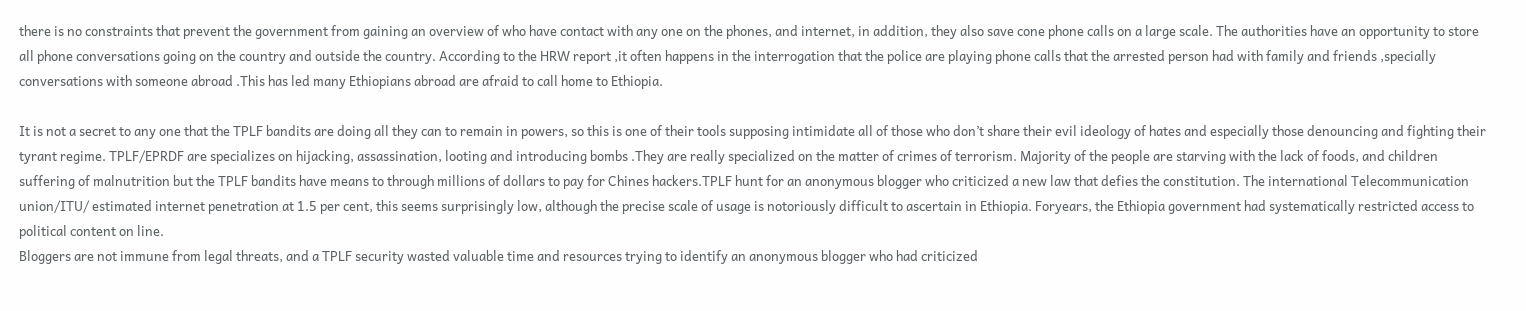there is no constraints that prevent the government from gaining an overview of who have contact with any one on the phones, and internet, in addition, they also save cone phone calls on a large scale. The authorities have an opportunity to store all phone conversations going on the country and outside the country. According to the HRW report ,it often happens in the interrogation that the police are playing phone calls that the arrested person had with family and friends ,specially conversations with someone abroad .This has led many Ethiopians abroad are afraid to call home to Ethiopia.

It is not a secret to any one that the TPLF bandits are doing all they can to remain in powers, so this is one of their tools supposing intimidate all of those who don’t share their evil ideology of hates and especially those denouncing and fighting their tyrant regime. TPLF/EPRDF are specializes on hijacking, assassination, looting and introducing bombs .They are really specialized on the matter of crimes of terrorism. Majority of the people are starving with the lack of foods, and children suffering of malnutrition but the TPLF bandits have means to through millions of dollars to pay for Chines hackers.TPLF hunt for an anonymous blogger who criticized a new law that defies the constitution. The international Telecommunication union/ITU/ estimated internet penetration at 1.5 per cent, this seems surprisingly low, although the precise scale of usage is notoriously difficult to ascertain in Ethiopia. Foryears, the Ethiopia government had systematically restricted access to political content on line.
Bloggers are not immune from legal threats, and a TPLF security wasted valuable time and resources trying to identify an anonymous blogger who had criticized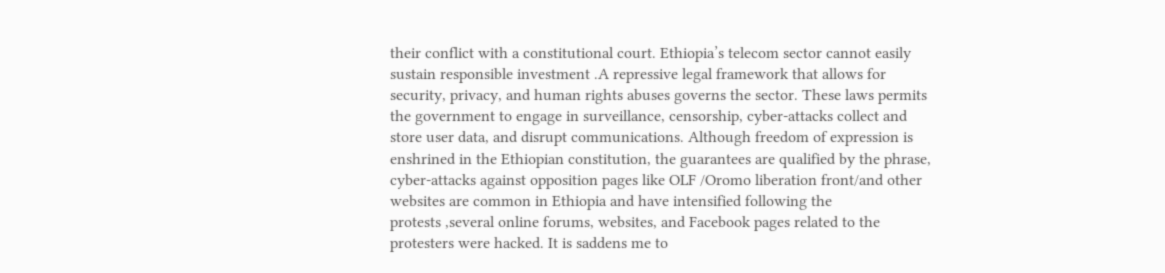their conflict with a constitutional court. Ethiopia’s telecom sector cannot easily sustain responsible investment .A repressive legal framework that allows for security, privacy, and human rights abuses governs the sector. These laws permits the government to engage in surveillance, censorship, cyber-attacks collect and store user data, and disrupt communications. Although freedom of expression is enshrined in the Ethiopian constitution, the guarantees are qualified by the phrase, cyber-attacks against opposition pages like OLF /Oromo liberation front/and other websites are common in Ethiopia and have intensified following the
protests ,several online forums, websites, and Facebook pages related to the protesters were hacked. It is saddens me to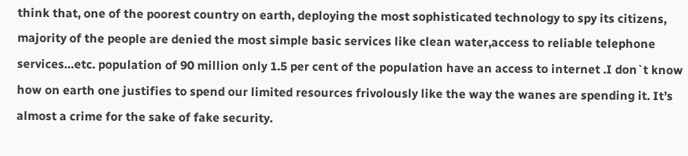think that, one of the poorest country on earth, deploying the most sophisticated technology to spy its citizens, majority of the people are denied the most simple basic services like clean water,access to reliable telephone services…etc. population of 90 million only 1.5 per cent of the population have an access to internet .I don`t know how on earth one justifies to spend our limited resources frivolously like the way the wanes are spending it. It’s almost a crime for the sake of fake security.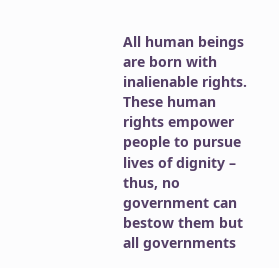All human beings are born with inalienable rights. These human rights empower people to pursue lives of dignity – thus, no government can bestow them but all governments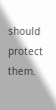should protect them.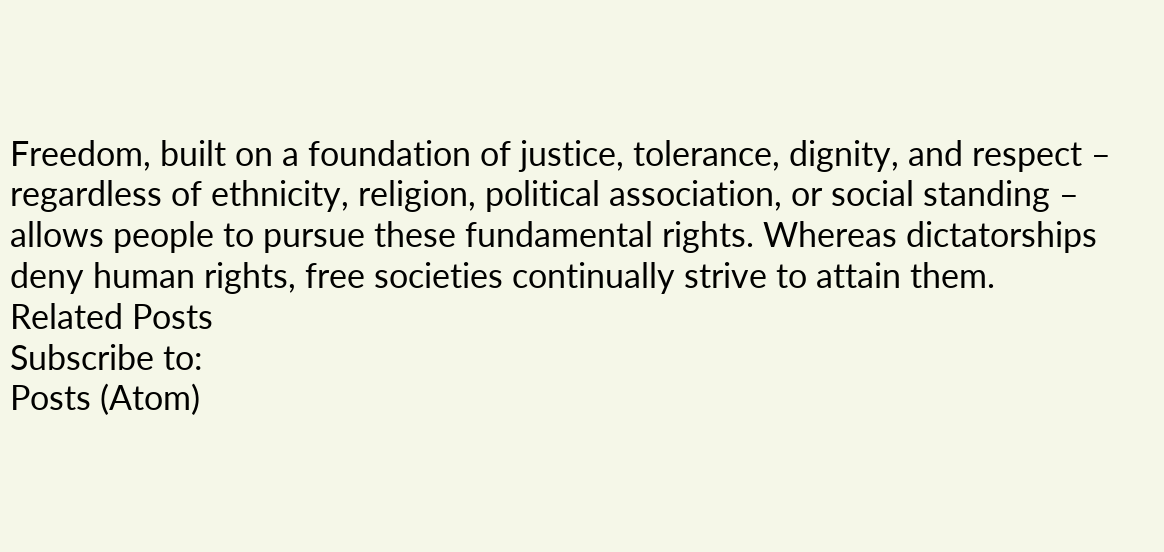Freedom, built on a foundation of justice, tolerance, dignity, and respect – regardless of ethnicity, religion, political association, or social standing – allows people to pursue these fundamental rights. Whereas dictatorships deny human rights, free societies continually strive to attain them.
Related Posts
Subscribe to:
Posts (Atom)